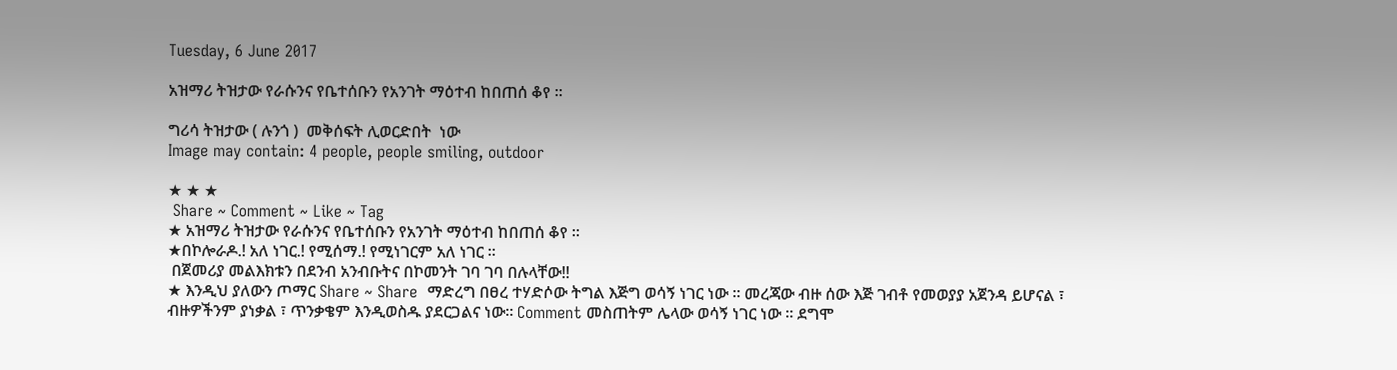Tuesday, 6 June 2017

አዝማሪ ትዝታው የራሱንና የቤተሰቡን የአንገት ማዕተብ ከበጠሰ ቆየ ።

ግሪሳ ትዝታው ( ሉንጎ )  መቅሰፍት ሊወርድበት  ነው
Image may contain: 4 people, people smiling, outdoor

★ ★ ★
 Share ~ Comment ~ Like ~ Tag
★ አዝማሪ ትዝታው የራሱንና የቤተሰቡን የአንገት ማዕተብ ከበጠሰ ቆየ ።
★በኮሎራዶ.! አለ ነገር.! የሚሰማ.! የሚነገርም አለ ነገር ።
 በጀመሪያ መልእክቱን በደንብ አንብቡትና በኮመንት ገባ ገባ በሉላቸው!!
★ እንዲህ ያለውን ጦማር Share ~ Share  ማድረግ በፀረ ተሃድሶው ትግል እጅግ ወሳኝ ነገር ነው ። መረጃው ብዙ ሰው እጅ ገብቶ የመወያያ አጀንዳ ይሆናል ፣ ብዙዎችንም ያነቃል ፣ ጥንቃቄም እንዲወስዱ ያደርጋልና ነው። Comment መስጠትም ሌላው ወሳኝ ነገር ነው ። ደግሞ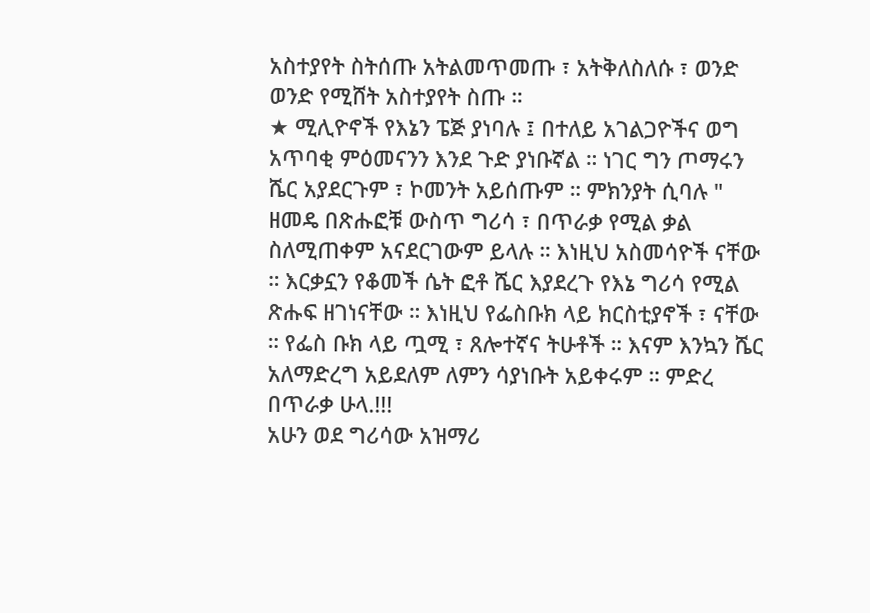አስተያየት ስትሰጡ አትልመጥመጡ ፣ አትቅለስለሱ ፣ ወንድ ወንድ የሚሸት አስተያየት ስጡ ።
★ ሚሊዮኖች የእኔን ፔጅ ያነባሉ ፤ በተለይ አገልጋዮችና ወግ አጥባቂ ምዕመናንን እንደ ጉድ ያነቡኛል ። ነገር ግን ጦማሩን ሼር አያደርጉም ፣ ኮመንት አይሰጡም ። ምክንያት ሲባሉ " ዘመዴ በጽሑፎቹ ውስጥ ግሪሳ ፣ በጥራቃ የሚል ቃል ስለሚጠቀም አናደርገውም ይላሉ ። እነዚህ አስመሳዮች ናቸው ። እርቃኗን የቆመች ሴት ፎቶ ሼር እያደረጉ የእኔ ግሪሳ የሚል ጽሑፍ ዘገነናቸው ። እነዚህ የፌስቡክ ላይ ክርስቲያኖች ፣ ናቸው ። የፌስ ቡክ ላይ ጧሚ ፣ ጸሎተኛና ትሁቶች ። እናም እንኳን ሼር አለማድረግ አይደለም ለምን ሳያነቡት አይቀሩም ። ምድረ በጥራቃ ሁላ.!!!
አሁን ወደ ግሪሳው አዝማሪ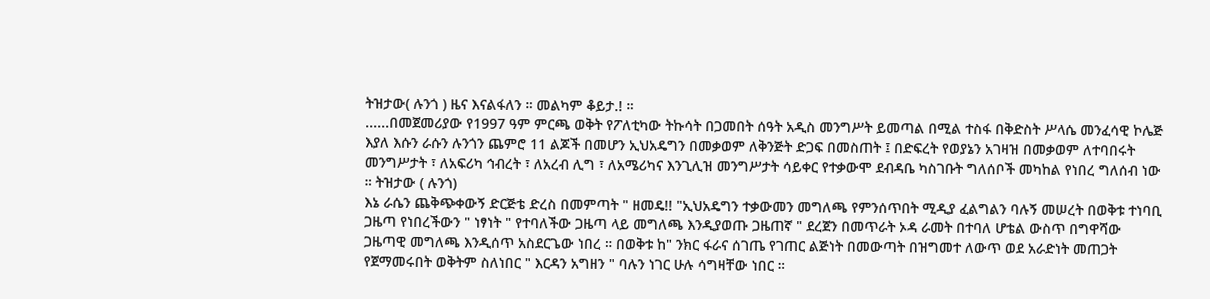ትዝታው( ሉንጎ ) ዜና እናልፋለን ። መልካም ቆይታ.! ።
......በመጀመሪያው የ1997 ዓም ምርጫ ወቅት የፖለቲካው ትኩሳት በጋመበት ሰዓት አዲስ መንግሥት ይመጣል በሚል ተስፋ በቅድስት ሥላሴ መንፈሳዊ ኮሌጅ እያለ እሱን ራሱን ሉንጎን ጨምሮ 11 ልጆች በመሆን ኢህአዴግን በመቃወም ለቅንጅት ድጋፍ በመስጠት ፤ በድፍረት የወያኔን አገዛዝ በመቃወም ለተባበሩት መንግሥታት ፣ ለአፍሪካ ኅብረት ፣ ለአረብ ሊግ ፣ ለአሜሪካና እንጊሊዝ መንግሥታት ሳይቀር የተቃውሞ ደብዳቤ ካስገቡት ግለሰቦች መካከል የነበረ ግለሰብ ነው ። ትዝታው ( ሉንጎ)
እኔ ራሴን ጨቅጭቀውኝ ድርጅቴ ድረስ በመምጣት " ዘመዴ!! "ኢህአዴግን ተቃውመን መግለጫ የምንሰጥበት ሚዲያ ፈልግልን ባሉኝ መሠረት በወቅቱ ተነባቢ ጋዜጣ የነበረችውን " ነፃነት " የተባለችው ጋዜጣ ላይ መግለጫ እንዲያወጡ ጋዜጠኛ " ደረጀን በመጥራት ኦዳ ራመት በተባለ ሆቴል ውስጥ በግዋሻው ጋዜጣዊ መግለጫ እንዲሰጥ አስደርጌው ነበረ ። በወቅቱ ከ" ንክር ፋራና ሰገጤ የገጠር ልጅነት በመውጣት በዝግመተ ለውጥ ወደ አራድነት መጠጋት የጀማመሩበት ወቅትም ስለነበር " እርዳን አግዘን " ባሉን ነገር ሁሉ ሳግዛቸው ነበር ።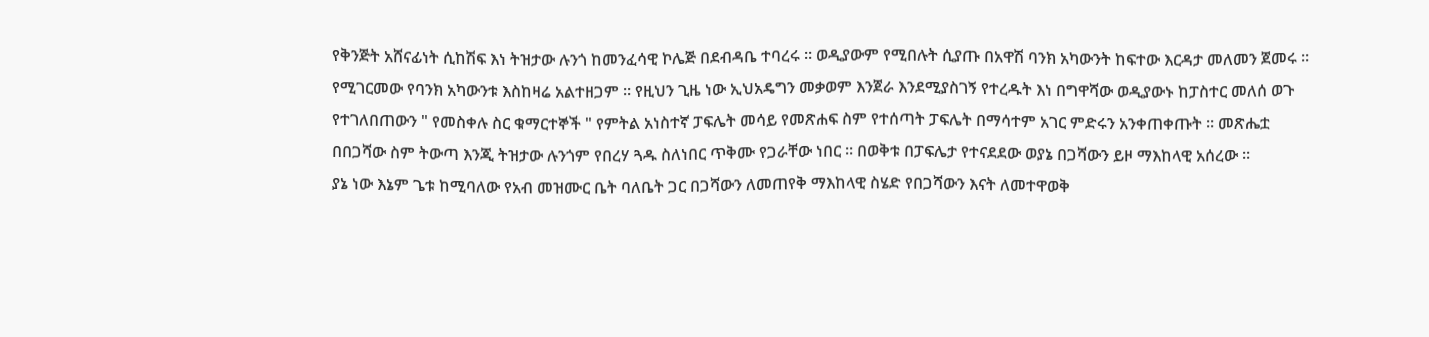የቅንጅት አሸናፊነት ሲከሽፍ እነ ትዝታው ሉንጎ ከመንፈሳዊ ኮሌጅ በደብዳቤ ተባረሩ ። ወዲያውም የሚበሉት ሲያጡ በአዋሽ ባንክ አካውንት ከፍተው እርዳታ መለመን ጀመሩ ። የሚገርመው የባንክ አካውንቱ እስከዛሬ አልተዘጋም ። የዚህን ጊዜ ነው ኢህአዴግን መቃወም እንጀራ እንደሚያስገኝ የተረዱት እነ በግዋሻው ወዲያውኑ ከፓስተር መለሰ ወጉ የተገለበጠውን " የመስቀሉ ስር ቁማርተኞች " የምትል አነስተኛ ፓፍሌት መሳይ የመጽሐፍ ስም የተሰጣት ፓፍሌት በማሳተም አገር ምድሩን አንቀጠቀጡት ። መጽሔቷ በበጋሻው ስም ትውጣ እንጂ ትዝታው ሉንጎም የበረሃ ጓዱ ስለነበር ጥቅሙ የጋራቸው ነበር ። በወቅቱ በፓፍሌታ የተናደደው ወያኔ በጋሻውን ይዞ ማእከላዊ አሰረው ።
ያኔ ነው እኔም ጌቱ ከሚባለው የአብ መዝሙር ቤት ባለቤት ጋር በጋሻውን ለመጠየቅ ማእከላዊ ስሄድ የበጋሻውን እናት ለመተዋወቅ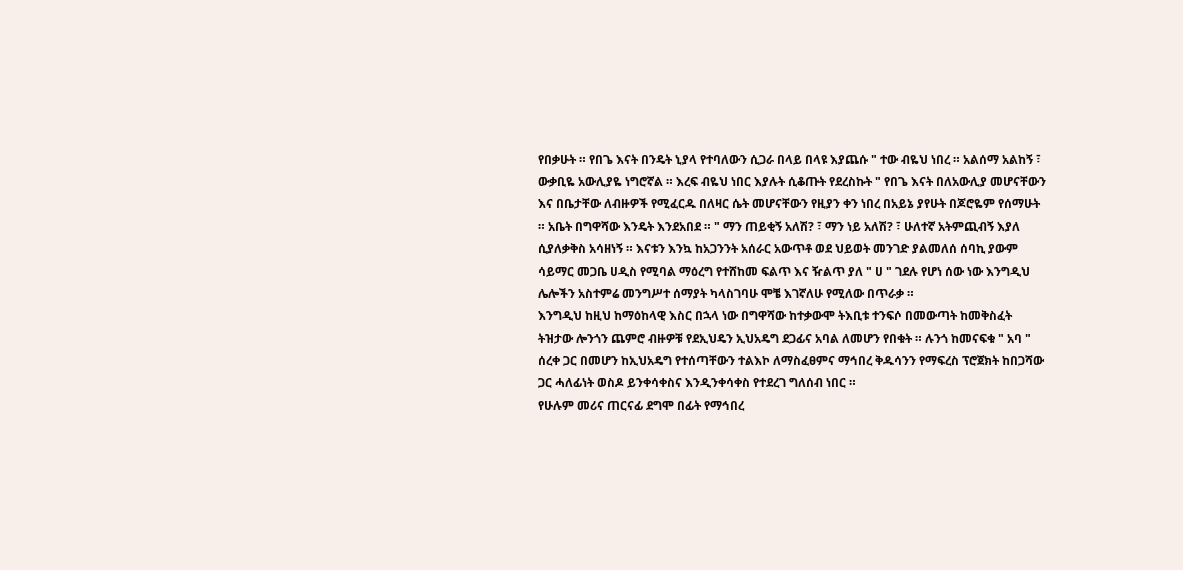የበቃሁት ። የበጌ እናት በንዴት ኒያላ የተባለውን ሲጋራ በላይ በላዩ እያጨሱ " ተው ብዬህ ነበረ ። አልሰማ አልከኝ ፣ ውቃቢዬ አውሊያዬ ነግሮኛል ። እረፍ ብዬህ ነበር እያሉት ሲቆጡት የደረስኩት " የበጌ እናት በለአውሊያ መሆናቸውን እና በቤታቸው ለብዙዎች የሚፈርዱ በለዛር ሴት መሆናቸውን የዚያን ቀን ነበረ በአይኔ ያየሁት በጆሮዬም የሰማሁት ። አቤት በግዋሻው እንዴት እንደአበደ ። " ማን ጠይቂኝ አለሽ? ፣ ማን ነይ አለሽ? ፣ ሁለተኛ አትምጪብኝ እያለ ሲያለቃቅስ አሳዘነኝ ። እናቱን እንኳ ከአጋንንት አሰራር አውጥቶ ወደ ህይወት መንገድ ያልመለሰ ሰባኪ ያውም ሳይማር መጋቤ ሀዲስ የሚባል ማዕረግ የተሸከመ ፍልጥ እና ዥልጥ ያለ " ሀ " ገደሉ የሆነ ሰው ነው እንግዲህ ሌሎችን አስተምሬ መንግሥተ ሰማያት ካላስገባሁ ሞቼ እገኛለሁ የሚለው በጥራቃ ።
እንግዲህ ከዚህ ከማዕከላዊ እስር በኋላ ነው በግዋሻው ከተቃውሞ ትእቢቱ ተንፍሶ በመውጣት ከመቅስፈት ትዝታው ሎንጎን ጨምሮ ብዙዎቹ የደኢህዴን ኢህአዴግ ደጋፊና አባል ለመሆን የበቁት ። ሉንጎ ከመናፍቁ " አባ " ሰረቀ ጋር በመሆን ከኢህአዴግ የተሰጣቸውን ተልእኮ ለማስፈፀምና ማኅበረ ቅዱሳንን የማፍረስ ፕሮጀክት ከበጋሻው ጋር ሓለፊነት ወስዶ ይንቀሳቀስና እንዲንቀሳቀስ የተደረገ ግለሰብ ነበር ።
የሁሉም መሪና ጠርናፊ ደግሞ በፊት የማኅበረ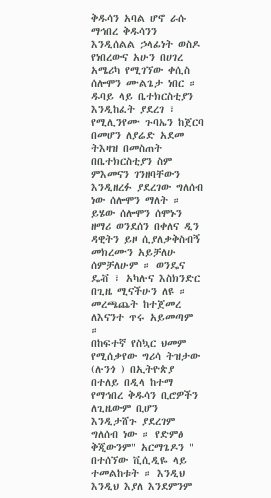ቅዱሳን አባል ሆኖ ራሱ ማኅበረ ቅዱሳንን እንዲሰልል ኃላፊነት ወስዶ የነበረውና አሁን በሀገረ አሜሪካ የሚገኘው ቀሲስ ሰሎሞን ሙልጌታ ነበር ። ዱባይ ላይ ቤተክርስቲያን እንዲከፈት ያደረገ ፣ የሚሊንየሙ ጉባኤን ከጀርባ በመሆን ለያሬድ አደመ ትእዛዝ በመስጠት በቤተክርስቲያን ስም ምእመናን ገንዘባቸውን እንዲዘረፉ ያደረገው ግለሰብ ነው ሰሎሞን ማለት ። ይሄው ሰሎሞን ሰሞኑን ዘማሪ ወንደሰን በቀለና ዲን ዳዊትን ይዞ ሲያለቃቅስብኝ መክረሙን አይቻለሁ ሰምቻለሁም ። ወንዴና ዴቭ ፣ አካሉና እስክንድር በጊዜ ሚናችሁን ለዩ ። መረጫጨት ከተጀመረ ለእናንተ ጥሩ አይመጣም ።
በከፍተኛ የስኳር ህመም የሚሰቃየው ግሪሳ ትዝታው (ሉንጎ ) በኢትዮጵያ በተለይ በዲላ ከተማ የማኅበረ ቅዱሳን ቢሮዎችን ለጊዜውም ቢሆን እንዲታሸጉ ያደረገም ግለሰብ ነው ። የድምፅ ቅጂውንም" አርማጌዶን " በተሰኘው ቪሲዲዬ ላይ ተመልከቱት ። እንዲህ እንዲህ እያለ እንደምንም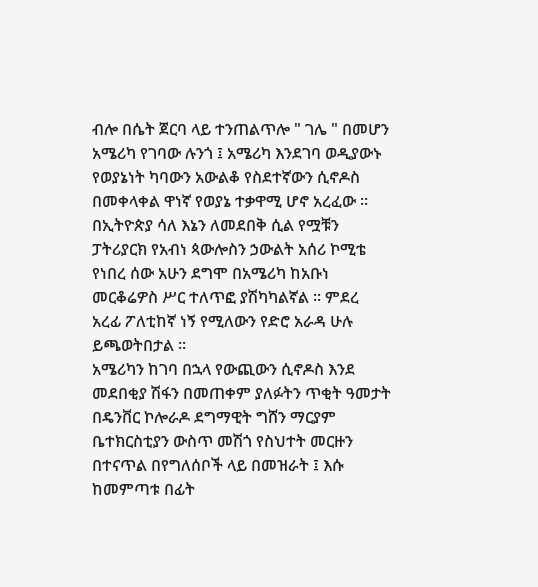ብሎ በሴት ጀርባ ላይ ተንጠልጥሎ " ገሌ " በመሆን አሜሪካ የገባው ሉንጎ ፤ አሜሪካ እንደገባ ወዲያውኑ የወያኔነት ካባውን አውልቆ የስደተኛውን ሲኖዶስ በመቀላቀል ዋነኛ የወያኔ ተቃዋሚ ሆኖ አረፈው ። በኢትዮጵያ ሳለ እኔን ለመደበቅ ሲል የሟቹን ፓትሪያርክ የአብነ ጳውሎስን ኃውልት አሰሪ ኮሚቴ የነበረ ሰው አሁን ደግሞ በአሜሪካ ከአቡነ መርቆሬዎስ ሥር ተለጥፎ ያሽካካልኛል ። ምደረ አረፊ ፖለቲከኛ ነኝ የሚለውን የድሮ አራዳ ሁሉ ይጫወትበታል ።
አሜሪካን ከገባ በኋላ የውጪውን ሲኖዶስ እንደ መደበቂያ ሽፋን በመጠቀም ያለፉትን ጥቂት ዓመታት በዴንቨር ኮሎራዶ ደግማዊት ግሸን ማርያም ቤተክርስቲያን ውስጥ መሽጎ የስህተት መርዙን በተናጥል በየግለሰቦች ላይ በመዝራት ፤ እሱ ከመምጣቱ በፊት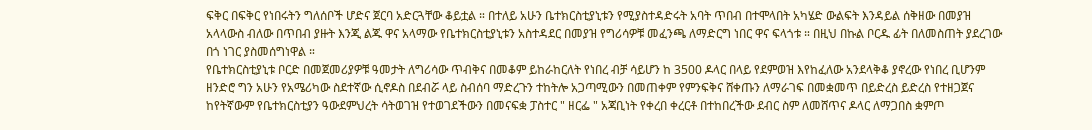ፍቅር በፍቅር የነበሩትን ግለሰቦች ሆድና ጀርባ አድርጓቸው ቆይቷል ። በተለይ አሁን ቤተክርስቲያኒቱን የሚያስተዳድሩት አባት ጥበብ በተሞላበት አካሄድ ውልፍት እንዳይል ሰቅዘው በመያዝ አላላውስ ብለው በጥበብ ያዙት እንጂ ልጁ ዋና አላማው የቤተክርስቲያኒቱን አስተዳደር በመያዝ የግሪሳዎቹ መፈንጫ ለማድርግ ነበር ዋና ፍላጎቱ ። በዚህ በኩል ቦርዱ ፊት በለመስጠት ያደረገው በጎ ነገር ያስመሰግነዋል ።
የቤተክርስቲያኒቱ ቦርድ በመጀመሪያዎቹ ዓመታት ለግሪሳው ጥብቅና በመቆም ይከራከርለት የነበረ ብቻ ሳይሆን ከ 3500 ዶላር በላይ የደምወዝ እየከፈለው አንደላቅቆ ያኖረው የነበረ ቢሆንም ዘንድሮ ግን አሁን የአሜሪካው ስደተኛው ሲኖዶስ በደብሯ ላይ ስብሰባ ማድረጉን ተከትሎ አጋጣሚውን በመጠቀም የምንፍቅና ሸቀጡን ለማራገፍ በመቋመጥ በይድረስ ይድረስ የተዘጋጀና ከየትኛውም የቤተክርስቲያን ዓውደምህረት ሳትወገዝ የተወገደችውን በመናፍቋ ፓስተር " ዘርፌ " አጃቢነት የቀረበ ቀረርቶ በተከበረችው ደብር ስም ለመሸጥና ዶላር ለማጋበስ ቋምጦ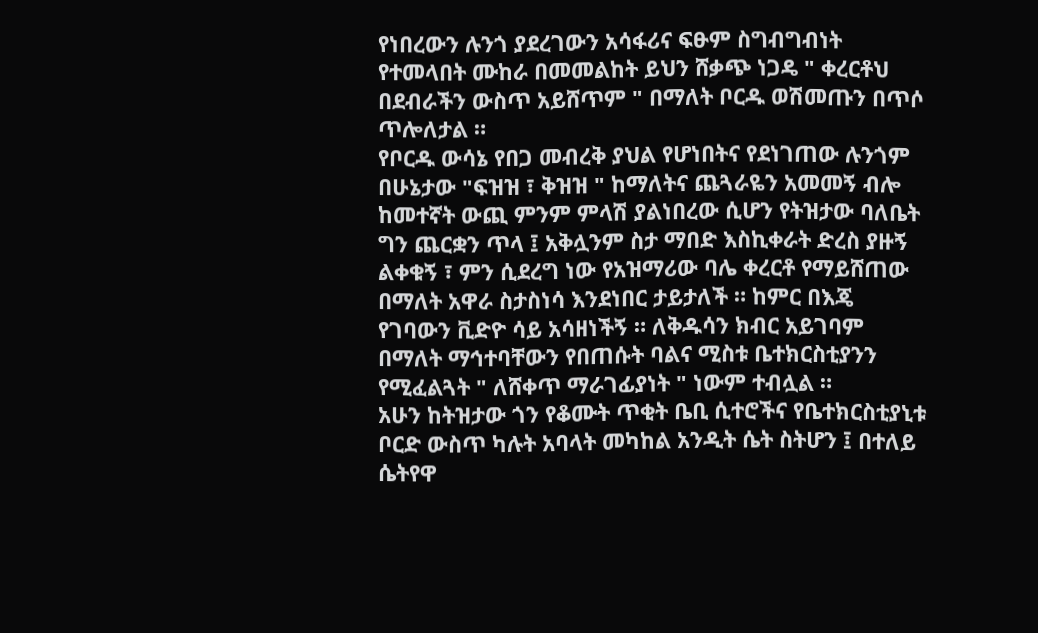የነበረውን ሉንጎ ያደረገውን አሳፋሪና ፍፁም ስግብግብነት የተመላበት ሙከራ በመመልከት ይህን ሸቃጭ ነጋዴ " ቀረርቶህ በደብራችን ውስጥ አይሸጥም " በማለት ቦርዱ ወሽመጡን በጥሶ ጥሎለታል ።
የቦርዱ ውሳኔ የበጋ መብረቅ ያህል የሆነበትና የደነገጠው ሉንጎም በሁኔታው "ፍዝዝ ፣ ቅዝዝ " ከማለትና ጨጓራዬን አመመኝ ብሎ ከመተኛት ውጪ ምንም ምላሽ ያልነበረው ሲሆን የትዝታው ባለቤት ግን ጨርቋን ጥላ ፤ አቅሏንም ስታ ማበድ እስኪቀራት ድረስ ያዙኝ ልቀቁኝ ፣ ምን ሲደረግ ነው የአዝማሪው ባሌ ቀረርቶ የማይሸጠው በማለት አዋራ ስታስነሳ እንደነበር ታይታለች ። ከምር በእጄ የገባውን ቪድዮ ሳይ አሳዘነችኝ ። ለቅዱሳን ክብር አይገባም በማለት ማኅተባቸውን የበጠሱት ባልና ሚስቱ ቤተክርስቲያንን የሚፈልጓት " ለሸቀጥ ማራገፊያነት " ነውም ተብሏል ።
አሁን ከትዝታው ጎን የቆሙት ጥቂት ቤቢ ሲተሮችና የቤተክርስቲያኒቱ ቦርድ ውስጥ ካሉት አባላት መካከል አንዲት ሴት ስትሆን ፤ በተለይ ሴትየዋ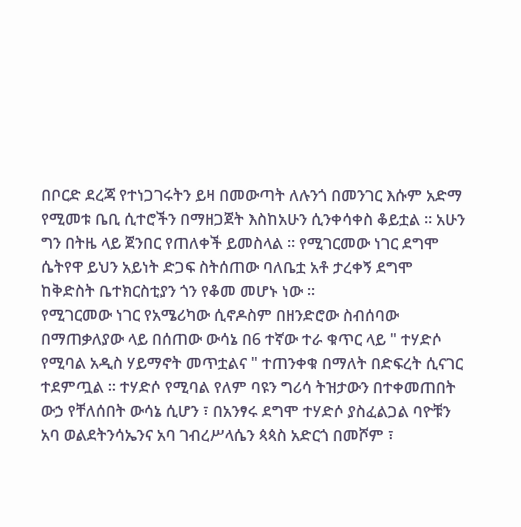በቦርድ ደረጃ የተነጋገሩትን ይዛ በመውጣት ለሉንጎ በመንገር እሱም አድማ የሚመቱ ቤቢ ሲተሮችን በማዘጋጀት እስከአሁን ሲንቀሳቀስ ቆይቷል ። አሁን ግን በትዜ ላይ ጀንበር የጠለቀች ይመስላል ። የሚገርመው ነገር ደግሞ ሴትየዋ ይህን አይነት ድጋፍ ስትሰጠው ባለቤቷ አቶ ታረቀኝ ደግሞ ከቅድስት ቤተክርስቲያን ጎን የቆመ መሆኑ ነው ።
የሚገርመው ነገር የአሜሪካው ሲኖዶስም በዘንድሮው ስብሰባው በማጠቃለያው ላይ በሰጠው ውሳኔ በ6 ተኛው ተራ ቁጥር ላይ " ተሃድሶ የሚባል አዲስ ሃይማኖት መጥቷልና " ተጠንቀቁ በማለት በድፍረት ሲናገር ተደምጧል ። ተሃድሶ የሚባል የለም ባዩን ግሪሳ ትዝታውን በተቀመጠበት ውኃ የቸለሰበት ውሳኔ ሲሆን ፣ በአንፃሩ ደግሞ ተሃድሶ ያስፈልጋል ባዮቹን አባ ወልደትንሳኤንና አባ ገብረሥላሴን ጳጳስ አድርጎ በመሾም ፣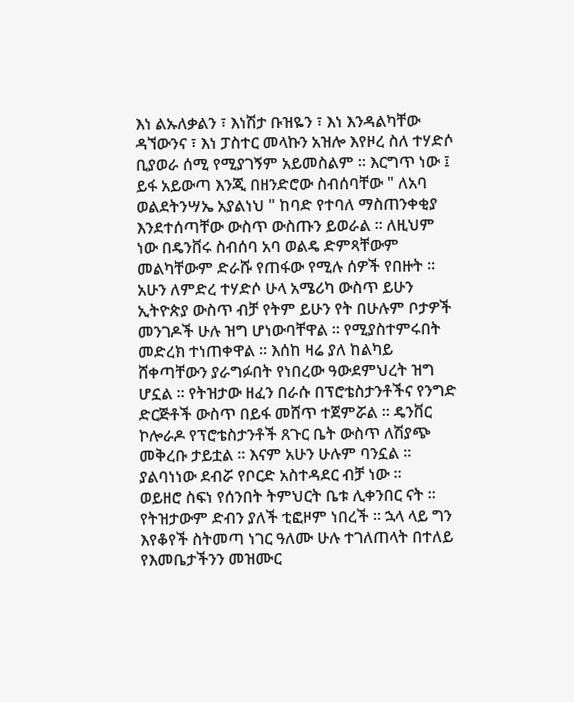እነ ልኡለቃልን ፣ እነሽታ ቡዝዬን ፣ እነ እንዳልካቸው ዳኘውንና ፣ እነ ፓስተር መላኩን አዝሎ እየዞረ ስለ ተሃድሶ ቢያወራ ሰሚ የሚያገኝም አይመስልም ። እርግጥ ነው ፤ ይፋ አይውጣ እንጂ በዘንድሮው ስብሰባቸው " ለአባ ወልደትንሣኤ አያልነህ " ከባድ የተባለ ማስጠንቀቂያ እንደተሰጣቸው ውስጥ ውስጡን ይወራል ። ለዚህም ነው በዴንቨሩ ስብሰባ አባ ወልዴ ድምጻቸውም መልካቸውም ድራሹ የጠፋው የሚሉ ሰዎች የበዙት ።
አሁን ለምድረ ተሃድሶ ሁላ አሜሪካ ውስጥ ይሁን ኢትዮጵያ ውስጥ ብቻ የትም ይሁን የት በሁሉም ቦታዎች መንገዶች ሁሉ ዝግ ሆነውባቸዋል ። የሚያስተምሩበት መድረክ ተነጠቀዋል ። እሰከ ዛሬ ያለ ከልካይ ሸቀጣቸውን ያራግፉበት የነበረው ዓውደምህረት ዝግ ሆኗል ። የትዝታው ዘፈን በራሱ በፕሮቴስታንቶችና የንግድ ድርጅቶች ውስጥ በይፋ መሸጥ ተጀምሯል ። ዴንቨር ኮሎራዶ የፕሮቴስታንቶች ጸጉር ቤት ውስጥ ለሽያጭ መቅረቡ ታይቷል ። እናም አሁን ሁሉም ባንኗል ። ያልባነነው ደብሯ የቦርድ አስተዳደር ብቻ ነው ።
ወይዘሮ ስፍነ የሰንበት ትምህርት ቤቱ ሊቀንበር ናት ። የትዝታውም ድብን ያለች ቲፎዞም ነበረች ። ኋላ ላይ ግን እየቆየች ስትመጣ ነገር ዓለሙ ሁሉ ተገለጠላት በተለይ የእመቤታችንን መዝሙር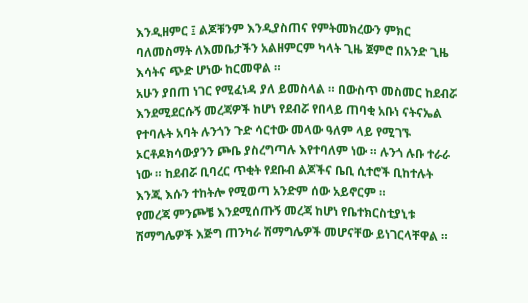እንዲዘምር ፤ ልጆቹንም እንዲያስጠና የምትመክረውን ምክር ባለመስማት ለእመቤታችን አልዘምርም ካላት ጊዜ ጀምሮ በአንድ ጊዜ እሳትና ጭድ ሆነው ከርመዋል ።
አሁን ያበጠ ነገር የሚፈነዳ ያለ ይመስላል ። በውስጥ መስመር ከደብሯ እንደሚደርሱኝ መረጃዎች ከሆነ የደብሯ የበላይ ጠባቂ አቡነ ናትናኤል የተባሉት አባት ሉንጎን ጉድ ሳርተው መላው ዓለም ላይ የሚገኙ ኦርቶዶክሳውያንን ጮቤ ያስረግጣሉ እየተባለም ነው ። ሉንጎ ሉቡ ተራራ ነው ። ከደብሯ ቢባረር ጥቂት የደቡብ ልጆችና ቤቢ ሲተሮች ቢከተሉት እንጂ እሱን ተከትሎ የሚወጣ አንድም ሰው አይኖርም ።
የመረጃ ምንጮቼ እንደሚሰጡኝ መረጃ ከሆነ የቤተክርስቲያኒቱ ሽማግሌዎች እጅግ ጠንካራ ሽማግሌዎች መሆናቸው ይነገርላቸዋል ።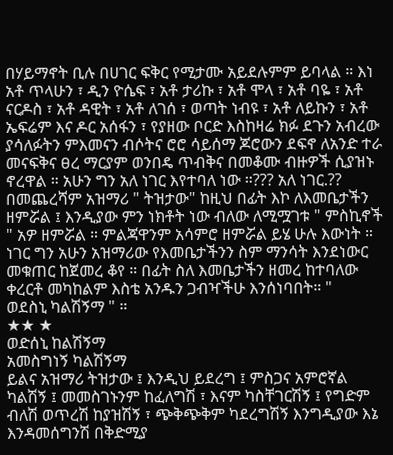በሃይማኖት ቢሉ በሀገር ፍቅር የሚታሙ አይደሉምም ይባላል ። እነ አቶ ጥላሁን ፣ ዲን ዮሴፍ ፣ አቶ ታሪኩ ፣ አቶ ሞላ ፣ አቶ ባዬ ፣ አቶ ናርዶስ ፣ አቶ ዳዊት ፣ አቶ ለገሰ ፣ ወጣት ነብዩ ፣ አቶ ለይኩን ፣ አቶ ኤፍሬም እና ዶር አሰፋን ፣ የያዘው ቦርድ እስከዛሬ ክፉ ደጉን አብረው ያሳለፉትን ምእመናን ብሶትና ሮሮ ሳይሰማ ጆሮውን ደፍኖ ለአንድ ተራ መናፍቅና ፀረ ማርያም ወንበዴ ጥብቅና በመቆሙ ብዙዎች ሲያዝኑ ኖረዋል ። አሁን ግን አለ ነገር እየተባለ ነው ።??? አለ ነገር.??
በመጨረሻም አዝማሪ " ትዝታው" ከዚህ በፊት እኮ ለእመቤታችን ዘምሯል ፤ እንዲያው ምን ነክቶት ነው ብለው ለሚሟገቱ " ምስኪኖች " አዎ ዘምሯል ። ምልጃዋንም አሳምሮ ዘምሯል ይሄ ሁሉ እውነት ። ነገር ግን አሁን አዝማሪው የእመቤታችንን ስም ማንሳት እንደነውር መቁጠር ከጀመረ ቆየ ። በፊት ስለ እመቤታችን ዘመረ ከተባለው ቀረርቶ መካከልም እስቴ አንዱን ጋብዣችሁ እንሰነባበት። "
ወደስኒ ካልሽኝማ " ።
★★ ★
ወድሰኒ ከልሽኝማ
አመስግነኝ ካልሽኝማ
ይልና አዝማሪ ትዝታው ፤ እንዲህ ይደረግ ፤ ምስጋና አምሮኛል ካልሽኝ ፤ መመስገኑንም ከፈለግሽ ፣ እናም ካስቸገርሽኝ ፤ የግድም ብለሽ ወጥረሽ ከያዝሽኝ ፣ ጭቅጭቅም ካደረግሽኝ እንግዲያው እኔ እንዳመሰግንሽ በቅድሚያ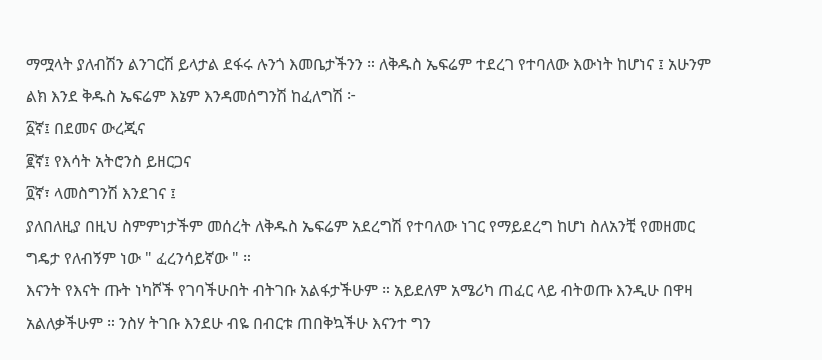ማሟላት ያለብሽን ልንገርሽ ይላታል ደፋሩ ሉንጎ እመቤታችንን ። ለቅዱስ ኤፍሬም ተደረገ የተባለው እውነት ከሆነና ፤ አሁንም ልክ እንደ ቅዱስ ኤፍሬም እኔም እንዳመሰግንሽ ከፈለግሽ ፦
፩ኛ፤ በደመና ውረጂና
፪ኛ፤ የእሳት አትሮንስ ይዘርጋና
፬ኛ፣ ላመስግንሽ እንደገና ፤
ያለበለዚያ በዚህ ስምምነታችም መሰረት ለቅዱስ ኤፍሬም አደረግሽ የተባለው ነገር የማይደረግ ከሆነ ስለአንቺ የመዘመር ግዴታ የለብኝም ነው " ፈረንሳይኛው " ።
እናንት የእናት ጡት ነካሾች የገባችሁበት ብትገቡ አልፋታችሁም ። አይደለም አሜሪካ ጠፈር ላይ ብትወጡ እንዲሁ በዋዛ አልለቃችሁም ። ንስሃ ትገቡ እንደሁ ብዬ በብርቱ ጠበቅኳችሁ እናንተ ግን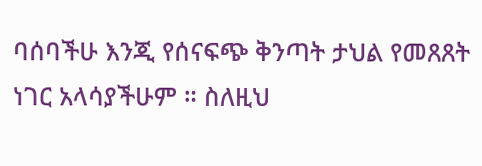ባሰባችሁ እንጂ የሰናፍጭ ቅንጣት ታህል የመጸጸት ነገር አላሳያችሁም ። ስለዚህ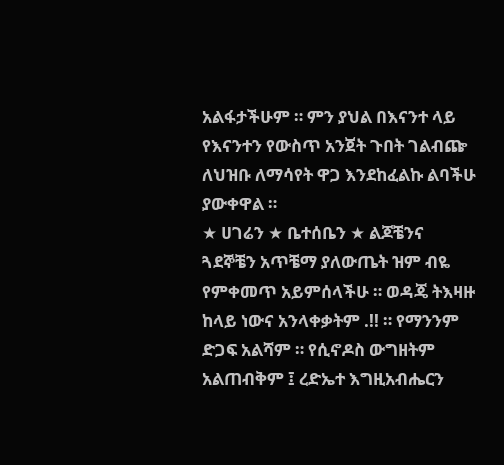አልፋታችሁም ። ምን ያህል በእናንተ ላይ የእናንተን የውስጥ አንጀት ጉበት ገልብጬ ለህዝቡ ለማሳየት ዋጋ እንደከፈልኩ ልባችሁ ያውቀዋል ።
★ ሀገሬን ★ ቤተሰቤን ★ ልጆቼንና ጓደኞቼን አጥቼማ ያለውጤት ዝም ብዬ የምቀመጥ አይምሰላችሁ ። ወዳጄ ትእዛዙ ከላይ ነውና አንላቀቃትም .!! ። የማንንም ድጋፍ አልሻም ። የሲኖዶስ ውግዘትም አልጠብቅም ፤ ረድኤተ እግዚአብሔርን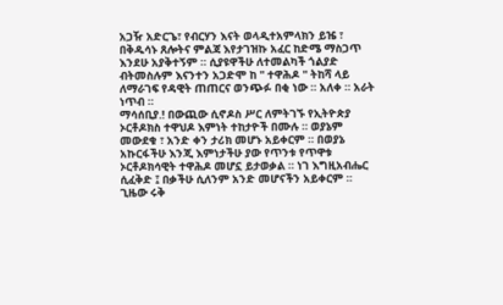አጋዥ አድርጌ፣ የብርሃን እናት ወላዲተአምላክን ይዤ ፣ በቅዱሳኑ ጸሎትና ምልጃ እየታገዝኩ አፈር ከድሜ ማስጋጥ እንደሁ አያቅተኝም ። ሲያዩዋችሁ ለተመልካች ጎልያድ ብትመስሉም እናንተን አጋድሞ ከ " ተዋሕዶ " ትከሻ ላይ ለማራገፍ የዳዊት ጠጠርና ወንጭፉ በቂ ነው ። አለቀ ። አራት ነጥብ ።
ማሳሰቢያ.! በውጪው ሲኖዶስ ሥር ለምትገኙ የኢትዮጵያ ኦርቶዶክስ ተዋህዶ እምነት ተከታዮች በሙሉ ። ወያኔም መውደቁ ፣ አንድ ቀን ታሪክ መሆኑ አይቀርም ። በወያኔ አኩርፋችሁ እንጂ እምነታችሁ ያው የጥንቱ የጥዋቱ ኦርቶዶክሳዊት ተዋሕዶ መሆኗ ይታወቃል ። ነገ እግዚአብሔር ሲፈቅድ ፤ በቃችሁ ሲለንም አንድ መሆናችን አይቀርም ። ጊዜው ሩቅ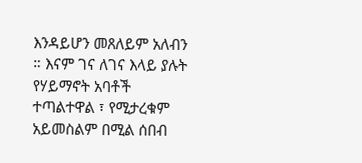እንዳይሆን መጸለይም አለብን ። እናም ገና ለገና እላይ ያሉት የሃይማኖት አባቶች ተጣልተዋል ፣ የሚታረቁም አይመስልም በሚል ሰበብ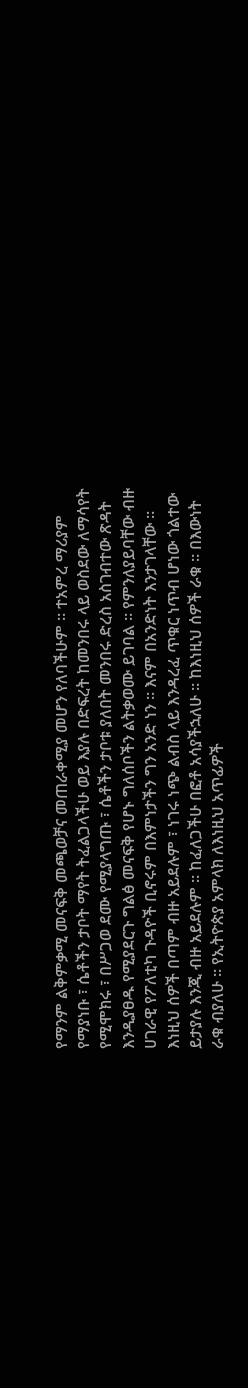የማንም ልቅምቃሚ መናፍቅ መጫወቻና መጠራቀሚያ መሆን የለባችሁም ። ተአምረ ማሪያም የማያነቡ ፣ ሴቶችን ታቦት ማየት ትፈልጋላችሁ ወይ እያሉ በድፍረት ከመንበሩ ላይ ወስደው ለማሳየት የሚሞክሩ ፣ በሥጋወ ደሙ የሚያላግጡ ፣ ሴቶችን ታቦቱ ያለበት መንበሩ ድረስ አስገብተው ጽዳት እንዲያፀዱ የሚያደርጉ ግልፅ መናፍቅ የሆኑ ግለሰቦችን ልትቃወሙ ይገባል ። የምንለያይባቸው ብዙ ሀገራዊ የፖለቲካ ጉዳዮች ቢኖሩም በእምነታችን ግን አንድ ነን ። እናም በአንድነት እንታገላቸው ።
እነዚህ ሰዎች በጣም ብዙ አይደሉም ፣ ነገሩ ነጭ ልብስ ላይ እንዳረፈ ጥቁር ነጥብ ሆነው ጎልተው ይታያሉ እንጂ ብዙ አይደሉም ። ከፈለጋችሁ በፎቶ አሳያችኋለሁ ። ከእነዚህ ሰዎች ራቁ ። በእውነት ራቁ ብያለሁ ። የኢትዮጵያ አምላክ ለእነዚህ አጥፊዎች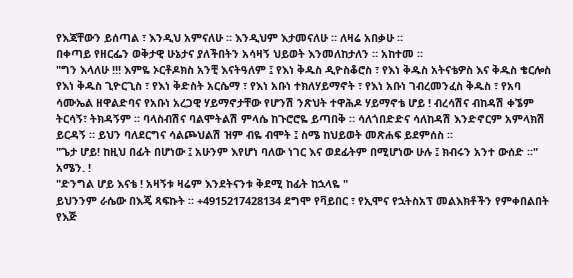የእጃቸውን ይሰጣል ፣ እንዲህ አምናለሁ ። እንዲህም እታመናለሁ ። ለዛሬ አበቃሁ ።
በቀጣይ የዘርፌን ወቅታዊ ሁኔታና ያለችበትን አሳዛኝ ህይወት እንመለከታለን ። አከተመ ።
"ግን እላለሁ !!! እምዬ ኦርቶዶክስ አንቺ እናትዓለም ፤ የእነ ቅዱስ ዲዮስቆሮስ ፣ የእነ ቅዱስ አትናቴዎስ እና ቅዱስ ቄርሎስ የእነ ቅዱስ ጊዮርጊስ ፣ የእነ ቅድስት አርሴማ ፣ የእነ አቡነ ተክለሃይማኖት ፣ የእነ አቡነ ገብረመንፈስ ቅዱስ ፣ የአባ ሳሙኤል ዘዋልድባና የአቡነ አረጋዊ ሃይማኖታቸው የሆንሽ ንጽህት ተዋሕዶ ሃይማኖቴ ሆይ ! ብረሳሽና ብከዳሽ ቀኜም ትርሳኝ፣ ትክዳኝም ። ባላስብሽና ባልሞትልሽ ምላሴ ከጉሮሮዬ ይጣበቅ ። ሳለጎበድድና ሳለከዳሽ እንድኖርም አምላክሽ ይርዳኝ ። ይህን ባለደርግና ሳልጮህልሽ ዝም ብዬ ብሞት ፤ ስሜ ከህይወት መጽሐፍ ይደምሰስ ።
"ጌታ ሆይ! ከዚህ በፊት በሆነው ፤ አሁንም እየሆነ ባለው ነገር እና ወደፊትም በሚሆነው ሁሉ ፤ ክብሩን አንተ ውሰድ ።" አሜን. !
"ድንግል ሆይ እናቴ ! አዛኝቱ ዛሬም እንደትናንቱ ቅደሚ ከፊት ከኋላዬ "
ይህንንም ራሴው በእጄ ጻፍኩት ። +4915217428134 ደግሞ የቫይበር ፣ የኢሞና የኋትስአፕ መልእክቶችን የምቀበልበት የእጅ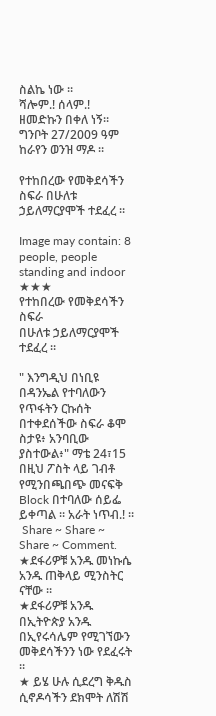ስልኬ ነው ።
ሻሎም.! ሰላም.!
ዘመድኩን በቀለ ነኝ።
ግንቦት 27/2009 ዓም
ከራየን ወንዝ ማዶ ።

የተከበረው የመቅደሳችን ስፍራ በሁለቱ ኃይለማርያሞች ተደፈረ ።

Image may contain: 8 people, people standing and indoor
★★★
የተከበረው የመቅደሳችን ስፍራ
በሁለቱ ኃይለማርያሞች ተደፈረ ።

" እንግዲህ በነቢዩ በዳንኤል የተባለውን የጥፋትን ርኩሰት በተቀደሰችው ስፍራ ቆሞ ስታዩ፥ አንባቢው ያስተውል፥" ማቴ 24፣15
በዚህ ፖስት ላይ ገብቶ የሚንበጫበጭ መናፍቅ Block በተባለው ሰይፌ ይቀጣል ። አራት ነጥብ.! ።
 Share ~ Share ~ Share ~ Comment.
★ደፋሪዎቹ አንዱ መነኩሴ አንዱ ጠቅላይ ሚንስትር ናቸው ።
★ደፋሪዎቹ አንዱ በኢትዮጵያ አንዱ በኢየሩሳሌም የሚገኘውን መቅደሳችንን ነው የደፈሩት ።
★ ይሄ ሁሉ ሲደረግ ቅዱስ ሲኖዶሳችን ደክሞት ለሽሽ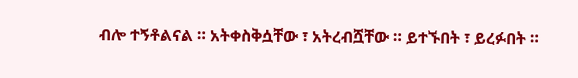ብሎ ተኝቶልናል ። አትቀስቅሷቸው ፣ አትረብሿቸው ። ይተኙበት ፣ ይረፉበት ።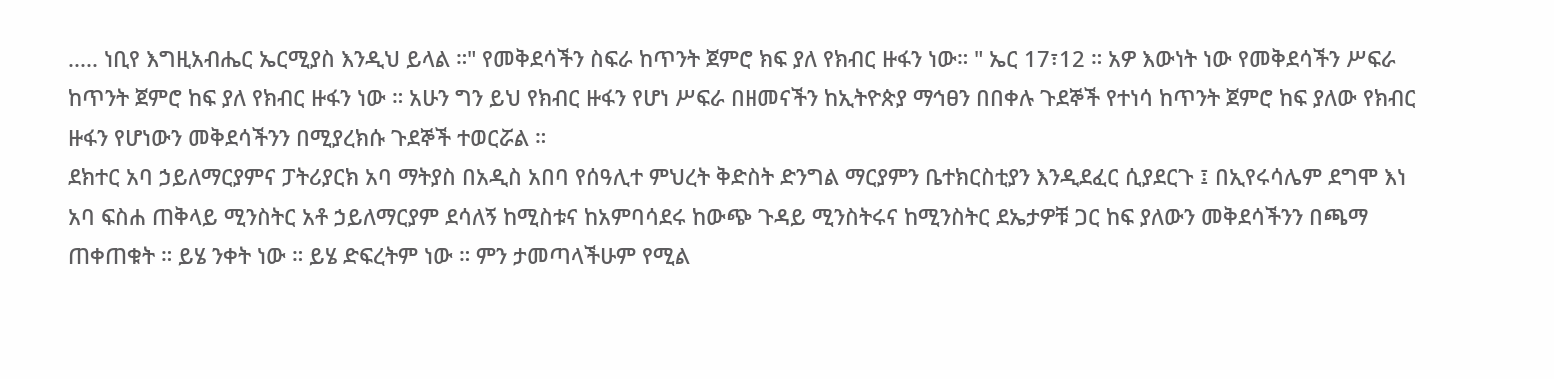..... ነቢየ እግዚአብሔር ኤርሚያስ እንዲህ ይላል ።" የመቅደሳችን ስፍራ ከጥንት ጀምሮ ክፍ ያለ የክብር ዙፋን ነው። " ኤር 17፣12 ። አዎ እውነት ነው የመቅደሳችን ሥፍራ ከጥንት ጀምሮ ከፍ ያለ የክብር ዙፋን ነው ። አሁን ግን ይህ የክብር ዙፋን የሆነ ሥፍራ በዘመናችን ከኢትዮጵያ ማኅፀን በበቀሉ ጉደኞች የተነሳ ከጥንት ጀምሮ ከፍ ያለው የክብር ዙፋን የሆነውን መቅደሳችንን በሚያረክሱ ጉደኞች ተወርሯል ።
ደክተር አባ ኃይለማርያምና ፓትሪያርክ አባ ማትያስ በአዲስ አበባ የሰዓሊተ ምህረት ቅድስት ድንግል ማርያምን ቤተክርስቲያን እንዲደፈር ሲያደርጉ ፤ በኢየሩሳሌም ደግሞ እነ አባ ፍስሐ ጠቅላይ ሚንስትር አቶ ኃይለማርያም ደሳለኝ ከሚስቱና ከአምባሳደሩ ከውጭ ጉዳይ ሚንስትሩና ከሚንስትር ደኤታዎቹ ጋር ከፍ ያለውን መቅደሳችንን በጫማ ጠቀጠቁት ። ይሄ ንቀት ነው ። ይሄ ድፍረትም ነው ። ምን ታመጣላችሁም የሚል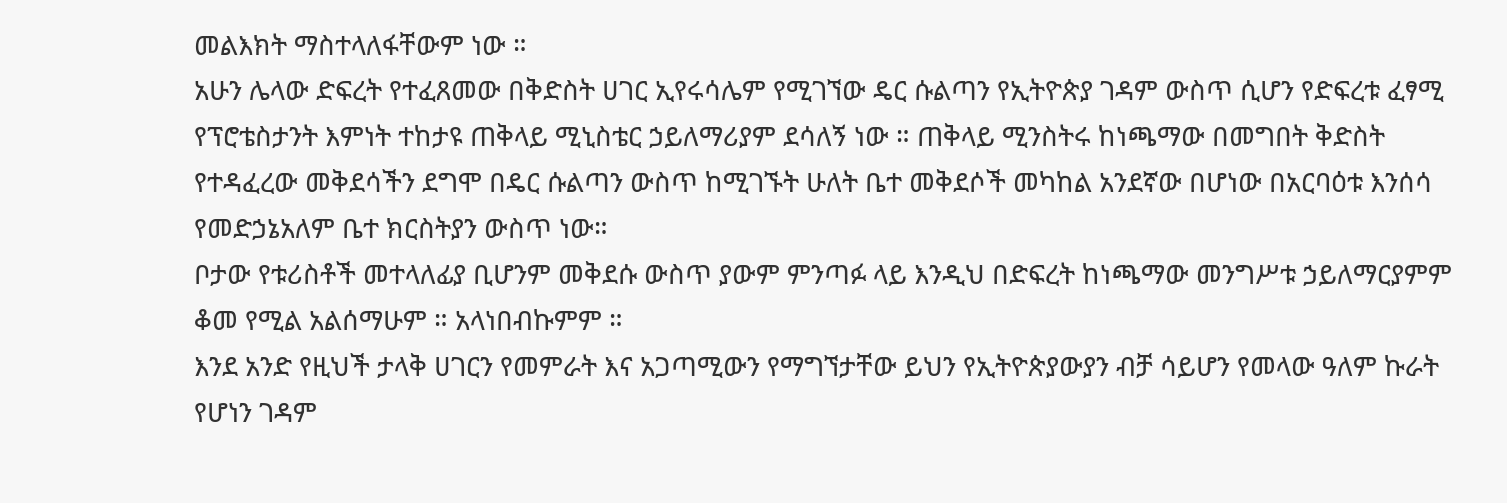መልእክት ማስተላለፋቸውም ነው ።
አሁን ሌላው ድፍረት የተፈጸመው በቅድስት ሀገር ኢየሩሳሌም የሚገኘው ዴር ሱልጣን የኢትዮጵያ ገዳም ውስጥ ሲሆን የድፍረቱ ፈፃሚ የፕሮቴስታንት እምነት ተከታዩ ጠቅላይ ሚኒስቴር ኃይለማሪያም ደሳለኝ ነው ። ጠቅላይ ሚንስትሩ ከነጫማው በመግበት ቅድስት የተዳፈረው መቅደሳችን ደግሞ በዴር ሱልጣን ውስጥ ከሚገኙት ሁለት ቤተ መቅደሶች መካከል አንደኛው በሆነው በአርባዕቱ እንሰሳ የመድኃኔአለም ቤተ ክርስትያን ውስጥ ነው።
ቦታው የቱሪስቶች መተላለፊያ ቢሆንም መቅደሱ ውስጥ ያውም ምንጣፉ ላይ እንዲህ በድፍረት ከነጫማው መንግሥቱ ኃይለማርያምም ቆመ የሚል አልሰማሁም ። አላነበብኩምም ።
እንደ አንድ የዚህች ታላቅ ሀገርን የመምራት እና አጋጣሚውን የማግኘታቸው ይህን የኢትዮጵያውያን ብቻ ሳይሆን የመላው ዓለም ኩራት የሆነን ገዳም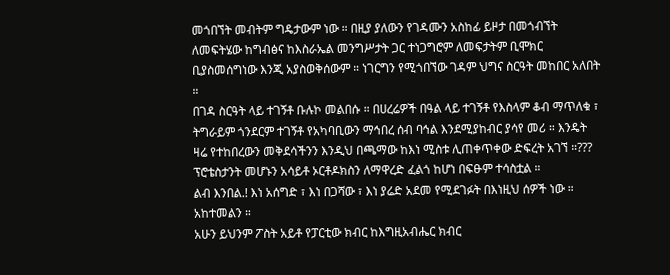መጎበኘት መብትም ግዴታውም ነው ። በዚያ ያለውን የገዳሙን አስከፊ ይዞታ በመጎብኘት ለመፍትሄው ከግብፅና ከእስራኤል መንግሥታት ጋር ተነጋግሮም ለመፍታትም ቢሞክር ቢያስመሰግነው እንጂ አያስወቅሰውም ። ነገርግን የሚጎበኘው ገዳም ህግና ስርዓት መከበር አለበት ።
በገዳ ስርዓት ላይ ተገኝቶ ቡሉኮ መልበሱ ። በሀረሬዎች በዓል ላይ ተገኝቶ የእስላም ቆብ ማጥለቁ ፣ ትግራይም ጎንደርም ተገኝቶ የአካባቢውን ማኅበረ ሰብ ባኅል እንደሚያከብር ያሳየ መሪ ። እንዴት ዛሬ የተከበረውን መቅደሳችንን እንዲህ በጫማው ከእነ ሚስቱ ሊጠቀጥቀው ድፍረት አገኘ ።??? ፕሮቴስታንት መሆኑን አሳይቶ ኦርቶዶክስን ለማዋረድ ፈልጎ ከሆነ በፍፁም ተሳስቷል ።
ልብ እንበል.! እነ አሰግድ ፣ እነ በጋሻው ፣ እነ ያሬድ አደመ የሚደገፉት በእነዚህ ሰዎች ነው ። አከተመልን ።
አሁን ይህንም ፖስት አይቶ የፓርቲው ክብር ከእግዚአብሔር ክብር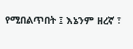የሚበልጥበት ፤ እኔንም ዘረኛ ፣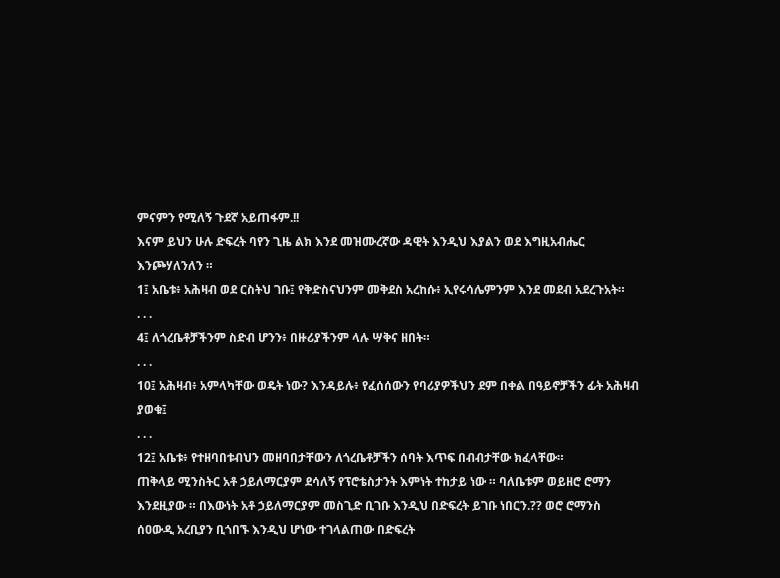ምናምን የሚለኝ ጉደኛ አይጠፋም.!!
እናም ይህን ሁሉ ድፍረት ባየን ጊዜ ልክ እንደ መዝሙረኛው ዳዊት እንዲህ እያልን ወደ እግዚአብሔር እንጮሃለንለን ።
1፤ አቤቱ፥ አሕዛብ ወደ ርስትህ ገቡ፤ የቅድስናህንም መቅደስ አረከሱ፥ ኢየሩሳሌምንም እንደ መደብ አደረጉአት።
. . .
4፤ ለጎረቤቶቻችንም ስድብ ሆንን፥ በዙሪያችንም ላሉ ሣቅና ዘበት።
. . .
10፤ አሕዛብ፥ አምላካቸው ወዴት ነው? እንዳይሉ፥ የፈሰሰውን የባሪያዎችህን ደም በቀል በዓይኖቻችን ፊት አሕዛብ ያወቁ፤
. . .
12፤ አቤቱ፥ የተዘባበቱብህን መዘባበታቸውን ለጎረቤቶቻችን ሰባት እጥፍ በብብታቸው ክፈላቸው።
ጠቅላይ ሚንስትር አቶ ኃይለማርያም ደሳለኝ የፕሮቴስታንት እምነት ተከታይ ነው ። ባለቤቱም ወይዘሮ ሮማን እንደዚያው ። በእውነት አቶ ኃይለማርያም መስጊድ ቢገቡ እንዲህ በድፍረት ይገቡ ነበርን.?? ወሮ ሮማንስ ሰዐውዲ አረቢያን ቢጎበኙ እንዲህ ሆነው ተገላልጠው በድፍረት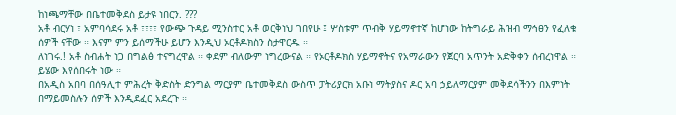ከነጫማቸው በቤተመቅደስ ይታዩ ነበርን. ???
አቶ ብርሃነ ፣ አምባሳደሩ አቶ ፣፣፣፣ የውጭ ጉዳይ ሚንስተር አቶ ወርቅነህ ገበየሁ ፤ ሦስቱም ጥብቅ ሃይማኖተኛ ከሆነው ከትግራይ ሕዝብ ማኅፀን የፈለቁ ሰዎች ናቸው ። እናም ምን ይሰማችሁ ይሆን እንዲህ ኦርቶዶክስን ስታዋርዱ ።
ለነገሩ.! አቶ ስብሐት ነጋ በግልፅ ተናግረዋል ። ቀደም ብለውም ነግረውናል ። የኦርቶዶክስ ሃይማኖትና የአማራውን የጀርባ አጥንት አድቅቀን ሰብረነዋል ።
ይሄው እየሰበሩት ነው ።
በአዲስ አበባ በሰዓሊተ ምሕረት ቅድስት ድንግል ማርያም ቤተመቅደስ ውስጥ ፓትሪያርክ አቡነ ማትያስና ዶር አባ ኃይለማርያም መቅደሳችንን በእምነት በማይመስሉን ሰዎች እንዲደፈር አደረጉ ።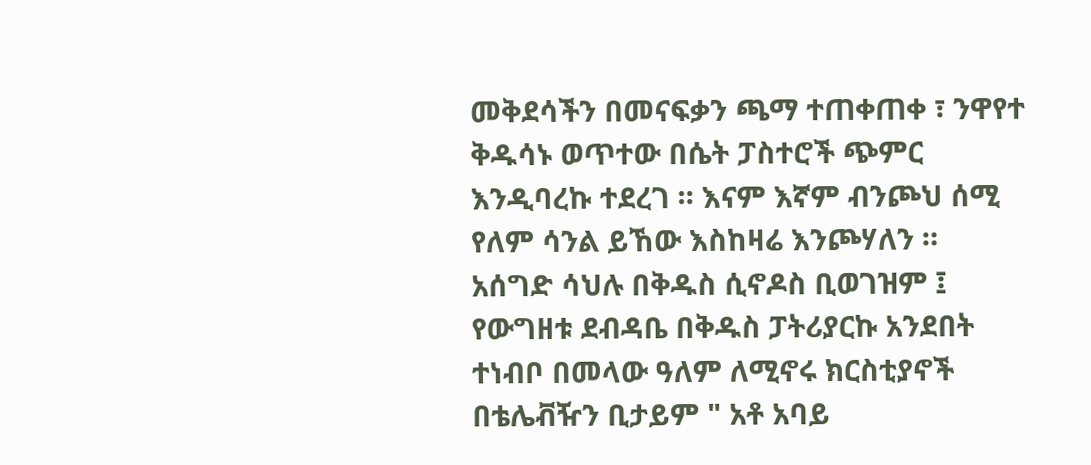መቅደሳችን በመናፍቃን ጫማ ተጠቀጠቀ ፣ ንዋየተ ቅዱሳኑ ወጥተው በሴት ፓስተሮች ጭምር እንዲባረኩ ተደረገ ። እናም እኛም ብንጮህ ሰሚ የለም ሳንል ይኸው እስከዛሬ እንጮሃለን ።
አሰግድ ሳህሉ በቅዱስ ሲኖዶስ ቢወገዝም ፤ የውግዘቱ ደብዳቤ በቅዱስ ፓትሪያርኩ አንደበት ተነብቦ በመላው ዓለም ለሚኖሩ ክርስቲያኖች በቴሌቭዥን ቢታይም " አቶ አባይ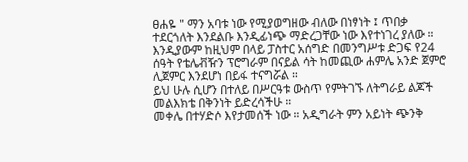ፀሐዬ " ማን አባቱ ነው የሚያወግዘው ብለው በነፃነት ፤ ጥበቃ ተደርጎለት እንደልቡ እንዲፊነጭ ማድረጋቸው ነው እየተነገረ ያለው ። እንዲያውም ከዚህም በላይ ፓስተር አሰግድ በመንግሥቱ ድጋፍ የ24 ሰዓት የቴሌቭዥን ፕሮግራም በናይል ሳት ከመጪው ሐምሌ አንድ ጀምሮ ሊጀምር እንደሆነ በይፋ ተናግሯል ።
ይህ ሁሉ ሲሆን በተለይ በሥርዓቱ ውስጥ የምትገኙ ለትግራይ ልጆች መልእክቴ በቅንነት ይድረሳችሁ ።
መቀሌ በተሃድሶ እየታመሰች ነው ። አዲግራት ምን አይነት ጭንቅ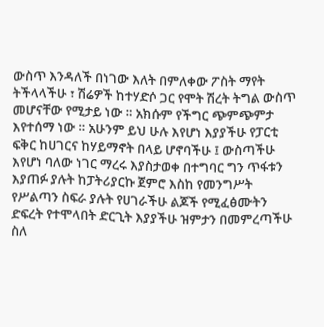ውስጥ እንዳለች በነገው እለት በምለቀው ፖስት ማየት ትችላላችሁ ፣ ሽሬዎች ከተሃድሶ ጋር የሞት ሽረት ትግል ውስጥ መሆናቸው የሚታይ ነው ። አክሱም የችግር ጭምጭምታ እየተሰማ ነው ። አሁንም ይህ ሁሉ እየሆነ እያያችሁ የፓርቲ ፍቅር ከሀገርና ከሃይማኖት በላይ ሆኖባችሁ ፤ ውስጣችሁ እየሆነ ባለው ነገር ማረሩ እያስታወቀ በተግባር ግን ጥፋቱን እያጠፉ ያሉት ከፓትሪያርኩ ጀምሮ እስከ የመንግሥት የሥልጣን ስፍራ ያሉት የሀገራችሁ ልጆች የሚፈፅሙትን ድፍረት የተሞላበት ድርጊት እያያችሁ ዝምታን በመምረጣችሁ ስለ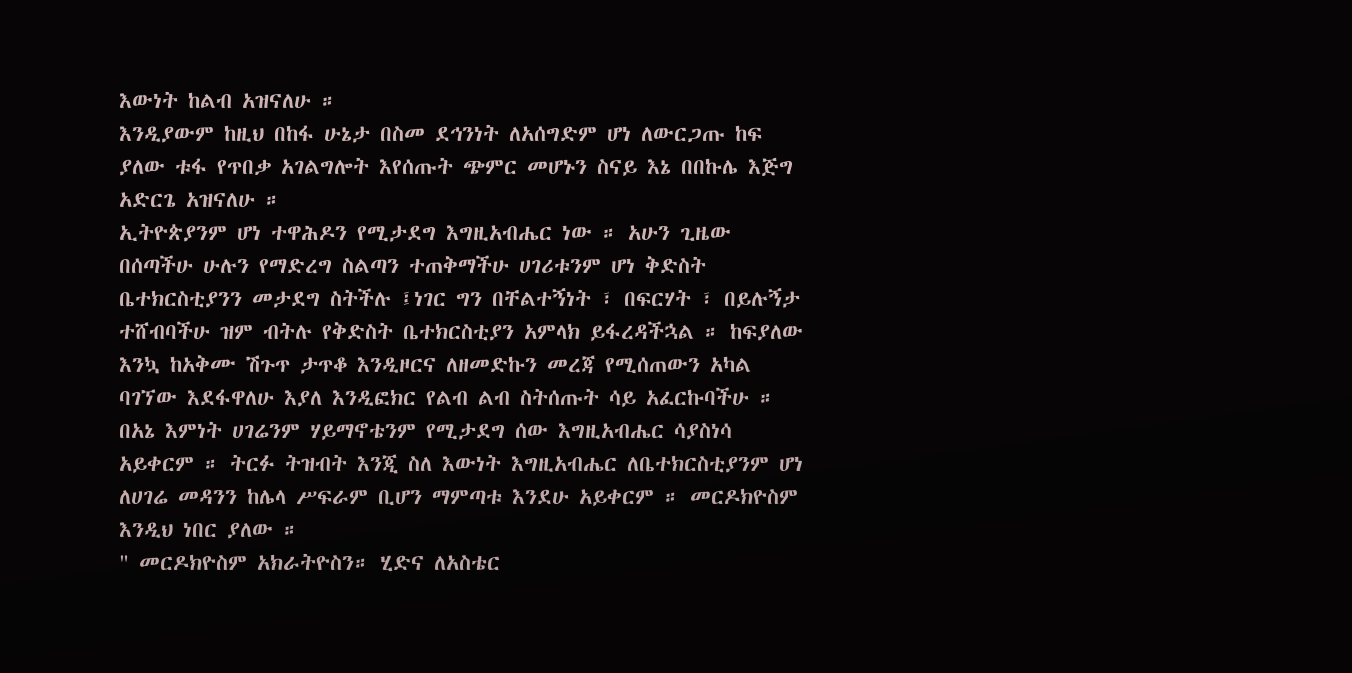እውነት ከልብ አዝናለሁ ።
እንዲያውም ከዚህ በከፋ ሁኔታ በስመ ደኅንነት ለአሰግድም ሆነ ለውርጋጡ ከፍ ያለው ቱፋ የጥበቃ አገልግሎት እየሰጡት ጭምር መሆኑን ስናይ እኔ በበኩሌ እጅግ አድርጌ አዝናለሁ ።
ኢትዮጵያንም ሆነ ተዋሕዶን የሚታደግ እግዚአብሔር ነው ። አሁን ጊዜው በሰጣችሁ ሁሉን የማድረግ ስልጣን ተጠቅማችሁ ሀገሪቱንም ሆነ ቅድስት ቤተክርስቲያንን መታደግ ስትችሉ ፤ነገር ግን በቸልተኝነት ፣ በፍርሃት ፣ በይሉኝታ ተሸብባችሁ ዝም ብትሉ የቅድስት ቤተክርስቲያን አምላክ ይፋረዳችኋል ። ከፍያለው እንኳ ከአቅሙ ሽጉጥ ታጥቆ እንዲዞርና ለዘመድኩን መረጃ የሚሰጠውን አካል ባገኘው እደፋዋለሁ እያለ እንዲፎክር የልብ ልብ ስትሰጡት ሳይ አፈርኩባችሁ ።
በአኔ እምነት ሀገሬንም ሃይማኖቴንም የሚታደግ ሰው እግዚአብሔር ሳያስነሳ አይቀርም ። ትርፉ ትዝብት እንጂ ስለ እውነት እግዚአብሔር ለቤተክርስቲያንም ሆነ ለሀገሬ መዳንን ከሌላ ሥፍራም ቢሆን ማምጣቱ እንደሁ አይቀርም ። መርዶክዮስም እንዲህ ነበር ያለው ።
" መርዶክዮስም አክራትዮስን። ሂድና ለአስቴር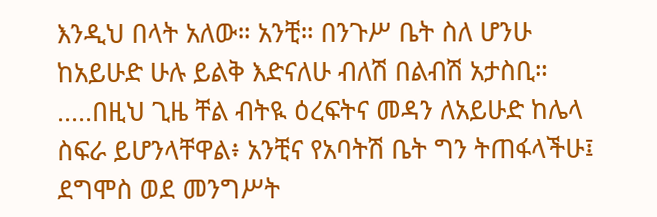እንዲህ በላት አለው። አንቺ። በንጉሥ ቤት ስለ ሆንሁ ከአይሁድ ሁሉ ይልቅ እድናለሁ ብለሽ በልብሽ አታስቢ።
.....በዚህ ጊዜ ቸል ብትዪ ዕረፍትና መዳን ለአይሁድ ከሌላ ስፍራ ይሆንላቸዋል፥ አንቺና የአባትሽ ቤት ግን ትጠፋላችሁ፤ ደግሞስ ወደ መንግሥት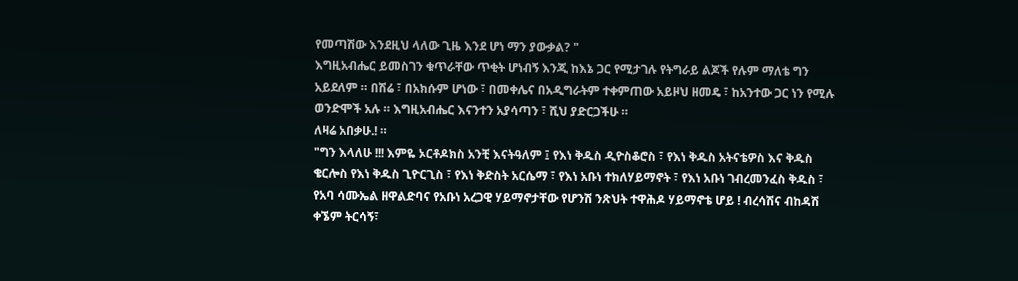የመጣሽው እንደዚህ ላለው ጊዜ እንደ ሆነ ማን ያውቃል? "
እግዚአብሔር ይመስገን ቁጥራቸው ጥቂት ሆነብኝ እንጂ ከእኔ ጋር የሚታገሉ የትግራይ ልጆች የሉም ማለቴ ግን አይደለም ። በሽሬ ፣ በአክሱም ሆነው ፣ በመቀሌና በአዲግራትም ተቀምጠው አይዞህ ዘመዴ ፣ ከአንተው ጋር ነን የሚሉ ወንድሞች አሉ ። እግዚአብሔር እናንተን አያሳጣን ፣ ሺህ ያድርጋችሁ ።
ለዛሬ አበቃሁ.! ።
"ግን እላለሁ !!! እምዬ ኦርቶዶክስ አንቺ እናትዓለም ፤ የእነ ቅዱስ ዲዮስቆሮስ ፣ የእነ ቅዱስ አትናቴዎስ እና ቅዱስ ቄርሎስ የእነ ቅዱስ ጊዮርጊስ ፣ የእነ ቅድስት አርሴማ ፣ የእነ አቡነ ተክለሃይማኖት ፣ የእነ አቡነ ገብረመንፈስ ቅዱስ ፣ የአባ ሳሙኤል ዘዋልድባና የአቡነ አረጋዊ ሃይማኖታቸው የሆንሽ ንጽህት ተዋሕዶ ሃይማኖቴ ሆይ ! ብረሳሽና ብከዳሽ ቀኜም ትርሳኝ፣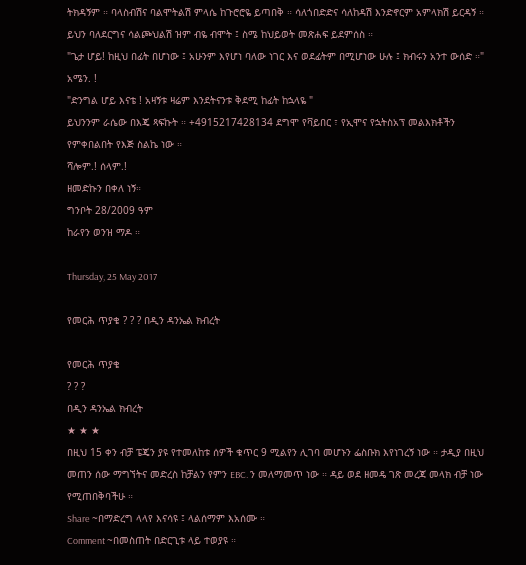ትክዳኝም ። ባላስብሽና ባልሞትልሽ ምላሴ ከጉሮሮዬ ይጣበቅ ። ሳለጎበድድና ሳለከዳሽ እንድኖርም አምላክሽ ይርዳኝ ። ይህን ባለደርግና ሳልጮህልሽ ዝም ብዬ ብሞት ፤ ስሜ ከህይወት መጽሐፍ ይደምሰስ ።
"ጌታ ሆይ! ከዚህ በፊት በሆነው ፤ አሁንም እየሆነ ባለው ነገር እና ወደፊትም በሚሆነው ሁሉ ፤ ክብሩን አንተ ውሰድ ።" አሜን. !
"ድንግል ሆይ እናቴ ! አዛኝቱ ዛሬም እንደትናንቱ ቅደሚ ከፊት ከኋላዬ "
ይህንንም ራሴው በእጄ ጻፍኩት ። +4915217428134 ደግሞ የቫይበር ፣ የኢሞና የኋትስአፕ መልእክቶችን የምቀበልበት የእጅ ስልኬ ነው ።
ሻሎም.! ሰላም.!
ዘመድኩን በቀለ ነኝ።
ግንቦት 28/2009 ዓም
ከራየን ወንዝ ማዶ ።

Thursday, 25 May 2017

የመርሕ ጥያቄ ? ? ? በዲን ዳንኤል ክብረት

የመርሕ ጥያቄ
? ? ?
በዲን ዳንኤል ክብረት
★ ★ ★
በዚህ 15 ቀን ብቻ ፔጄን ያዩ የተመለከቱ ሰዎች ቁጥር 9 ሚልየን ሊገባ መሆኑን ፌስቡክ እየነገረኝ ነው ። ታዲያ በዚህ መጠን ሰው ማግኘትና መድረስ ከቻልን የምን EBC. ን መለማመጥ ነው ። ዳይ ወደ ዘመዴ ገጽ መረጃ መላክ ብቻ ነው የሚጠበቅባችሁ ።
Share ~በማድረግ ላላየ እናሳዩ ፤ ላልሰማም እአሰሙ ።
Comment ~በመስጠት በድርጊቱ ላይ ተወያዩ ።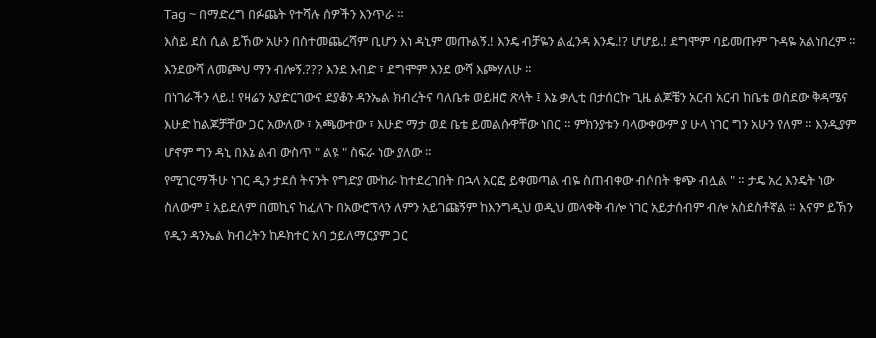Tag ~ በማድረግ በፉጨት የተሻሉ ሰዎችን እንጥራ ።
እስይ ደስ ሲል ይኸው አሁን በስተመጨረሻም ቢሆን እነ ዳኒም መጡልኝ.! እንዴ ብቻዬን ልፈንዳ እንዴ.!? ሆሆይ.! ደግሞም ባይመጡም ጉዳዬ አልነበረም ። እንደውሻ ለመጮህ ማን ብሎኝ.??? እንደ እብድ ፣ ደግሞም እንደ ውሻ እጮሃለሁ ።
በነገራችን ላይ.! የዛሬን አያድርገውና ደያቆን ዳንኤል ክብረትና ባለቤቱ ወይዘሮ ጽላት ፤ እኔ ቃሊቲ በታሰርኩ ጊዜ ልጆቼን አርብ አርብ ከቤቴ ወስደው ቅዳሜና እሁድ ከልጆቻቸው ጋር አውለው ፣ አጫውተው ፣ እሁድ ማታ ወደ ቤቴ ይመልሱዋቸው ነበር ። ምክንያቱን ባላውቀውም ያ ሁላ ነገር ግን አሁን የለም ። እንዲያም ሆኖም ግን ዳኒ በእኔ ልብ ውስጥ " ልዩ " ስፍራ ነው ያለው ።
የሚገርማችሁ ነገር ዲን ታደሰ ትናንት የግድያ ሙከራ ከተደረገበት በኋላ አርፎ ይቀመጣል ብዬ ስጠብቀው ብሶበት ቁጭ ብሏል " ። ታዴ አረ እንዴት ነው ስለውም ፤ አይደለም በመኪና ከፈለጉ በአውሮፕላን ለምን አይገጩኝም ከእንግዲህ ወዲህ መላቀቅ ብሎ ነገር አይታሰብም ብሎ አስደስቶኛል ። እናም ይኽን የዲን ዳንኤል ክብረትን ከዶክተር አባ ኃይለማርያም ጋር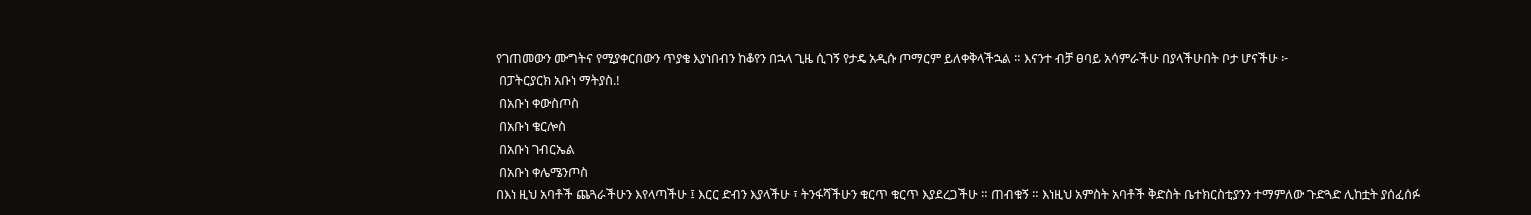የገጠመውን ሙግትና የሚያቀርበውን ጥያቄ እያነበብን ከቆየን በኋላ ጊዜ ሲገኝ የታዴ አዲሱ ጦማርም ይለቀቅላችኋል ። እናንተ ብቻ ፀባይ አሳምራችሁ በያላችሁበት ቦታ ሆናችሁ ፦
 በፓትርያርክ አቡነ ማትያስ.!
 በአቡነ ቀውስጦስ
 በአቡነ ቄርሎስ
 በአቡነ ገብርኤል
 በአቡነ ቀሌሜንጦስ
በእነ ዚህ አባቶች ጨጓራችሁን እየላጣችሁ ፤ እርር ድብን እያላችሁ ፣ ትንፋሻችሁን ቁርጥ ቁርጥ እያደረጋችሁ ። ጠብቁኝ ። እነዚህ አምስት አባቶች ቅድስት ቤተክርስቲያንን ተማምለው ጉድጓድ ሊከቷት ያሰፈሰፉ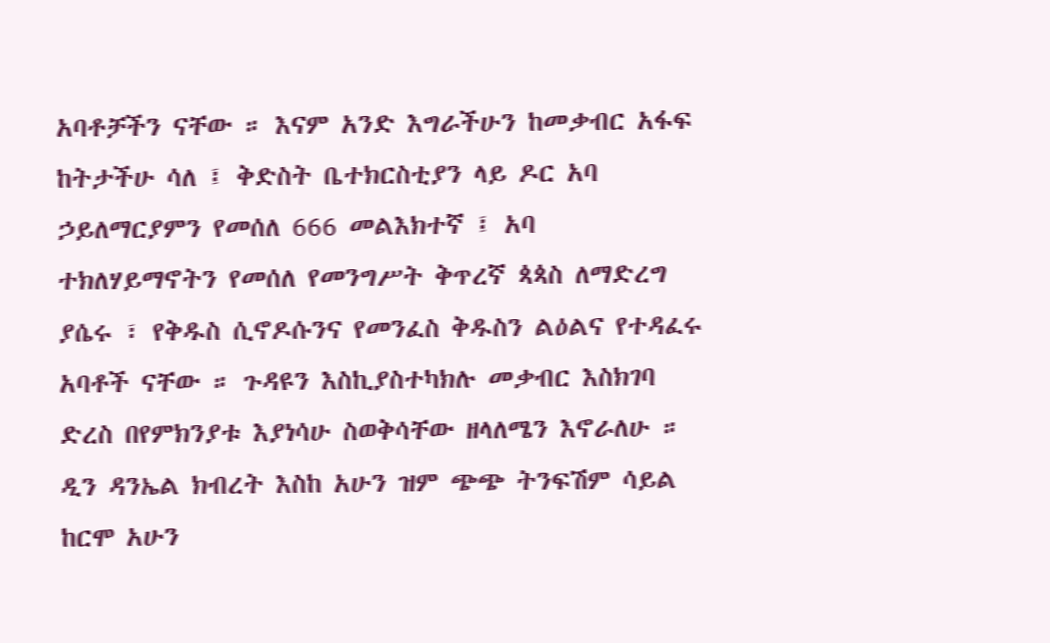አባቶቻችን ናቸው ። እናም አንድ እግራችሁን ከመቃብር አፋፍ ከትታችሁ ሳለ ፤ ቅድስት ቤተክርስቲያን ላይ ዶር አባ ኃይለማርያምን የመሰለ 666 መልእክተኛ ፤ አባ ተክለሃይማኖትን የመሰለ የመንግሥት ቅጥረኛ ጳጳስ ለማድረግ ያሴሩ ፣ የቅዱስ ሲኖዶሱንና የመንፈስ ቅዱስን ልዕልና የተዳፈሩ አባቶች ናቸው ። ጉዳዩን እስኪያስተካክሉ መቃብር እስክገባ ድረስ በየምክንያቱ እያነሳሁ ስወቅሳቸው ዘላለሜን እኖራለሁ ።
ዲን ዳንኤል ክብረት እስከ አሁን ዝም ጭጭ ትንፍሽም ሳይል ከርሞ አሁን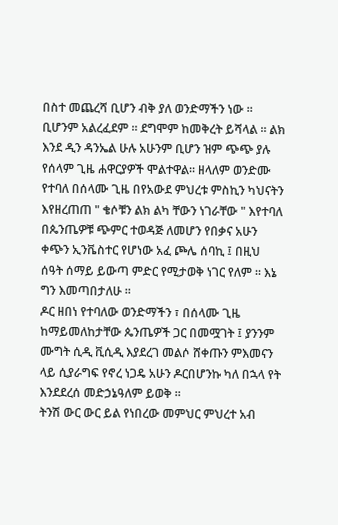በስተ መጨረሻ ቢሆን ብቅ ያለ ወንድማችን ነው ። ቢሆንም አልረፈደም ። ደግሞም ከመቅረት ይሻላል ። ልክ እንደ ዲን ዳንኤል ሁሉ አሁንም ቢሆን ዝም ጭጭ ያሉ የሰላም ጊዜ ሐዋርያዎች ሞልተዋል። ዘላለም ወንድሙ የተባለ በሰላሙ ጊዜ በየአውደ ምህረቱ ምስኪን ካህናትን እየዘረጠጠ " ቄሶቹን ልክ ልካ ቸውን ነገራቸው " እየተባለ በጴንጤዎቹ ጭምር ተወዳጅ ለመሆን የበቃና አሁን ቀጭን ኢንቬስተር የሆነው አፈ ጮሌ ሰባኪ ፤ በዚህ ሰዓት ሰማይ ይውጣ ምድር የሚታወቅ ነገር የለም ። እኔ ግን እመጣበታለሁ ።
ዶር ዘበነ የተባለው ወንድማችን ፣ በሰላሙ ጊዜ ከማይመለከታቸው ጴንጤዎች ጋር በመሟገት ፤ ያንንም ሙግት ሲዲ ቪሲዲ እያደረገ መልሶ ሸቀጡን ምእመናን ላይ ሲያራግፍ የኖረ ነጋዴ አሁን ዶርበሆንኩ ካለ በኋላ የት እንደደረሰ መድኃኔዓለም ይወቅ ።
ትንሽ ውር ውር ይል የነበረው መምህር ምህረተ አብ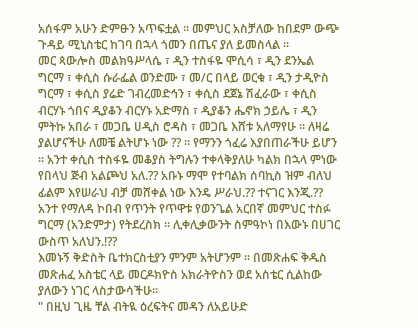አሰፋም አሁን ድምፁን አጥፍቷል ። መምህር አስቻለው ከበደም ውጭ ጉዳይ ሚኒስቴር ከገባ በኋላ ጎመን በጤና ያለ ይመስላል ።
መር ጳውሎስ መልክዓሥላሴ ፣ ዲን ተስፋዬ ሞሲሳ ፣ ዲን ደንኤል ግርማ ፣ ቀሲስ ሱራፌል ወንድሙ ፣ መ/ር በላይ ወርቁ ፣ ዲን ታዲዮስ ግርማ ፣ ቀሲስ ያሬድ ገብረመድኅን ፣ ቀሲስ ደጀኔ ሽፈራው ፣ ቀሲስ ብርሃኑ ጎበና ዲያቆን ብርሃኑ አድማስ ፣ ዲያቆን ሔኖክ ኃይሌ ፣ ዲን ምትኩ አበራ ፣ መጋቤ ሀዲስ ሮዳስ ፣ መጋቤ እሸቱ አለማየሁ ። ለዛሬ ያልሆናችሁ ለመቼ ልትሆኑ ነው ?? ። የማንን ጎፈሬ እያበጠራችሁ ይሆን ። አንተ ቀሲስ ተስፋዬ መቆያስ ትግሉን ተቀላቅያለሁ ካልክ በኋላ ምነው የበላህ ጅብ አልጮህ አለ.?? አቡኑ ማሞ የተባልክ ሰባኪስ ዝም ብለህ ፊልም እየሠራህ ብቻ መሸቀል ነው እንዴ ሥራህ.?? ተናገር እንጂ.?? አንተ የማለዳ ኮበብ የጥንት የጥዋቱ የወንጌል አርበኛ መምህር ተስፉ ግርማ (አንድምታ) የትደረስክ ። ሊቀሊቃውንት ስምዓኮነ በእውኑ በሀገር ውስጥ አለህን.!??
እመኑኝ ቅድስት ቤተክርስቲያን ምንም አትሆንም ። በመጽሐፍ ቅዱስ መጽሐፈ አስቴር ላይ መርዶክዮስ አክራትዮስን ወደ አስቴር ሲልከው ያለውን ነገር ላስታውሳችሁ።
" በዚህ ጊዜ ቸል ብትዪ ዕረፍትና መዳን ለአይሁድ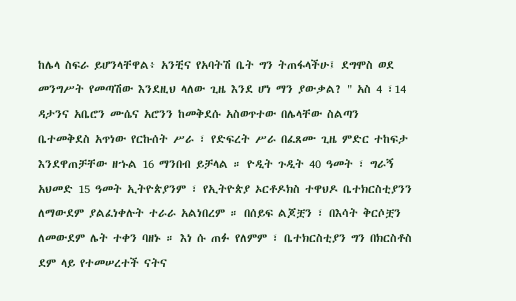ከሌላ ስፍራ ይሆንላቸዋል፥ አንቺና የአባትሽ ቤት ግን ትጠፋላችሁ፤ ደግሞስ ወደ መንግሥት የመጣሽው እንደዚህ ላለው ጊዜ እንደ ሆነ ማን ያውቃል? " አስ 4 ፣14
ዳታንና አቤሮን ሙሴና አሮንን ከመቅደሱ አስወጥተው በሌላቸው ስልጣን ቤተመቅደስ አጥነው የርኩሰት ሥራ ፣ የድፍረት ሥራ በፈጸሙ ጊዜ ምድር ተከፍታ እንደዋጠቻቸው ዘኁል 16 ማንበብ ይቻላል ። ዮዲት ጉዲት 40 ዓመት ፣ ግራኝ አህመድ 15 ዓመት ኢትዮጵያንም ፣ የኢትዮጵያ ኦርቶዶክስ ተዋህዶ ቤተክርስቲያንን ለማውደም ያልፈነቀሉት ተራራ አልነበረም ። በሰይፍ ልጆቿን ፣ በእሳት ቅርሶቿን ለመውደም ሌት ተቀን ባዘኑ ። እነ ሱ ጠፉ የለምም ፣ ቤተክርስቲያን ግን በክርስቶስ ደም ላይ የተመሠረተች ናትና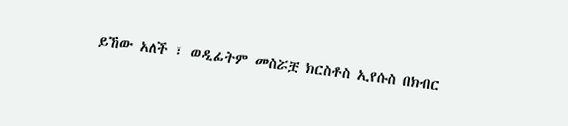ይኸው አለች ፣ ወዲፊትም መስሯቿ ክርስቶስ ኢየሱስ በክብር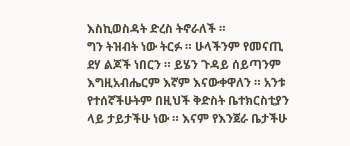እስኪወስዳት ድረስ ትኖራለች ።
ግን ትዝብት ነው ትርፉ ። ሁላችንም የመናጢ ደሃ ልጆች ነበርን ። ይሄን ጉዳይ ሰይጣንም እግዚአብሔርም እኛም እናውቀዋለን ። አንቱ የተሰኛችሁትም በዚህች ቅድስት ቤተክርስቲያን ላይ ታይታችሁ ነው ። እናም የእንጀራ ቤታችሁ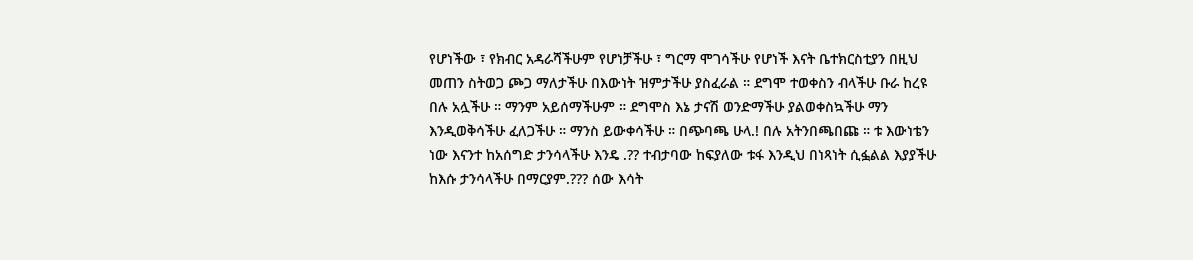የሆነችው ፣ የክብር አዳራሻችሁም የሆነቻችሁ ፣ ግርማ ሞገሳችሁ የሆነች እናት ቤተክርስቲያን በዚህ መጠን ስትወጋ ጮጋ ማለታችሁ በእውነት ዝምታችሁ ያስፈራል ። ደግሞ ተወቀስን ብላችሁ ቡራ ከረዩ በሉ አሏችሁ ። ማንም አይሰማችሁም ። ደግሞስ እኔ ታናሽ ወንድማችሁ ያልወቀስኳችሁ ማን እንዲወቅሳችሁ ፈለጋችሁ ። ማንስ ይውቀሳችሁ ። በጭባጫ ሁላ.! በሉ አትንበጫበጩ ። ቱ እውነቴን ነው እናንተ ከአሰግድ ታንሳላችሁ እንዴ .?? ተብታባው ከፍያለው ቱፋ እንዲህ በነጻነት ሲፏልል እያያችሁ ከእሱ ታንሳላችሁ በማርያም.??? ሰው እሳት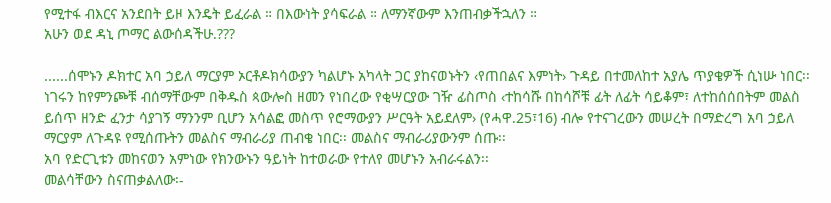የሚተፋ ብእርና አንደበት ይዞ እንዴት ይፈራል ። በእውነት ያሳፍራል ። ለማንኛውም እንጠብቃችኋለን ።
አሁን ወደ ዳኒ ጦማር ልውሰዳችሁ.???

......ሰሞኑን ዶክተር አባ ኃይለ ማርያም ኦርቶዶክሳውያን ካልሆኑ አካላት ጋር ያከናወኑትን ‹የጠበልና እምነት› ጉዳይ በተመለከተ አያሌ ጥያቄዎች ሲነሡ ነበር፡፡ ነገሩን ከየምንጮቹ ብሰማቸውም በቅዱስ ጳውሎስ ዘመን የነበረው የቂሣርያው ገዥ ፊስጦስ ‹ተከሳሹ በከሳሾቹ ፊት ለፊት ሳይቆም፣ ለተከሰሰበትም መልስ ይሰጥ ዘንድ ፈንታ ሳያገኝ ማንንም ቢሆን አሳልፎ መስጥ የሮማውያን ሥርዓት አይደለም› (የሓዋ.25፣16) ብሎ የተናገረውን መሠረት በማድረግ አባ ኃይለ ማርያም ለጉዳዩ የሚሰጡትን መልስና ማብራሪያ ጠብቄ ነበር፡፡ መልስና ማብራሪያውንም ሰጡ፡፡
አባ የድርጊቱን መከናወን አምነው የክንውኑን ዓይነት ከተወራው የተለየ መሆኑን አብራሩልን፡፡
መልሳቸውን ስናጠቃልለው፡-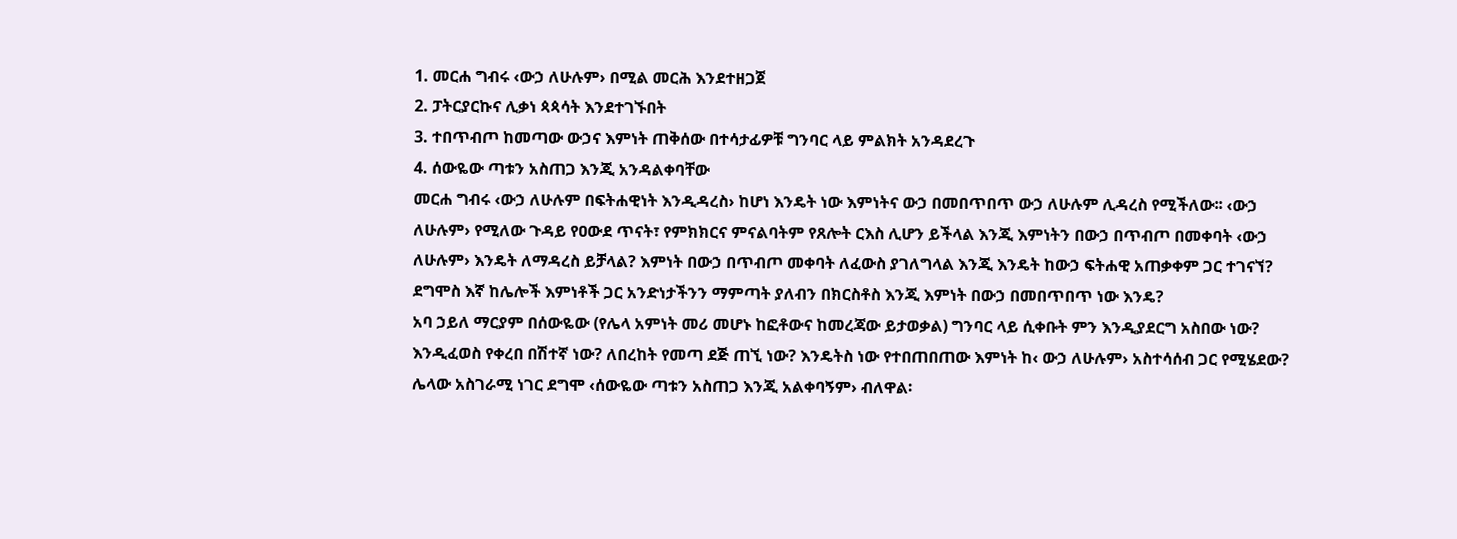1. መርሐ ግብሩ ‹ውኃ ለሁሉም› በሚል መርሕ እንደተዘጋጀ
2. ፓትርያርኩና ሊቃነ ጳጳሳት እንደተገኙበት
3. ተበጥብጦ ከመጣው ውኃና እምነት ጠቅሰው በተሳታፊዎቹ ግንባር ላይ ምልክት አንዳደረጉ
4. ሰውዬው ጣቱን አስጠጋ እንጂ አንዳልቀባቸው
መርሐ ግብሩ ‹ውኃ ለሁሉም በፍትሐዊነት እንዲዳረስ› ከሆነ እንዴት ነው እምነትና ውኃ በመበጥበጥ ውኃ ለሁሉም ሊዳረስ የሚችለው፡፡ ‹ውኃ ለሁሉም› የሚለው ጉዳይ የዐውደ ጥናት፣ የምክክርና ምናልባትም የጸሎት ርእስ ሊሆን ይችላል እንጂ እምነትን በውኃ በጥብጦ በመቀባት ‹ውኃ ለሁሉም› እንዴት ለማዳረስ ይቻላል? እምነት በውኃ በጥብጦ መቀባት ለፈውስ ያገለግላል እንጂ እንዴት ከውኃ ፍትሐዊ አጠቃቀም ጋር ተገናኘ? ደግሞስ እኛ ከሌሎች እምነቶች ጋር አንድነታችንን ማምጣት ያለብን በክርስቶስ እንጂ እምነት በውኃ በመበጥበጥ ነው እንዴ?
አባ ኃይለ ማርያም በሰውዬው (የሌላ አምነት መሪ መሆኑ ከፎቶውና ከመረጃው ይታወቃል) ግንባር ላይ ሲቀቡት ምን እንዲያደርግ አስበው ነው? እንዲፈወስ የቀረበ በሽተኛ ነው? ለበረከት የመጣ ደጅ ጠኚ ነው? እንዴትስ ነው የተበጠበጠው እምነት ከ‹ ውኃ ለሁሉም› አስተሳሰብ ጋር የሚሄደው?
ሌላው አስገራሚ ነገር ደግሞ ‹ሰውዬው ጣቱን አስጠጋ እንጂ አልቀባኝም› ብለዋል፡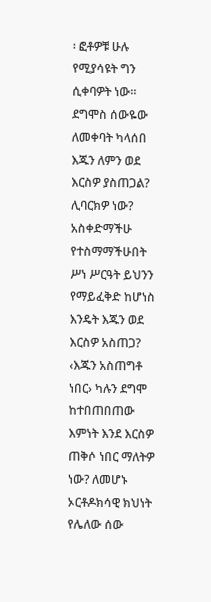፡ ፎቶዎቹ ሁሉ የሚያሳዩት ግን ሲቀባዎት ነው፡፡ ደግሞስ ሰውዬው ለመቀባት ካላሰበ እጁን ለምን ወደ እርስዎ ያስጠጋል? ሊባርክዎ ነው? አስቀድማችሁ የተስማማችሁበት ሥነ ሥርዓት ይህንን የማይፈቅድ ከሆነስ እንዴት እጁን ወደ እርስዎ አስጠጋ? ‹እጁን አስጠግቶ ነበር› ካሉን ደግሞ ከተበጠበጠው እምነት እንደ እርስዎ ጠቅሶ ነበር ማለትዎ ነው? ለመሆኑ ኦርቶዶክሳዊ ክህነት የሌለው ሰው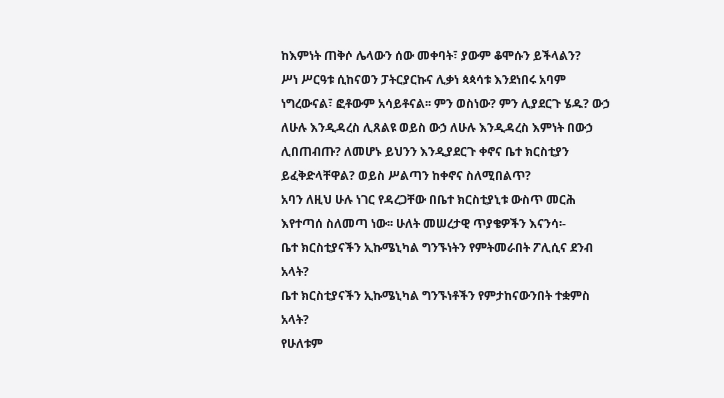ከእምነት ጠቅሶ ሌላውን ሰው መቀባት፣ ያውም ቆሞሱን ይችላልን?
ሥነ ሥርዓቱ ሲከናወን ፓትርያርኩና ሊቃነ ጳጳሳቱ እንደነበሩ አባም ነግረውናል፣ ፎቶውም አሳይቶናል፡፡ ምን ወስነው? ምን ሊያደርጉ ሄዱ? ውኃ ለሁሉ እንዲዳረስ ሊጸልዩ ወይስ ውኃ ለሁሉ እንዲዳረስ እምነት በውኃ ሊበጠብጡ? ለመሆኑ ይህንን እንዲያደርጉ ቀኖና ቤተ ክርስቲያን ይፈቅድላቸዋል? ወይስ ሥልጣን ከቀኖና ስለሚበልጥ?
አባን ለዚህ ሁሉ ነገር የዳረጋቸው በቤተ ክርስቲያኒቱ ውስጥ መርሕ እየተጣሰ ስለመጣ ነው፡፡ ሁለት መሠረታዊ ጥያቄዎችን እናንሳ፡-
ቤተ ክርስቲያናችን ኢኩሜኒካል ግንኙነትን የምትመራበት ፖሊሲና ደንብ አላት?
ቤተ ክርስቲያናችን ኢኩሜኒካል ግንኙነቶችን የምታከናውንበት ተቋምስ አላት?
የሁለቱም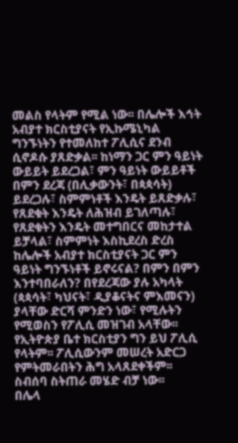መልስ የላትም የሚል ነው፡፡ በሌሎች እኅት አብያተ ክርስቲያናት የኢኩሜኒካል ግንኙነትን የተመለከተ ፖሊሲና ደንብ ሲኖዶሱ ያጸድቃል፡፡ ከነማን ጋር ምን ዓይነት ውይይት ይደረጋል፣ ምን ዓይነት ውይይቶች በምን ደረጃ (በሊቃውንት፣ በጳጳሳት) ይደረጋሉ፣ ስምምነቶች እንዴት ይጸድቃሉ፣ የጸደቁት እንዴት ለሕዝብ ይገለጣሉ፣ የጸደቁትን እንዴት መተግበርና መከታተል ይቻላል፣ ስምምነት እስኪደረስ ድረስ ከሌሎች አብያተ ክርስቲያናት ጋር ምን ዓይነት ግንኙነቶች ይኖሩናል? በምን በምን እንተባበራለን? በየደረጃው ያሉ አካላት (ጳጳሳት፣ ካህናት፣ ዲያቆናትና ምእመናን) ያላቸው ድርሻ ምንድን ነው፣ የሚሉትን የሚወስን የፖሊሲ መዝገብ አላቸው፡፡ የኢትዮጵያ ቤተ ክርስቲያን ግን ይህ ፖሊሲ የላትም፡፡ ፖሊሲውንም መሠረት አድርጋ የምትመራበትን ሕግ አላጸደቀችም፡፡ ስብሰባ ስትጠራ መሄድ ብቻ ነው፡፡
በሌላ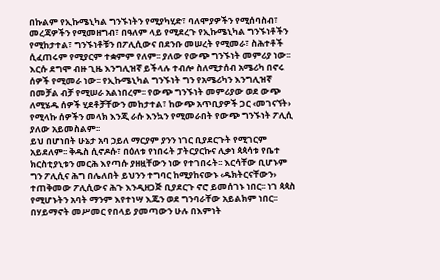በኩልም የኢኩሜኒካል ግንኙነትን የሚያካሂድ፣ ባለሞያዎችን የሚሰባስብ፣ መረጃዎችን የሚመዘግብ፣ በዓለም ላይ የሚደረጉ የኢኩሜኒካል ግንኙነቶችን የሚከታተል፣ ግንኙነቶቹን በፖሊሲውና በደንቡ መሠረት የሚመራ፣ ስሕተቶች ሲፈጠሩም የሚያርም ተቋምም የለም፡፡ ያለው የውጭ ግንኙነት መምሪያ ነው፡፡ እርሱ ደግሞ ብዙ ጊዜ እንግሊዝኛ ይችላሉ ተብሎ ስለሚታሰብ አሜሪካ በኖሩ ሰዎች የሚመራ ነው፡፡ የኢኩሜኒካል ግንኙነት ግን የአሜሪካን እንግሊዝኛ በመቻል ብቻ የሚሠራ አልነበረም፡፡ የውጭ ግንኙነት መምሪያው ወደ ውጭ ለሚሄዱ ሰዎች ሂደቶቻቸውን መከታተል፣ ከውጭ አጥቢያዎች ጋር ‹መገናኘት› የሚላኩ ሰዎችን መላክ እንጂ ራሱ እንኳን የሚመራበት የውጭ ግንኙነት ፖሊሲ ያለው አይመስልም፡፡
ይህ በሆነበት ሁኔታ አባ ኃይለ ማርያም ያንን ነገር ቢያደርጉት የሚገርም አይደለም፡፡ ቅዱስ ሲኖዶሱ፣ በዕለቱ የነበሩት ፓትርያርኩና ሊቃነ ጳጳሳቱ የቤተ ክርስቲያኒቱን መርሕ እየጣሱ ያዘዟቸውን ነው የተገበሩት፡፡ እርሳቸው ቢሆኑም ግን ፖሊሲና ሕግ በሌለበት ይህንን ተግባር ከሚያከናውኑ ‹ዱክትርናቸውን› ተጠቅመው ፖሊሲውና ሕጉ እንዲዘጋጅ ቢያደርጉ ኖሮ ይመሰገኑ ነበር፡፡ ነገ ጳጳስ የሚሆኑትን አባት ማንም እየተነሣ እጁን ወደ ግንባራቸው አይልክም ነበር፡፡ በሃይማኖት መሥመር የበላይ ያመጣውን ሁሉ በእምነት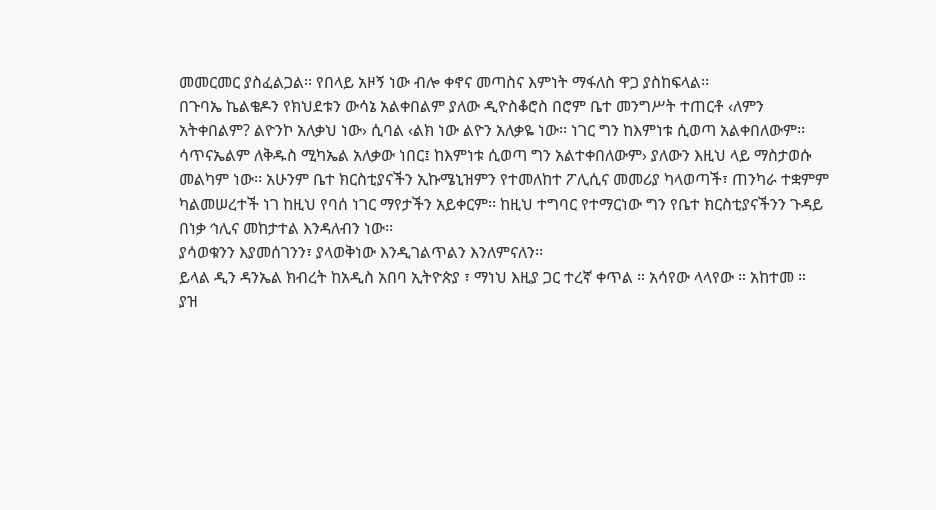መመርመር ያስፈልጋል፡፡ የበላይ አዞኝ ነው ብሎ ቀኖና መጣስና እምነት ማፋለስ ዋጋ ያስከፍላል፡፡
በጉባኤ ኬልቄዶን የክህደቱን ውሳኔ አልቀበልም ያለው ዲዮስቆሮስ በሮም ቤተ መንግሥት ተጠርቶ ‹ለምን አትቀበልም? ልዮንኮ አለቃህ ነው› ሲባል ‹ልክ ነው ልዮን አለቃዬ ነው፡፡ ነገር ግን ከእምነቱ ሲወጣ አልቀበለውም፡፡ ሳጥናኤልም ለቅዱስ ሚካኤል አለቃው ነበር፤ ከእምነቱ ሲወጣ ግን አልተቀበለውም› ያለውን እዚህ ላይ ማስታወሱ መልካም ነው፡፡ አሁንም ቤተ ክርስቲያናችን ኢኩሜኒዝምን የተመለከተ ፖሊሲና መመሪያ ካላወጣች፣ ጠንካራ ተቋምም ካልመሠረተች ነገ ከዚህ የባሰ ነገር ማየታችን አይቀርም፡፡ ከዚህ ተግባር የተማርነው ግን የቤተ ክርስቲያናችንን ጉዳይ በነቃ ኅሊና መከታተል እንዳለብን ነው፡፡
ያሳወቁንን እያመሰገንን፣ ያላወቅነው እንዲገልጥልን እንለምናለን፡፡
ይላል ዲን ዳንኤል ክብረት ከአዲስ አበባ ኢትዮጵያ ፣ ማነህ እዚያ ጋር ተረኛ ቀጥል ። አሳየው ላላየው ። አከተመ ።
ያዝ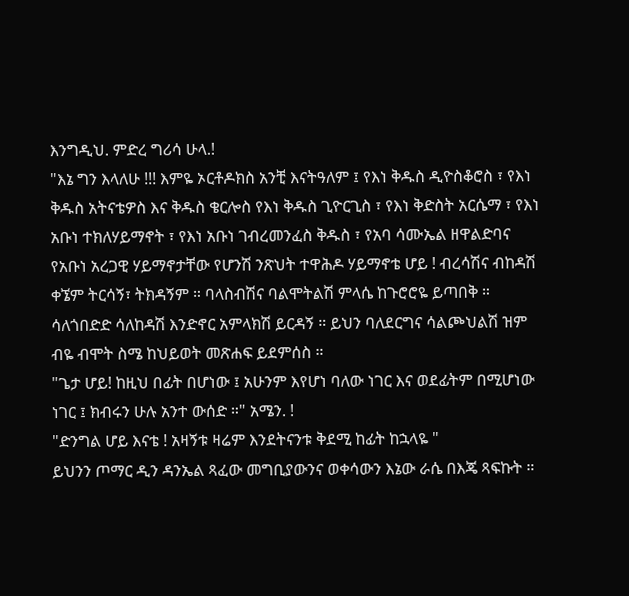እንግዲህ. ምድረ ግሪሳ ሁላ.!
"እኔ ግን እላለሁ !!! እምዬ ኦርቶዶክስ አንቺ እናትዓለም ፤ የእነ ቅዱስ ዲዮስቆሮስ ፣ የእነ ቅዱስ አትናቴዎስ እና ቅዱስ ቄርሎስ የእነ ቅዱስ ጊዮርጊስ ፣ የእነ ቅድስት አርሴማ ፣ የእነ አቡነ ተክለሃይማኖት ፣ የእነ አቡነ ገብረመንፈስ ቅዱስ ፣ የአባ ሳሙኤል ዘዋልድባና የአቡነ አረጋዊ ሃይማኖታቸው የሆንሽ ንጽህት ተዋሕዶ ሃይማኖቴ ሆይ ! ብረሳሽና ብከዳሽ ቀኜም ትርሳኝ፣ ትክዳኝም ። ባላስብሽና ባልሞትልሽ ምላሴ ከጉሮሮዬ ይጣበቅ ። ሳለጎበድድ ሳለከዳሽ እንድኖር አምላክሽ ይርዳኝ ። ይህን ባለደርግና ሳልጮህልሽ ዝም ብዬ ብሞት ስሜ ከህይወት መጽሐፍ ይደምሰስ ።
"ጌታ ሆይ! ከዚህ በፊት በሆነው ፤ አሁንም እየሆነ ባለው ነገር እና ወደፊትም በሚሆነው ነገር ፤ ክብሩን ሁሉ አንተ ውሰድ ።" አሜን. !
"ድንግል ሆይ እናቴ ! አዛኝቱ ዛሬም እንደትናንቱ ቅደሚ ከፊት ከኋላዬ "
ይህንን ጦማር ዲን ዳንኤል ጻፈው መግቢያውንና ወቀሳውን እኔው ራሴ በእጄ ጻፍኩት ።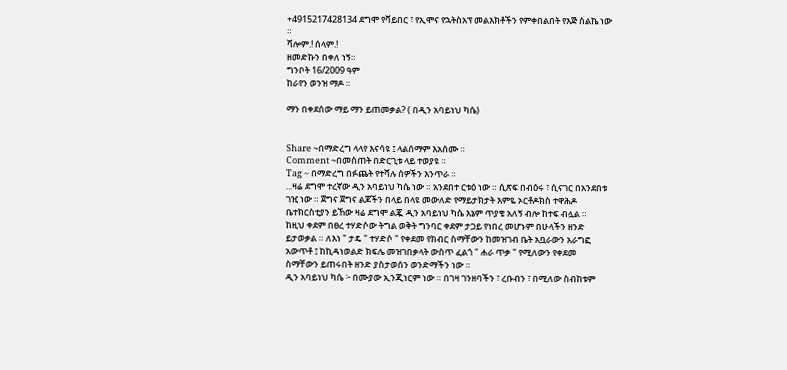+4915217428134 ደግሞ የቫይበር ፣ የኢሞና የኋትስአፕ መልእክቶችን የምቀበልበት የእጅ ስልኬ ነው ።
ሻሎም.! ሰላም.!
ዘመድኩን በቀለ ነኝ።
ግንቦት 16/2009 ዓም
ከራየን ወንዝ ማዶ ።

ማን በቀደሰው ማይ ማን ይጠመቃል? ( በዲን አባይነህ ካሴ)


Share ~በማድረግ ላላየ እናሳዩ ፤ ላልሰማም እአሰሙ ።
Comment ~በመስጠት በድርጊቱ ላይ ተወያዩ ።
Tag ~ በማድረግ በፉጨት የተሻሉ ሰዎችን እንጥራ ።
...ዛሬ ደግሞ ተረኛው ዲን አባይነህ ካሴ ነው ። አንደበተ ርቱዕ ነው ። ሲጽፍ በብዕሩ ፣ ሲናገር በአንደበቱ ገዢ ነው ። ጀግና ጀግና ልጆችን በላይ በላዩ መውለድ የማይታክታት እምዬ ኦርቶዶክስ ተዋሕዶ ቤተክርስቲያን ይኸው ዛሬ ደግሞ ልጇ ዲን አባይነህ ካሴ እኔም ጥያቄ አለኝ ብሎ ከተፍ ብሏል ።
ከዚህ ቀደም በፀረ ተሃድሶው ትግል ወቅት ግንባር ቀደም ታጋይ የነበረ መሆኑም በሁላችን ዘንድ ይታወቃል ። ለእነ " ታዴ " ተሃድሶ " የቀደመ የክብር ስማቸውን ከመዝገብ ቤት አቧራውን አራግፎ አውጥቶ ፤ ከኪዳነወልድ ክፍሌ መዝገበቃላት ውስጥ ፈልጎ " ሐራ ጥቃ " የሚለውን የቀደመ ስማቸውን ይጠሩበት ዘንድ ያስታወሰን ወንድማችን ነው ።
ዲን አባይነህ ካሴ ፦ በሙያው ኢንጂነርም ነው ። በገዛ ገንዘባችን ፣ ረቡብን ፣ በሚለው ስብከቱም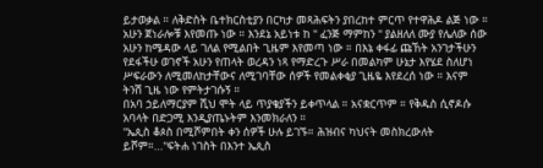ይታወቃል ። ለቅድስት ቤተክርስቲያን በርካታ መጻሕፍትን ያበረከተ ምርጥ የተዋሕዶ ልጅ ነው ።
አሁን ጀነራሎቹ እየመጡ ነው ። እንደኔ አይነቱ ከ " ፈንጅ ማምከን " ያልዘለለ ሙያ የሌለው ሰው አሁን ከሜዳው ላይ ገለል የሚልበት ጊዜም እየመጣ ነው ። በእኔ ቀፋፊ ጩኸት አንገታችሁን የደፋችሁ ወገኖች አሁን የጠላት ወረዳን ነጻ የማድረጉ ሥራ በመልካም ሁኔታ እየሄደ ስለሆነ ሥፍራውን ለሚመለከታቸውና ለሚገባቸው ሰዎች የመልቀቂያ ጊዜዬ እየደረሰ ነው ። እናም ትንሽ ጊዜ ነው የምትታገሱኝ ።
በአባ ኃይለማርያም ሺህ ሞት ላይ ጥያቄያችን ይቀጥላል ። አናቋርጥም ። የቅዱስ ሲኖዶሱ አባላት በድጋሚ እንዲያጤኑትም እንመክራለን ።
"ኤጲስ ቆጶስ በሚሾምበት ቀን ሰዎች ሁሉ ይገኙ። ሕዝብና ካህናት መስክረውለት ይሾም።..."ፍትሐ ነገስት በእንተ ኤጲስ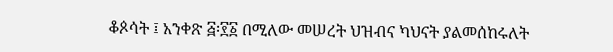ቆጶሳት ፤ አንቀጽ ፭፡፻፩ በሚለው መሠረት ህዝብና ካህናት ያልመሰከሩለት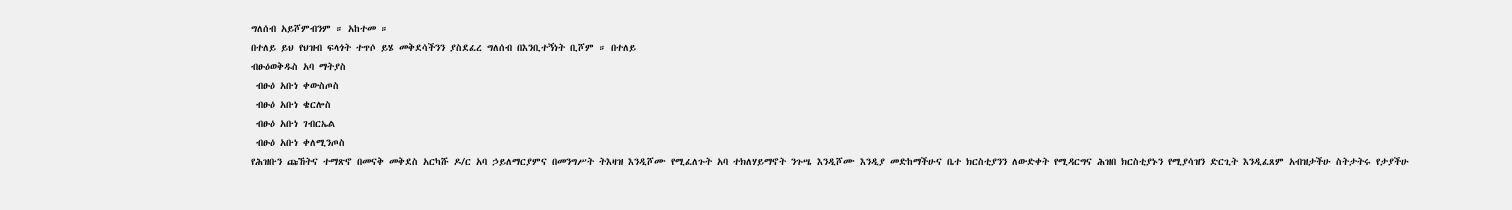ግለሰብ አይሾምብንም ። አከተመ ።
በተለይ ይህ የህዝብ ፍላጎት ተጥሶ ይሄ መቅደሳችንን ያስደፈረ ግለሰብ በእንቢተኝነት ቢሾም ። በተለይ
ብፁዕወቅዱስ አባ ማትያስ
 ብፁዕ አቡነ ቀውስጦስ
 ብፁዕ አቡነ ቄርሎስ
 ብፁዕ አቡነ ገብርኤል
 ብፁዕ አቡነ ቀለሚንጦስ
የሕዝቡን ጩኸትና ተማጽኖ በመናቅ መቅደስ አርካሹ ዶ/ር አባ ኃይለማርያምና በመንግሥት ትእዛዝ እንዲሾሙ የሚፈለጉት አባ ተክለሃይማኖት ንጉሤ እንዲሾሙ እንዲያ መድከማችሁና ቤተ ክርስቲያንን ለውድቀት የሚዳርግና ሕዝበ ክርስቲያኑን የሚያሳዝን ድርጊት እንዲፈጸም አብዝታችሁ ስትታትሩ የታያችሁ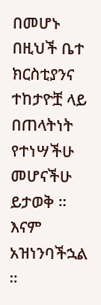በመሆኑ በዚህች ቤተ ክርስቲያንና ተከታዮቿ ላይ በጠላትነት የተነሣችሁ መሆናችሁ ይታወቅ ። እናም አዝነንባችኋል ።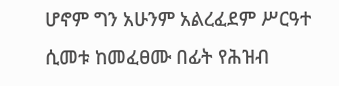ሆኖም ግን አሁንም አልረፈደም ሥርዓተ ሲመቱ ከመፈፀሙ በፊት የሕዝብ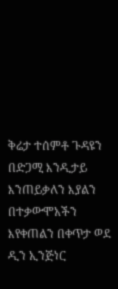ቅሬታ ተሰምቶ ጉዳዩን በድጋሚ እንዲታይ እንጠይቃለን እያልን በተቃውሞአችን እየቀጠልን በቀጥታ ወደ ዲን ኢንጅነር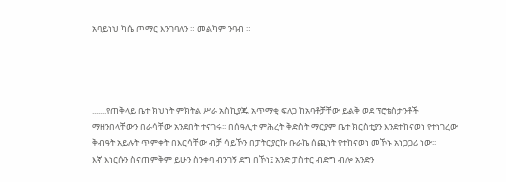አባይነህ ካሴ ጦማር እንገባለን ። መልካም ንባብ ።




.......የጠቅላይ ቤተ ክህነት ምክትል ሥራ አስኪያጁ አጥማቂ ፍለጋ ከአባቶቻቸው ይልቅ ወደ ፕሮቴስታንቶች ማዘንበላቸውን በራሳቸው አንደበት ተናገሩ፡፡ በሰዓሊተ ምሕረት ቅድስት ማርያም ቤተ ክርስቲያን እንደተከናወነ የተነገረው ቅብዓት አይሉት ጥምቀት በእርሳቸው ብቻ ሳይኾን በፓትርያርኩ ቡራኬ ሰጪነት የተከናወነ መኾኑ አነጋጋሪ ነው፡፡
እኛ እነርሱን ስናጠምቅም ይሁን ስንቀባ ብንገኝ ደግ በኾነ፤ አንድ ፓስተር ብድግ ብሎ አንድን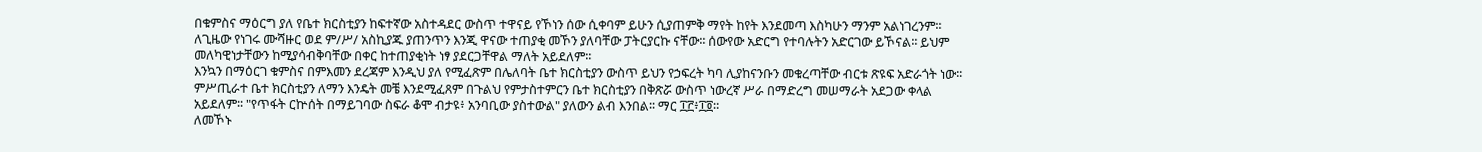በቁምስና ማዕርግ ያለ የቤተ ክርስቲያን ከፍተኛው አስተዳደር ውስጥ ተዋናይ የኾነን ሰው ሲቀባም ይሁን ሲያጠምቅ ማየት ከየት እንደመጣ እስካሁን ማንም አልነገረንም፡፡ ለጊዜው የነገሩ ሙሻዙር ወደ ም/ሥ/ አስኪያጁ ያጠንጥን እንጂ ዋናው ተጠያቂ መኾን ያለባቸው ፓትርያርኩ ናቸው፡፡ ሰውየው አድርግ የተባሉትን አድርገው ይኾናል፡፡ ይህም መለካዊነታቸውን ከሚያሳብቅባቸው በቀር ከተጠያቂነት ነፃ ያደርጋቸዋል ማለት አይደለም፡፡
እንኳን በማዕርገ ቁምስና በምእመን ደረጃም እንዲህ ያለ የሚፈጽም በሌለባት ቤተ ክርስቲያን ውስጥ ይህን የኃፍረት ካባ ሊያከናንቡን መቁረጣቸው ብርቱ ጽዩፍ አድራጎት ነው፡፡ ምሥጢራተ ቤተ ክርስቲያን ለማን እንዴት መቼ እንደሚፈጸም በጉልህ የምታስተምርን ቤተ ክርስቲያን በቅጽሯ ውስጥ ነውረኛ ሥራ በማድረግ መሠማራት አደጋው ቀላል አይደለም፡፡ "የጥፋት ርኵሰት በማይገባው ስፍራ ቆሞ ብታዩ፥ አንባቢው ያስተውል" ያለውን ልብ እንበል፡፡ ማር ፲፫፥፲፬።
ለመኾኑ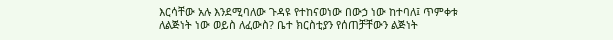እርሳቸው አሉ እንደሚባለው ጉዳዩ የተከናወነው በውኃ ነው ከተባለ፤ ጥምቀቱ ለልጅነት ነው ወይስ ለፈውስ? ቤተ ክርስቲያን የሰጠቻቸውን ልጅነት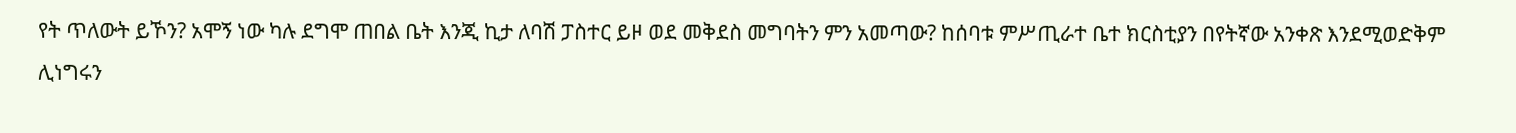የት ጥለውት ይኾን? አሞኝ ነው ካሉ ደግሞ ጠበል ቤት እንጂ ኪታ ለባሽ ፓስተር ይዞ ወደ መቅደስ መግባትን ምን አመጣው? ከሰባቱ ምሥጢራተ ቤተ ክርስቲያን በየትኛው አንቀጽ እንደሚወድቅም ሊነግሩን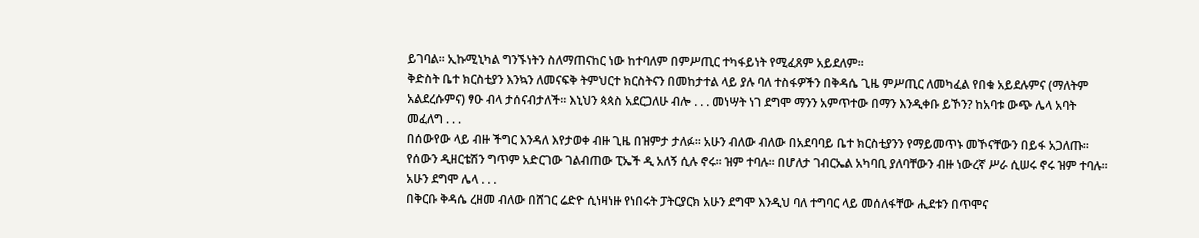ይገባል፡፡ ኢኩሚኒካል ግንኙነትን ስለማጠናከር ነው ከተባለም በምሥጢር ተካፋይነት የሚፈጸም አይደለም፡፡
ቅድስት ቤተ ክርስቲያን እንኳን ለመናፍቅ ትምህርተ ክርስትናን በመከታተል ላይ ያሉ ባለ ተስፋዎችን በቅዳሴ ጊዜ ምሥጢር ለመካፈል የበቁ አይደሉምና (ማለትም አልደረሱምና) ፃዑ ብላ ታሰናብታለች፡፡ እኒህን ጳጳስ አደርጋለሁ ብሎ . . . መነሣት ነገ ደግሞ ማንን አምጥተው በማን እንዲቀቡ ይኾን? ከአባቱ ውጭ ሌላ አባት መፈለግ . . .
በሰውየው ላይ ብዙ ችግር እንዳለ እየታወቀ ብዙ ጊዜ በዝምታ ታለፉ፡፡ አሁን ብለው ብለው በአደባባይ ቤተ ክርስቲያንን የማይመጥኑ መኾናቸውን በይፋ አጋለጡ፡፡ የሰውን ዲዘርቴሽን ግጥም አድርገው ገልብጠው ፒኤች ዲ አለኝ ሲሉ ኖሩ፡፡ ዝም ተባሉ፡፡ በሆለታ ገብርኤል አካባቢ ያለባቸውን ብዙ ነውረኛ ሥራ ሲሠሩ ኖሩ ዝም ተባሉ፡፡ አሁን ደግሞ ሌላ . . .
በቅርቡ ቅዳሴ ረዘመ ብለው በሸገር ሬድዮ ሲነዛነዙ የነበሩት ፓትርያርክ አሁን ደግሞ እንዲህ ባለ ተግባር ላይ መሰለፋቸው ሒደቱን በጥሞና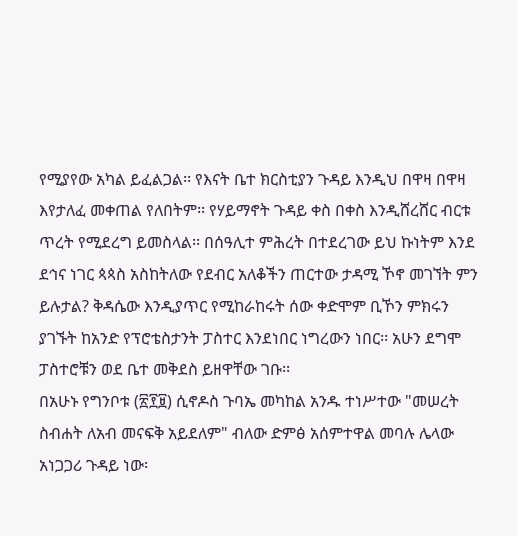የሚያየው አካል ይፈልጋል፡፡ የእናት ቤተ ክርስቲያን ጉዳይ እንዲህ በዋዛ በዋዛ እየታለፈ መቀጠል የለበትም፡፡ የሃይማኖት ጉዳይ ቀስ በቀስ እንዲሸረሸር ብርቱ ጥረት የሚደረግ ይመስላል፡፡ በሰዓሊተ ምሕረት በተደረገው ይህ ኩነትም እንደ ደኅና ነገር ጳጳስ አስከትለው የደብር አለቆችን ጠርተው ታዳሚ ኾኖ መገኘት ምን ይሉታል? ቅዳሴው እንዲያጥር የሚከራከሩት ሰው ቀድሞም ቢኾን ምክሩን ያገኙት ከአንድ የፕሮቴስታንት ፓስተር እንደነበር ነግረውን ነበር፡፡ አሁን ደግሞ ፓስተሮቹን ወደ ቤተ መቅደስ ይዘዋቸው ገቡ፡፡
በአሁኑ የግንቦቱ (፳፻፱) ሲኖዶስ ጉባኤ መካከል አንዱ ተነሥተው "መሠረት ስብሐት ለአብ መናፍቅ አይደለም" ብለው ድምፅ አሰምተዋል መባሉ ሌላው አነጋጋሪ ጉዳይ ነው፡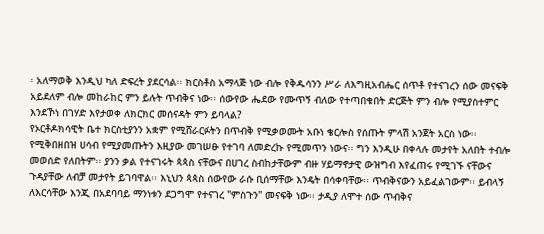፡ አለማወቅ እንዲህ ካለ ድፍረት ያደርሳል፡፡ ክርስቶስ አማላጅ ነው ብሎ የቅዱሳንን ሥራ ለእግዚአብሔር ሰጥቶ የተናገረን ሰው መናፍቅ አይደለም ብሎ መከራከር ምን ይሉት ጥብቅና ነው፡፡ ሰውየው ሔደው የሙጥኝ ብለው የተጣበቁበት ድርጅት ምን ብሎ የሚያስተምር እንደኾነ በገሃድ እየታወቀ ለክርክር መሰናዳት ምን ይባላል?
የኦርቶዶክሳዊት ቤተ ክርስቲያንን አቋም የሚሸራርፉትን በጥብቅ የሚቃወሙት አቡነ ቄርሎስ የሰጡት ምላሽ አንጀት አርስ ነው፡፡ የሚቅበዘበዝ ሀሳብ የሚያመጡትን እዚያው መገሠፁ የተገባ ለመድረኩ የሚመጥን ነውና፡፡ ግን እንዲሁ በቀላሉ መታየት አለበት ተብሎ መወሰድ የለበትም፡፡ ያንን ቃል የተናገሩት ጳጳስ ናቸውና በሀገረ ስብከታቸውም ብዙ ሃይማኖታዊ ውዝግብ እየፈጠሩ የሚገኙ ናቸውና ጉዳያቸው ለብቻ መታየት ይገባዋል፡፡ እኒህን ጳጳስ ሰውየው ራሱ ቢሰማቸው እንዴት በሳቀባቸው፡፡ ጥብቅናውን አይፈልገውም፡፡ ይብላኝ ለእርሳቸው እንጂ በአደባባይ ማንነቱን ደጋግሞ የተናገረ "ምስጉን" መናፍቅ ነው፡፡ ታዲያ ለሞተ ሰው ጥብቅና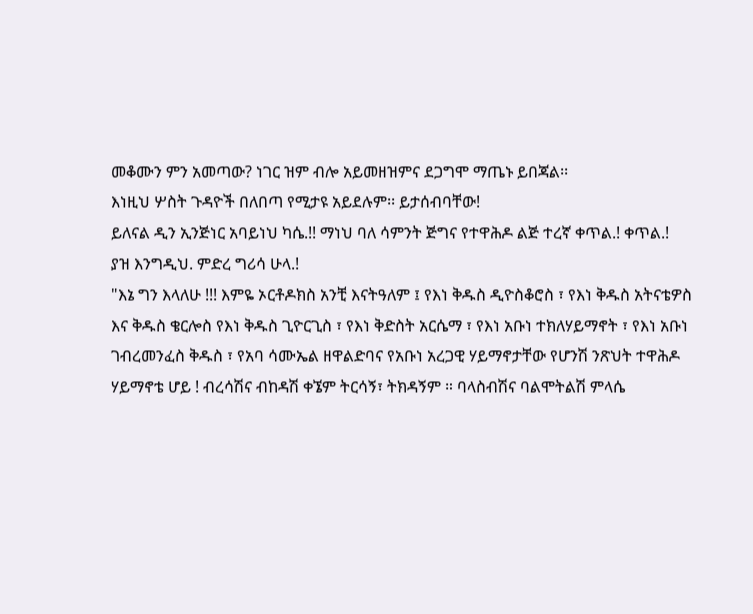መቆሙን ምን አመጣው? ነገር ዝም ብሎ አይመዘዝምና ደጋግሞ ማጤኑ ይበጃል፡፡
እነዚህ ሦስት ጉዳዮች በለበጣ የሚታዩ አይደሉም፡፡ ይታሰብባቸው!
ይለናል ዲን ኢንጅነር አባይነህ ካሴ.!! ማነህ ባለ ሳምንት ጅግና የተዋሕዶ ልጅ ተረኛ ቀጥል.! ቀጥል.!
ያዝ እንግዲህ. ምድረ ግሪሳ ሁላ.!
"እኔ ግን እላለሁ !!! እምዬ ኦርቶዶክስ አንቺ እናትዓለም ፤ የእነ ቅዱስ ዲዮስቆሮስ ፣ የእነ ቅዱስ አትናቴዎስ እና ቅዱስ ቄርሎስ የእነ ቅዱስ ጊዮርጊስ ፣ የእነ ቅድስት አርሴማ ፣ የእነ አቡነ ተክለሃይማኖት ፣ የእነ አቡነ ገብረመንፈስ ቅዱስ ፣ የአባ ሳሙኤል ዘዋልድባና የአቡነ አረጋዊ ሃይማኖታቸው የሆንሽ ንጽህት ተዋሕዶ ሃይማኖቴ ሆይ ! ብረሳሽና ብከዳሽ ቀኜም ትርሳኝ፣ ትክዳኝም ። ባላስብሽና ባልሞትልሽ ምላሴ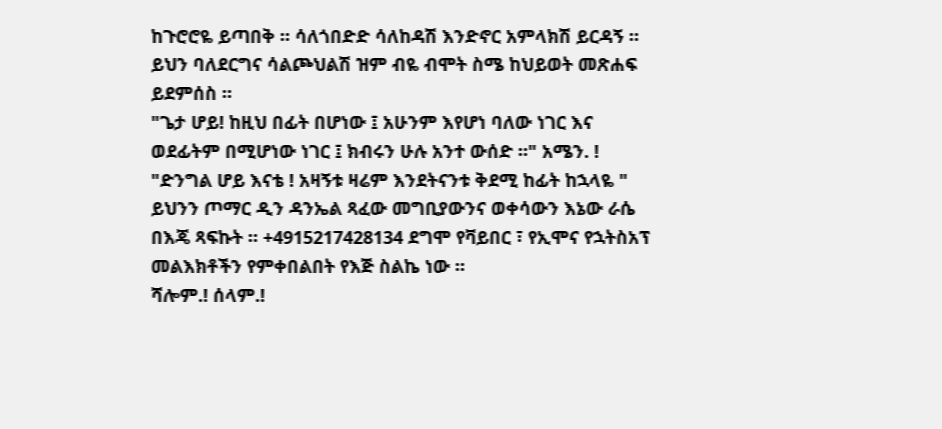ከጉሮሮዬ ይጣበቅ ። ሳለጎበድድ ሳለከዳሽ እንድኖር አምላክሽ ይርዳኝ ። ይህን ባለደርግና ሳልጮህልሽ ዝም ብዬ ብሞት ስሜ ከህይወት መጽሐፍ ይደምሰስ ።
"ጌታ ሆይ! ከዚህ በፊት በሆነው ፤ አሁንም እየሆነ ባለው ነገር እና ወደፊትም በሚሆነው ነገር ፤ ክብሩን ሁሉ አንተ ውሰድ ።" አሜን. !
"ድንግል ሆይ እናቴ ! አዛኝቱ ዛሬም እንደትናንቱ ቅደሚ ከፊት ከኋላዬ "
ይህንን ጦማር ዲን ዳንኤል ጻፈው መግቢያውንና ወቀሳውን እኔው ራሴ በእጄ ጻፍኩት ። +4915217428134 ደግሞ የቫይበር ፣ የኢሞና የኋትስአፕ መልእክቶችን የምቀበልበት የእጅ ስልኬ ነው ።
ሻሎም.! ሰላም.!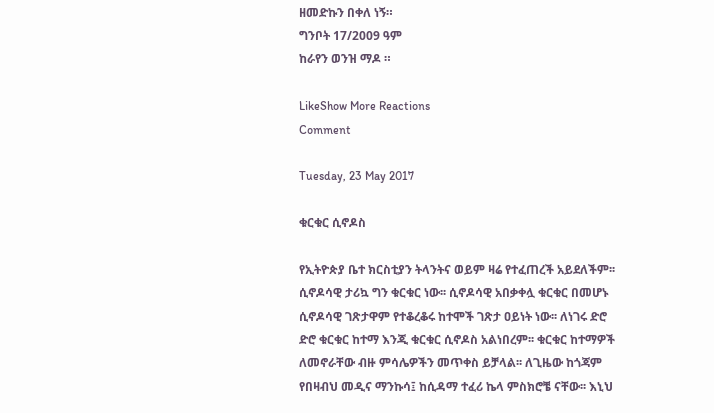ዘመድኩን በቀለ ነኝ።
ግንቦት 17/2009 ዓም
ከራየን ወንዝ ማዶ ።

LikeShow More Reactions
Comment

Tuesday, 23 May 2017

ቁርቁር ሲኖዶስ

የኢትዮጵያ ቤተ ክርስቲያን ትላንትና ወይም ዛሬ የተፈጠረች አይደለችም፡፡ ሲኖዶሳዊ ታሪኳ ግን ቁርቁር ነው፡፡ ሲኖዶሳዊ አበቃቀሏ ቁርቁር በመሆኑ ሲኖዶሳዊ ገጽታዋም የተቆረቆሩ ከተሞች ገጽታ ዐይነት ነው፡፡ ለነገሩ ድሮ ድሮ ቁርቁር ከተማ እንጂ ቁርቁር ሲኖዶስ አልነበረም፡፡ ቁርቁር ከተማዎች ለመኖራቸው ብዙ ምሳሌዎችን መጥቀስ ይቻላል፡፡ ለጊዜው ከጎጃም የበዛብህ መዲና ማንኩሳ፤ ከሲዳማ ተፈሪ ኬላ ምስክሮቼ ናቸው፡፡ እኒህ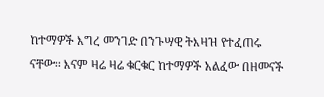ከተማዎች እግረ መንገድ በንጉሣዊ ትእዛዝ የተፈጠሩ ናቸው፡፡ እናም ዛሬ ዛሬ ቁርቁር ከተማዎች አልፈው በዘመናች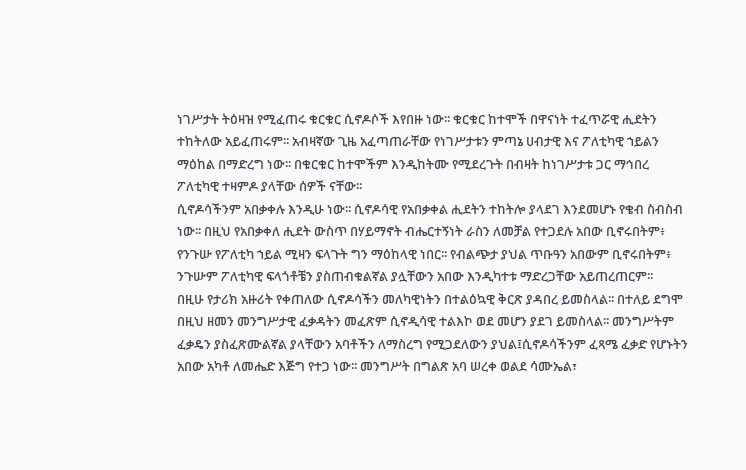ነገሥታት ትዕዛዝ የሚፈጠሩ ቁርቁር ሲኖዶሶች እየበዙ ነው፡፡ ቁርቁር ከተሞች በዋናነት ተፈጥሯዊ ሒደትን ተከትለው አይፈጠሩም፡፡ አብዛኛው ጊዜ አፈጣጠራቸው የነገሥታቱን ምጣኔ ሀብታዊ እና ፖለቲካዊ ኀይልን ማዕከል በማድረግ ነው፡፡ በቁርቁር ከተሞችም እንዲከትሙ የሚደረጉት በብዛት ከነገሥታቱ ጋር ማኅበረ ፖለቲካዊ ተዛምዶ ያላቸው ሰዎች ናቸው፡፡
ሲኖዶሳችንም አበቃቀሉ እንዲሁ ነው፡፡ ሲኖዶሳዊ የአበቃቀል ሒደትን ተከትሎ ያላደገ እንደመሆኑ የቄብ ስብስብ ነው፡፡ በዚህ የአበቃቀለ ሒደት ውስጥ በሃይማኖት ብሔርተኝነት ራስን ለመቻል የተጋደሉ አበው ቢኖሩበትም፥ የንጉሡ የፖለቲካ ኀይል ሚዛን ፍላጉት ግን ማዕከላዊ ነበር፡፡ የብልጭታ ያህል ጥቡዓን አበውም ቢኖሩበትም፥ ንጉሡም ፖለቲካዊ ፍላጎቶቼን ያስጠብቁልኛል ያሏቸውን አበው እንዲካተቱ ማድረጋቸው አይጠረጠርም፡፡
በዚሁ የታሪክ አዙሪት የቀጠለው ሲኖዶሳችን መለካዊነትን በተልዕኳዊ ቅርጽ ያዳበረ ይመስላል፡፡ በተለይ ደግሞ በዚህ ዘመን መንግሥታዊ ፈቃዳትን መፈጽም ሲኖዲሳዊ ተልእኮ ወደ መሆን ያደገ ይመስላል፡፡ መንግሥትም ፈቃዴን ያስፈጽሙልኛል ያላቸውን አባቶችን ለማስረግ የሚጋደለውን ያህል፤ሲኖዶሳችንም ፈጻሜ ፈቃድ የሆኑትን አበው አካቶ ለመሔድ እጅግ የተጋ ነው፡፡ መንግሥት በግልጽ አባ ሠረቀ ወልደ ሳሙኤል፣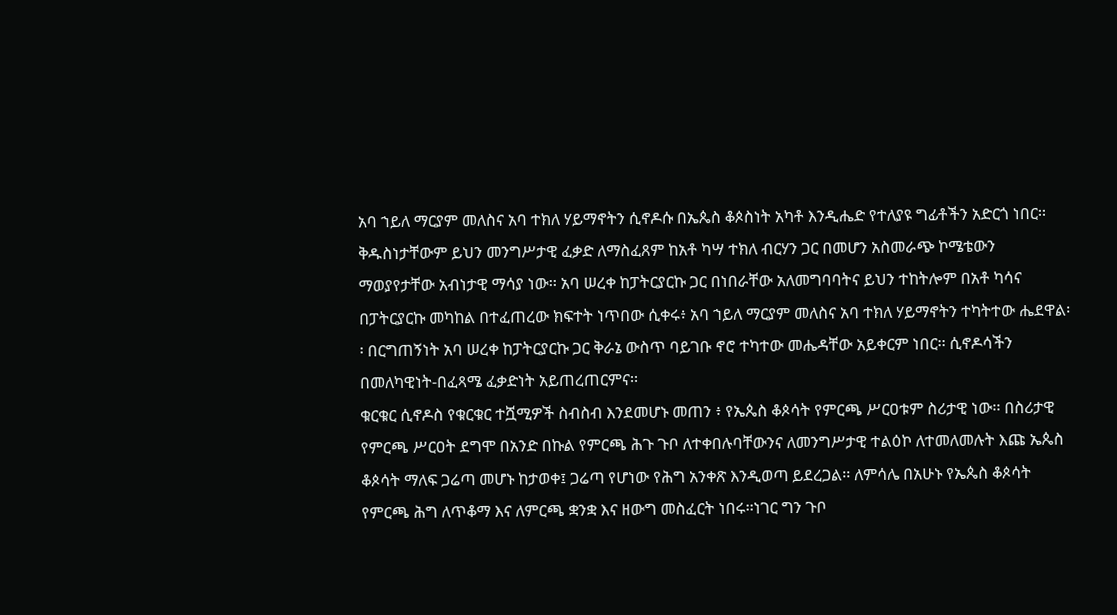አባ ኀይለ ማርያም መለስና አባ ተክለ ሃይማኖትን ሲኖዶሱ በኤጴስ ቆጶስነት አካቶ እንዲሔድ የተለያዩ ግፊቶችን አድርጎ ነበር፡፡ ቅዱስነታቸውም ይህን መንግሥታዊ ፈቃድ ለማስፈጸም ከአቶ ካሣ ተክለ ብርሃን ጋር በመሆን አስመራጭ ኮሜቴውን ማወያየታቸው አብነታዊ ማሳያ ነው፡፡ አባ ሠረቀ ከፓትርያርኩ ጋር በነበራቸው አለመግባባትና ይህን ተከትሎም በአቶ ካሳና በፓትርያርኩ መካከል በተፈጠረው ክፍተት ነጥበው ሲቀሩ፥ አባ ኀይለ ማርያም መለስና አባ ተክለ ሃይማኖትን ተካትተው ሔደዋል፡፡ በርግጠኝነት አባ ሠረቀ ከፓትርያርኩ ጋር ቅራኔ ውስጥ ባይገቡ ኖሮ ተካተው መሔዳቸው አይቀርም ነበር፡፡ ሲኖዶሳችን በመለካዊነት-በፈጻሜ ፈቃድነት አይጠረጠርምና፡፡
ቁርቁር ሲኖዶስ የቁርቁር ተሿሚዎች ስብስብ እንደመሆኑ መጠን ፥ የኤጴስ ቆጶሳት የምርጫ ሥርዐቱም ስሪታዊ ነው፡፡ በስሪታዊ የምርጫ ሥርዐት ደግሞ በአንድ በኩል የምርጫ ሕጉ ጉቦ ለተቀበሉባቸውንና ለመንግሥታዊ ተልዕኮ ለተመለመሉት እጩ ኤጴስ ቆጶሳት ማለፍ ጋሬጣ መሆኑ ከታወቀ፤ ጋሬጣ የሆነው የሕግ አንቀጽ እንዲወጣ ይደረጋል፡፡ ለምሳሌ በአሁኑ የኤጴስ ቆጶሳት የምርጫ ሕግ ለጥቆማ እና ለምርጫ ቋንቋ እና ዘውግ መስፈርት ነበሩ፡፡ነገር ግን ጉቦ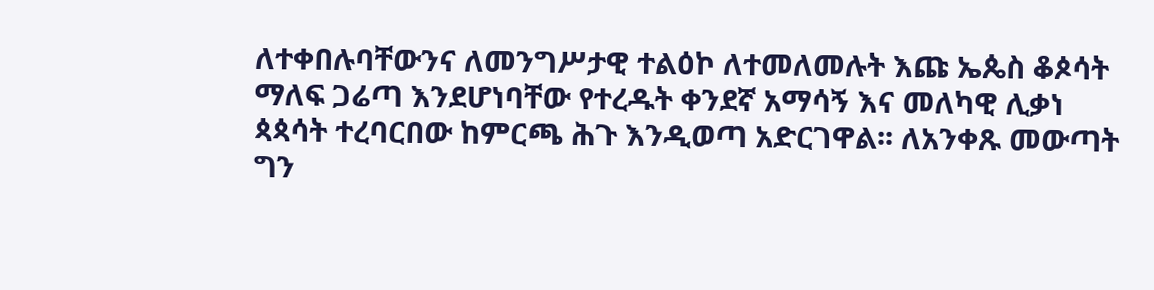ለተቀበሉባቸውንና ለመንግሥታዊ ተልዕኮ ለተመለመሉት እጩ ኤጴስ ቆጶሳት ማለፍ ጋሬጣ እንደሆነባቸው የተረዱት ቀንደኛ አማሳኝ እና መለካዊ ሊቃነ ጳጳሳት ተረባርበው ከምርጫ ሕጉ እንዲወጣ አድርገዋል፡፡ ለአንቀጹ መውጣት ግን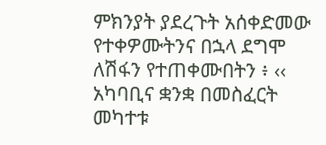ምክንያት ያደረጉት አሰቀድመው የተቀዎሙትንና በኋላ ደግሞ ለሽፋን የተጠቀሙበትን ፥ ‹‹ አካባቢና ቋንቋ በመስፈርት መካተቱ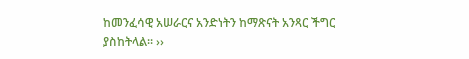ከመንፈሳዊ አሠራርና አንድነትን ከማጽናት አንጻር ችግር ያስከትላል፡፡ ››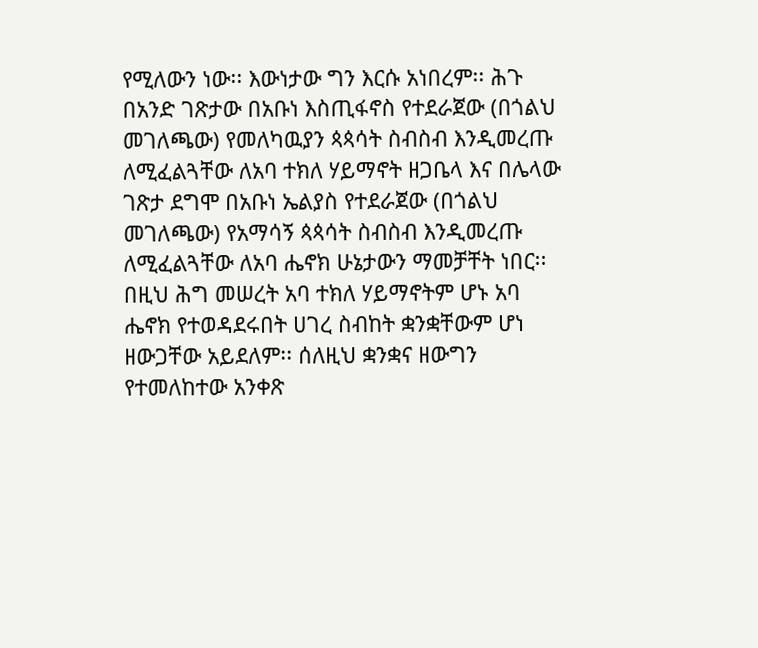የሚለውን ነው፡፡ እውነታው ግን እርሱ አነበረም፡፡ ሕጉ በአንድ ገጽታው በአቡነ እስጢፋኖስ የተደራጀው (በጎልህ መገለጫው) የመለካዉያን ጳጳሳት ስብስብ እንዲመረጡ ለሚፈልጓቸው ለአባ ተክለ ሃይማኖት ዘጋቤላ እና በሌላው ገጽታ ደግሞ በአቡነ ኤልያስ የተደራጀው (በጎልህ መገለጫው) የአማሳኝ ጳጳሳት ስብስብ እንዲመረጡ ለሚፈልጓቸው ለአባ ሔኖክ ሁኔታውን ማመቻቸት ነበር፡፡ በዚህ ሕግ መሠረት አባ ተክለ ሃይማኖትም ሆኑ አባ ሔኖክ የተወዳደሩበት ሀገረ ስብከት ቋንቋቸውም ሆነ ዘውጋቸው አይደለም፡፡ ሰለዚህ ቋንቋና ዘውግን የተመለከተው አንቀጽ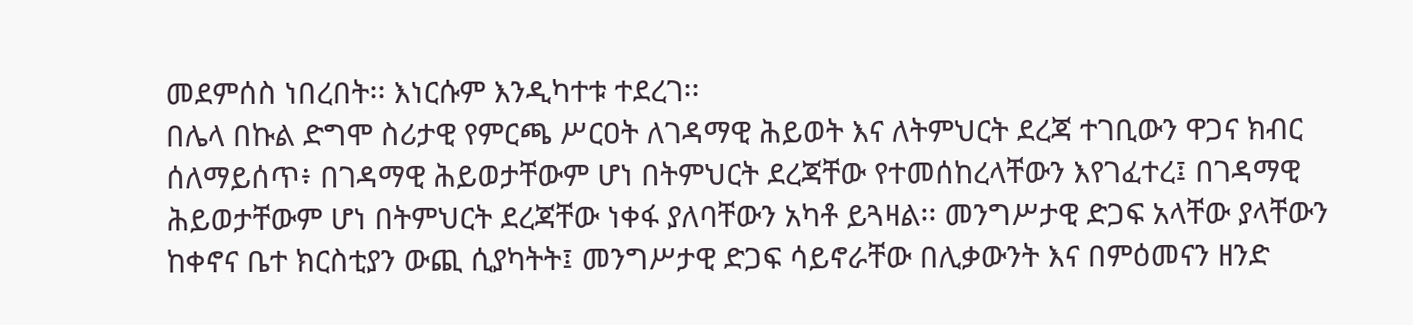መደምሰስ ነበረበት፡፡ እነርሱም እንዲካተቱ ተደረገ፡፡
በሌላ በኩል ድግሞ ስሪታዊ የምርጫ ሥርዐት ለገዳማዊ ሕይወት እና ለትምህርት ደረጃ ተገቢውን ዋጋና ክብር ሰለማይሰጥ፥ በገዳማዊ ሕይወታቸውም ሆነ በትምህርት ደረጃቸው የተመሰከረላቸውን እየገፈተረ፤ በገዳማዊ ሕይወታቸውም ሆነ በትምህርት ደረጃቸው ነቀፋ ያለባቸውን አካቶ ይጓዛል፡፡ መንግሥታዊ ድጋፍ አላቸው ያላቸውን ከቀኖና ቤተ ክርስቲያን ውጪ ሲያካትት፤ መንግሥታዊ ድጋፍ ሳይኖራቸው በሊቃውንት እና በምዕመናን ዘንድ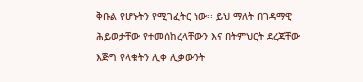ቅቡል የሆኑትን የሚገፈትር ነው፡፡ ይህ ማለት በገዳማዊ ሕይወታቸው የተመሰከረላቸውን እና በትምህርት ደረጃቸው እጅግ የላቁትን ሊቀ ሊቃውንት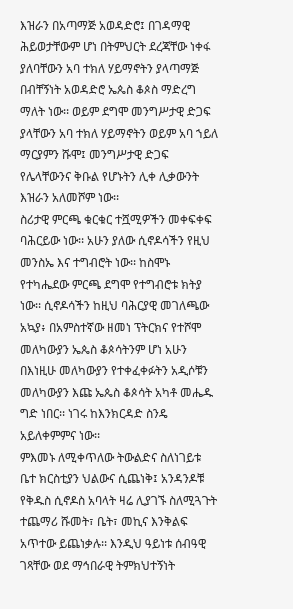እዝራን በአጣማጅ አወዳድሮ፤ በገዳማዊ ሕይወታቸውም ሆነ በትምህርት ደረጃቸው ነቀፋ ያለባቸውን አባ ተክለ ሃይማኖትን ያላጣማጅ በብቸኝነት አወዳድሮ ኤጴስ ቆጶስ ማድረግ ማለት ነው፡፡ ወይም ደግሞ መንግሥታዊ ድጋፍ ያላቸውን አባ ተክለ ሃይማኖትን ወይም አባ ኀይለ ማርያምን ሹሞ፤ መንግሥታዊ ድጋፍ የሌላቸውንና ቅቡል የሆኑትን ሊቀ ሊቃውንት እዝራን አለመሾም ነው፡፡
ስሪታዊ ምርጫ ቁርቁር ተሿሚዎችን መቀፍቀፍ ባሕርይው ነው፡፡ አሁን ያለው ሲኖዶሳችን የዚህ መንስኤ እና ተግብሮት ነው፡፡ ከስሞኑ የተካሔደው ምርጫ ደግሞ የተግብሮቱ ክትያ ነው፡፡ ሲኖዶሳችን ከዚህ ባሕርያዊ መገለጫው አኳያ፥ በአምስተኛው ዘመነ ፕትርክና የተሾሞ መለካውያን ኤጴስ ቆጶሳትንም ሆነ አሁን በእነዚሁ መለካውያን የተቀፈቀፉትን አዲሶቹን መለካውያን እጩ ኤጴስ ቆጶሳት አካቶ መሔዱ ግድ ነበር፡፡ ነገሩ ከእንክርዳድ ስንዴ አይለቀምምና ነው፡፡
ምእመኑ ለሚቀጥለው ትውልድና ስለነገይቱ ቤተ ክርስቲያን ህልውና ሲጨነቅ፤ አንዳንዶቹ የቅዱስ ሲኖዶስ አባላት ዛሬ ሊያገኙ ስለሚጓጉት ተጨማሪ ሹመት፣ ቤት፣ መኪና እንቅልፍ አጥተው ይጨነቃሉ፡፡ እንዲህ ዓይነቱ ሰብዓዊ ገጻቸው ወደ ማኅበራዊ ትምክህተኝነት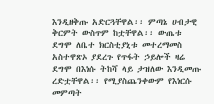እንዲዘቅጡ አድርጓቸዋል፡፡ ምጣኔ ሀብታዊ ቅርምት ውስጥም ከቷቸዋል፡፡ ውጤቱ ደግሞ ለቤተ ክርስቲያኒቱ መተረማመስ አስተዋጽኦ ያደረጉ የጥፋት ኃይሎች ዛሬ ደግሞ በእነሱ ትከሻ ላይ ታዝለው እንዲመጡ ረድቷቸዋል፡፡ የሚያስጨንቀውም የእነርሱ መምጣት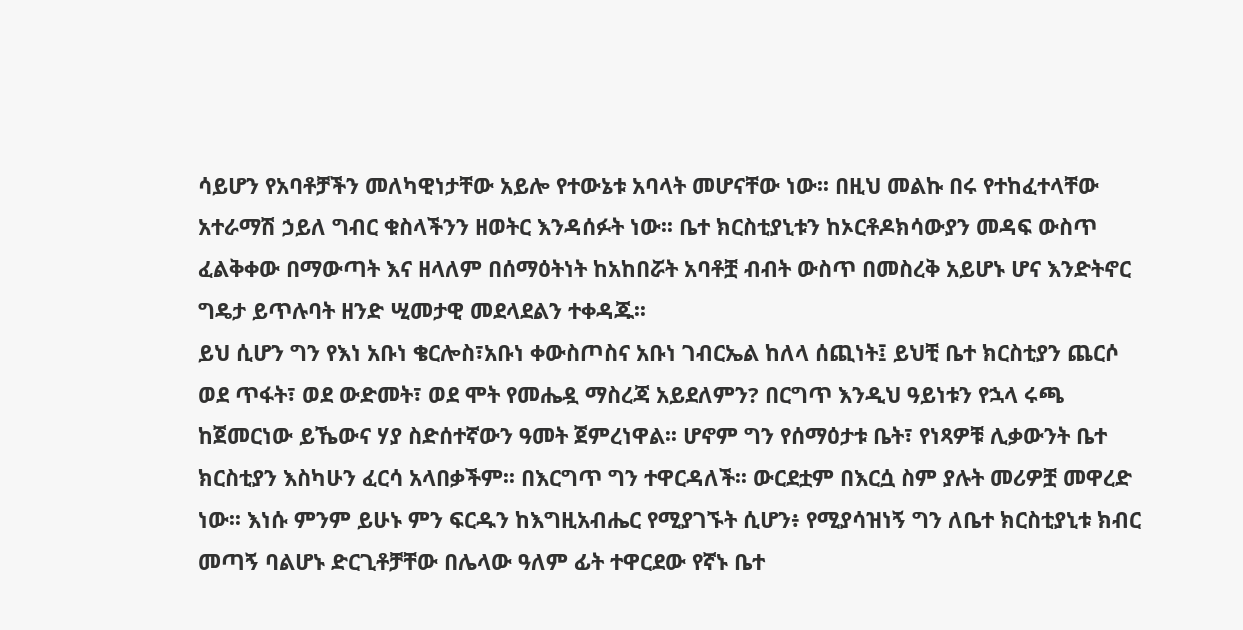ሳይሆን የአባቶቻችን መለካዊነታቸው አይሎ የተውኔቱ አባላት መሆናቸው ነው፡፡ በዚህ መልኩ በሩ የተከፈተላቸው አተራማሽ ኃይለ ግብር ቁስላችንን ዘወትር እንዳሰፉት ነው፡፡ ቤተ ክርስቲያኒቱን ከኦርቶዶክሳውያን መዳፍ ውስጥ ፈልቅቀው በማውጣት እና ዘላለም በሰማዕትነት ከአከበሯት አባቶቿ ብብት ውስጥ በመስረቅ አይሆኑ ሆና እንድትኖር ግዴታ ይጥሉባት ዘንድ ሢመታዊ መደላደልን ተቀዳጁ፡፡
ይህ ሲሆን ግን የእነ አቡነ ቄርሎስ፣አቡነ ቀውስጦስና አቡነ ገብርኤል ከለላ ሰጪነት፤ ይህቺ ቤተ ክርስቲያን ጨርሶ ወደ ጥፋት፣ ወደ ውድመት፣ ወደ ሞት የመሔዷ ማስረጃ አይደለምን? በርግጥ እንዲህ ዓይነቱን የኋላ ሩጫ ከጀመርነው ይኼውና ሃያ ስድሰተኛውን ዓመት ጀምረነዋል፡፡ ሆኖም ግን የሰማዕታቱ ቤት፣ የነጻዎቹ ሊቃውንት ቤተ ክርስቲያን እስካሁን ፈርሳ አላበቃችም፡፡ በእርግጥ ግን ተዋርዳለች፡፡ ውርደቷም በእርሷ ስም ያሉት መሪዎቿ መዋረድ ነው፡፡ እነሱ ምንም ይሁኑ ምን ፍርዱን ከእግዚአብሔር የሚያገኙት ሲሆን፥ የሚያሳዝነኝ ግን ለቤተ ክርስቲያኒቱ ክብር መጣኝ ባልሆኑ ድርጊቶቻቸው በሌላው ዓለም ፊት ተዋርደው የኛኑ ቤተ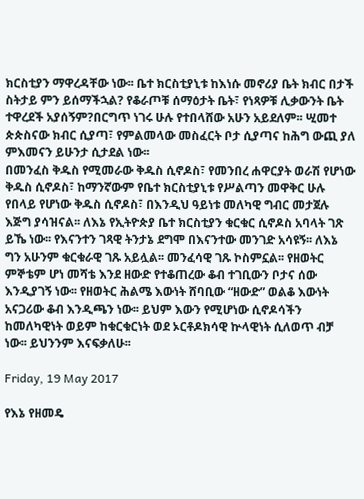ክርስቲያን ማዋረዳቸው ነው፡፡ ቤተ ክርስቲያኒቱ ከእነሱ መኖሪያ ቤት ክብር በታች ስትታይ ምን ይሰማችኋል? የቆራጦቹ ሰማዕታት ቤት፣ የነጻዎቹ ሊቃውንት ቤት ተዋረደች አያሰኝም?በርግጥ ነገሩ ሁሉ የተበላሸው አሁን አይደለም፡፡ ሢመተ ጵጵስናው ክብር ሲያጣ፣ የምልመላው መስፈርት ቦታ ሲያጣና ከሕግ ውጪ ያለ ምእመናን ይሁንታ ሲታደል ነው፡፡
በመንፈስ ቅዱስ የሚመራው ቅዱስ ሲኖዶስ፣ የመንበረ ሐዋርያት ወራሽ የሆነው ቅዱስ ሲኖዶስ፣ ከማንኛውም የቤተ ክርስቲያኒቱ የሥልጣን መዋቅር ሁሉ የበላይ የሆነው ቅዱስ ሲኖዶስ፣ በእንዲህ ዓይነቱ መለካዊ ግብር መታጀሉ እጅግ ያሳዝናል፡፡ ለእኔ የኢትዮጵያ ቤተ ክርስቲያን ቁርቁር ሲኖዶስ አባላት ገጽ ይኼ ነው፡፡ የእናንተን ገጻዊ ትንታኔ ደግሞ በእናንተው መንገድ አሳዩኝ፡፡ ለእኔ ግን አሁንም ቁርቁራዊ ገጹ አይሏል፡፡ መንፈሳዊ ገጹ ኮስምኗል፡፡ የዘወትር ምኞቴም ሆነ መሻቴ እንደ ዘውድ የተቆጠረው ቆብ ተገቢውን ቦታና ሰው እንዲያገኝ ነው፡፡ የዘወትር ሕልሜ እውነት ሸባቢው “ዘውድ” ወልቆ እውነት አናጋሪው ቆብ እንዲጫን ነው፡፡ ይህም እውን የሚሆነው ሲኖዶሳችን ከመለካዊነት ወይም ከቁርቁርነት ወደ ኦርቶዶክሳዊ ኵላዊነት ሲለወጥ ብቻ ነው፡፡ ይህንንም እናፍቃለሁ፡፡

Friday, 19 May 2017

የእኔ የዘመዴ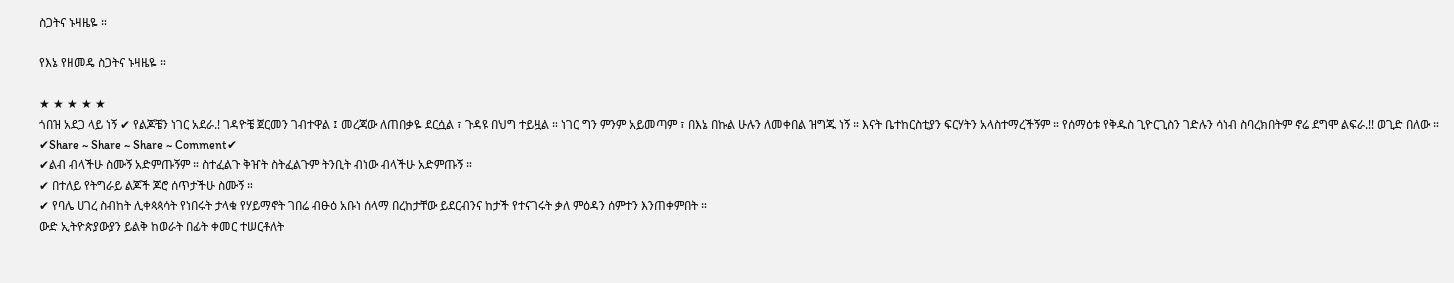ስጋትና ኑዛዜዬ ።

የእኔ የዘመዴ ስጋትና ኑዛዜዬ ።

★ ★ ★ ★ ★
ጎበዝ አደጋ ላይ ነኝ ✔ የልጆቼን ነገር አደራ.! ገዳዮቼ ጀርመን ገብተዋል ፤ መረጃው ለጠበቃዬ ደርሷል ፣ ጉዳዩ በህግ ተይዟል ። ነገር ግን ምንም አይመጣም ፣ በእኔ በኩል ሁሉን ለመቀበል ዝግጁ ነኝ ። እናት ቤተከርስቲያን ፍርሃትን አላስተማረችኝም ። የሰማዕቱ የቅዱስ ጊዮርጊስን ገድሉን ሳነብ ስባረክበትም ኖሬ ደግሞ ልፍራ.!! ወጊድ በለው ።
✔Share ~ Share ~ Share ~ Comment✔
✔ልብ ብላችሁ ስሙኝ አድምጡኝም ። ስተፈልጉ ቅዠት ስትፈልጉም ትንቢት ብነው ብላችሁ አድምጡኝ ።
✔ በተለይ የትግራይ ልጆች ጆሮ ሰጥታችሁ ስሙኝ ።
✔ የባሌ ሀገረ ስብከት ሊቀጳጳሳት የነበሩት ታላቁ የሃይማኖት ገበሬ ብፁዕ አቡነ ሰላማ በረከታቸው ይደርብንና ከታች የተናገሩት ቃለ ምዕዳን ሰምተን እንጠቀምበት ።
ውድ ኢትዮጵያውያን ይልቅ ከወራት በፊት ቀመር ተሠርቶለት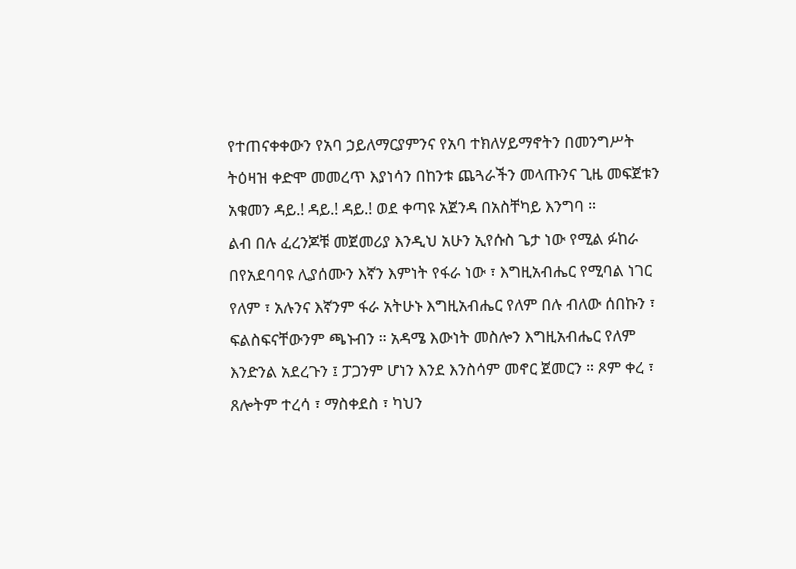የተጠናቀቀውን የአባ ኃይለማርያምንና የአባ ተክለሃይማኖትን በመንግሥት ትዕዛዝ ቀድሞ መመረጥ እያነሳን በከንቱ ጨጓራችን መላጡንና ጊዜ መፍጀቱን አቁመን ዳይ.! ዳይ.! ዳይ.! ወደ ቀጣዩ አጀንዳ በአስቸካይ እንግባ ።
ልብ በሉ ፈረንጆቹ መጀመሪያ እንዲህ አሁን ኢየሱስ ጌታ ነው የሚል ፉከራ በየአደባባዩ ሊያሰሙን እኛን እምነት የፋራ ነው ፣ እግዚአብሔር የሚባል ነገር የለም ፣ አሉንና እኛንም ፋራ አትሁኑ እግዚአብሔር የለም በሉ ብለው ሰበኩን ፣ ፍልስፍናቸውንም ጫኑብን ። አዳሜ እውነት መስሎን እግዚአብሔር የለም እንድንል አደረጉን ፤ ፓጋንም ሆነን እንደ እንስሳም መኖር ጀመርን ። ጾም ቀረ ፣ ጸሎትም ተረሳ ፣ ማስቀደስ ፣ ካህን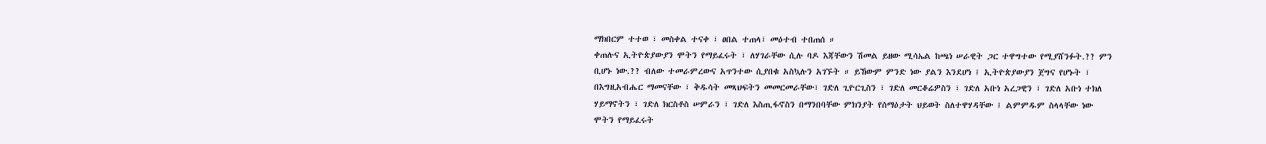ማክበርም ተተወ ፣ መስቀል ተናቀ ፣ ፀበል ተጠላ፣ መዕተብ ተበጠሰ ።
ቀጠሉና ኢትዮጵያውያን ሞትን የማይፈሩት ፣ ለሃገራቸው ሲሉ ባዶ እጃቸውን ሽመል ይዘው ሚሳኤል ከጫነ ሠራዊት ጋር ተዋግተው የሚያሸንፉት.?? ምን ቢሆኑ ነው.?? ብለው ተመራምረውና አጥንተው ሲያበቁ አስኳሉን አገኙት ። ይኸውም ምንድ ነው ያልን እንደሆነ ፤ ኢትዮጵያውያን ጀግና የሆኑት ፣ በእግዚአብሔር ማመናቸው ፣ ቅዱሳት መጻህፍትን መመርመራቸው፣ ገድለ ጊዮርጊስን ፣ ገድለ መርቆሬዎስን ፣ ገድለ አቡነ አረጋዊን ፣ ገድለ አቡነ ተክለ ሃይማኖትን ፣ ገድለ ክርስቶስ ሠምራን ፣ ገድለ እስጢፋኖስን በማንበባቸው ምክንያት የሰማዕታት ህይወት ስለተዋሃዳቸው ፤ ልምምዱም ስላላቸው ነው ሞትን የማይፈሩት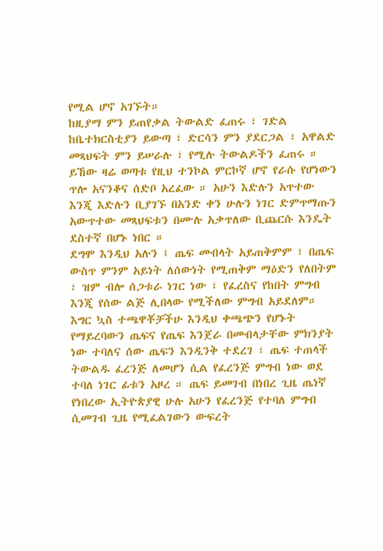የሚል ሆኖ አገኙት።
ከዚያማ ምን ይጠየቃል ትውልድ ፈጠሩ ፣ ገድል ከቤተክርስቲያን ይውጣ ፣ ድርሳን ምን ያደርጋል ፣ አዋልድ መጻህፍት ምን ይሠራሉ ፣ የሚሉ ትውልዶችን ፈጠሩ ። ይኸው ዛሬ ወጣቱ የዚህ ተንኮል ምርኮኛ ሆኖ የራሱ የሆነውን ጥሎ አናንቆና ሰድቦ አረፈው ። አሁን እድሉን አጥተው እንጂ እድሉን ቢያገኙ በአንድ ቀን ሁሉን ነገር ድምጥማጡን አውጥተው መጻህፍቱን በሙሉ አቃጥለው ቢጨርሱ እንዴት ደስተኛ በሆኑ ነበር ።
ደግሞ እንዲህ አሉን ፤ ጤፍ መብላት አይጠቅምም ፣ በጤፍ ውስጥ ምንም አይነት ለሰውነት የሚጠቅም ማዕድን የለበትም ፣ ዝም ብሎ ሰጋቱራ ነገር ነው ፣ የፈረስና የከበት ምግብ እንጂ የሰው ልጅ ሊበላው የሚችለው ምግብ አይደለም። እግር ኳስ ተጫዋቾቻችሁ እንዲህ ቀጫጭን የሆኑት የማይረባውን ጤፍና የጤፍ እንጀራ በመብላታቸው ምክንያት ነው ተባለና ሰው ጤፍን እንዲንቅ ተደረገ ፣ ጤፍ ተጠላች ትውልዱ ፈረንጅ ለመሆን ሲል የፈረንጅ ምግብ ነው ወደ ተባለ ነገር ፊቱን አዞረ ። ጤፍ ይመገብ በነበረ ጊዜ ጤነኛ የነበረው ኢትዮጵያዊ ሁሉ አሁን የፈረንጅ የተባለ ምግብ ሲመገብ ጊዜ የሚፈልገውን ውፍረት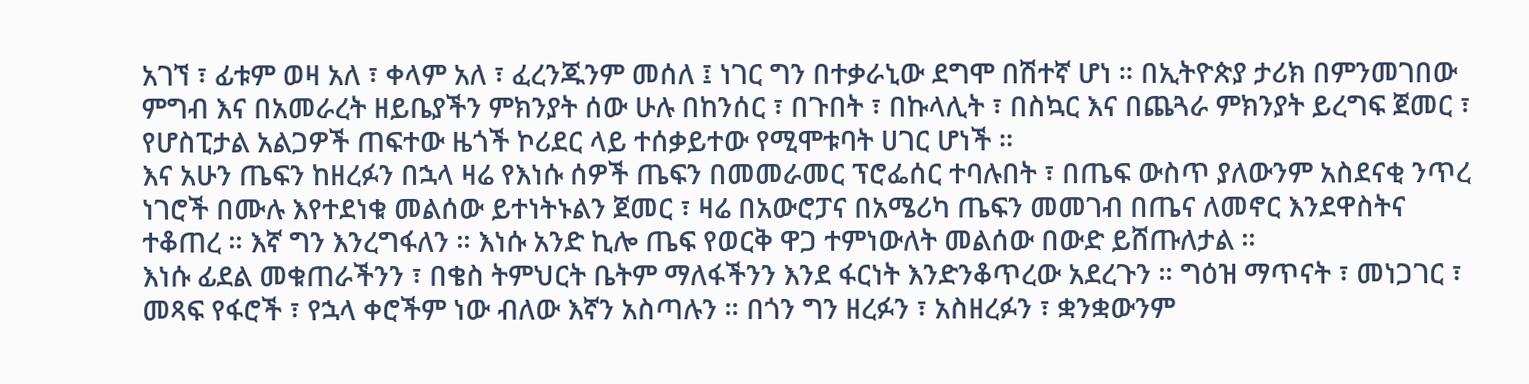አገኘ ፣ ፊቱም ወዛ አለ ፣ ቀላም አለ ፣ ፈረንጁንም መሰለ ፤ ነገር ግን በተቃራኒው ደግሞ በሽተኛ ሆነ ። በኢትዮጵያ ታሪክ በምንመገበው ምግብ እና በአመራረት ዘይቤያችን ምክንያት ሰው ሁሉ በከንሰር ፣ በጉበት ፣ በኩላሊት ፣ በስኳር እና በጨጓራ ምክንያት ይረግፍ ጀመር ፣ የሆስፒታል አልጋዎች ጠፍተው ዜጎች ኮሪደር ላይ ተሰቃይተው የሚሞቱባት ሀገር ሆነች ።
እና አሁን ጤፍን ከዘረፉን በኋላ ዛሬ የእነሱ ሰዎች ጤፍን በመመራመር ፕሮፌሰር ተባሉበት ፣ በጤፍ ውስጥ ያለውንም አስደናቂ ንጥረ ነገሮች በሙሉ እየተደነቁ መልሰው ይተነትኑልን ጀመር ፣ ዛሬ በአውሮፓና በአሜሪካ ጤፍን መመገብ በጤና ለመኖር እንደዋስትና ተቆጠረ ። እኛ ግን እንረግፋለን ። እነሱ አንድ ኪሎ ጤፍ የወርቅ ዋጋ ተምነውለት መልሰው በውድ ይሸጡለታል ።
እነሱ ፊደል መቁጠራችንን ፣ በቄስ ትምህርት ቤትም ማለፋችንን እንደ ፋርነት እንድንቆጥረው አደረጉን ። ግዕዝ ማጥናት ፣ መነጋገር ፣ መጻፍ የፋሮች ፣ የኋላ ቀሮችም ነው ብለው እኛን አስጣሉን ። በጎን ግን ዘረፉን ፣ አስዘረፉን ፣ ቋንቋውንም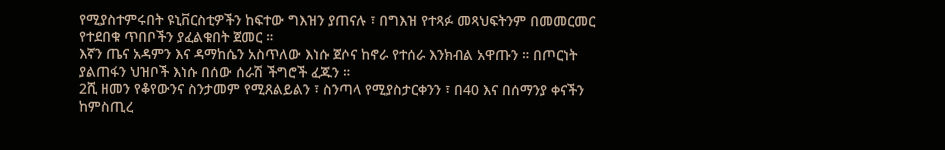የሚያስተምሩበት ዩኒቨርስቲዎችን ከፍተው ግእዝን ያጠናሉ ፣ በግእዝ የተጻፉ መጻህፍትንም በመመርመር የተደበቁ ጥበቦችን ያፈልቁበት ጀመር ።
እኛን ጤና አዳምን እና ዳማከሴን አስጥለው እነሱ ጀሶና ከኖራ የተሰራ እንክብል አዋጡን ። በጦርነት ያልጠፋን ህዝቦች እነሱ በሰው ሰራሽ ችግሮች ፈጁን ።
2ሺ ዘመን የቆየውንና ስንታመም የሚጸልይልን ፣ ስንጣላ የሚያስታርቀንን ፣ በ40 እና በሰማንያ ቀናችን ከምስጢረ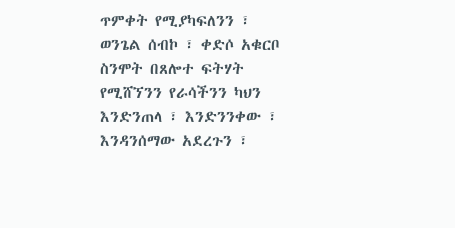ጥምቀት የሚያካፍለንን ፣ ወንጌል ሰብኮ ፣ ቀድሶ አቁርቦ ስንሞት በጸሎተ ፍትሃት የሚሸኘንን የራሳችንን ካህን እንድንጠላ ፣ እንድንንቀው ፣ እንዳንሰማው አደረጉን ፣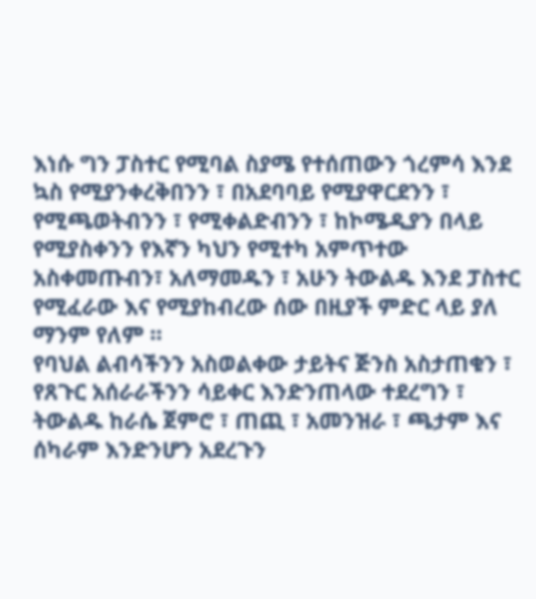እነሱ ግን ፓስተር የሚባል ስያሜ የተሰጠውን ጎረምሳ እንደ ኳስ የሚያንቀረቅበንን ፣ በአደባባይ የሚያዋርደንን ፣ የሚጫወትብንን ፣ የሚቀልድብንን ፣ ከኮሜዲያን በላይ የሚያስቀንን የእኛን ካህን የሚተካ አምጥተው አስቀመጡብን፣ አለማመዱን ፣ አሁን ትውልዱ እንደ ፓስተር የሚፈራው እና የሚያከብረው ሰው በዚያች ምድር ላይ ያለ ማንም የለም ።
የባህል ልብሳችንን አስወልቀው ታይትና ጅንስ አስታጠቁን ፣ የጸጉር አሰራራችንን ሳይቀር እንድንጠላው ተደረግን ፣ ትውልዱ ከራሴ ጀምሮ ፣ ጠጪ ፣ አመንዝራ ፣ ጫታም እና ሰካራም እንድንሆን አደረጉን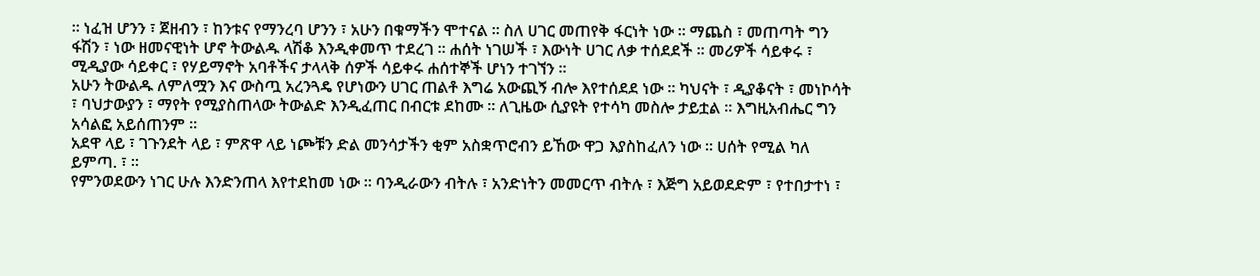። ነፈዝ ሆንን ፣ ጀዘብን ፣ ከንቱና የማንረባ ሆንን ፣ አሁን በቁማችን ሞተናል ። ስለ ሀገር መጠየቅ ፋርነት ነው ። ማጨስ ፣ መጠጣት ግን ፋሽን ፣ ነው ዘመናዊነት ሆኖ ትውልዱ ላሽቆ እንዲቀመጥ ተደረገ ። ሐሰት ነገሠች ፣ እውነት ሀገር ለቃ ተሰደደች ። መሪዎች ሳይቀሩ ፣ ሚዲያው ሳይቀር ፣ የሃይማኖት አባቶችና ታላላቅ ሰዎች ሳይቀሩ ሐሰተኞች ሆነን ተገኘን ።
አሁን ትውልዱ ለምለሟን እና ውስጧ አረንጓዴ የሆነውን ሀገር ጠልቶ እግሬ አውጪኝ ብሎ እየተሰደደ ነው ። ካህናት ፣ ዲያቆናት ፣ መነኮሳት ፣ ባህታውያን ፣ ማየት የሚያስጠላው ትውልድ እንዲፈጠር በብርቱ ደከሙ ። ለጊዜው ሲያዩት የተሳካ መስሎ ታይቷል ። እግዚአብሔር ግን አሳልፎ አይሰጠንም ።
አደዋ ላይ ፣ ገጉንደት ላይ ፣ ምጽዋ ላይ ነጮቹን ድል መንሳታችን ቂም አስቋጥሮብን ይኸው ዋጋ እያስከፈለን ነው ። ሀሰት የሚል ካለ ይምጣ. ፣ ።
የምንወደውን ነገር ሁሉ እንድንጠላ እየተደከመ ነው ። ባንዲራውን ብትሉ ፣ አንድነትን መመርጥ ብትሉ ፣ እጅግ አይወደድም ፣ የተበታተነ ፣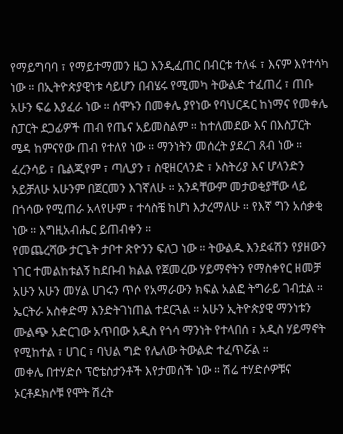የማይግባባ ፣ የማይተማመን ዜጋ እንዲፈጠር በብርቱ ተለፋ ፣ እናም እየተሳካ ነው ። በኢትዮጵያዊነቱ ሳይሆን በብሄሩ የሚመካ ትውልድ ተፈጠረ ፣ ጠቡ አሁን ፍሬ እያፈራ ነው ። ሰሞኑን በመቀሌ ያየነው የባህርዳር ከነማና የመቀሌ ስፓርት ደጋፊዎች ጠብ የጤና አይመስልም ። ከተለመደው እና በእስፓርት ሜዳ ከምናየው ጠብ የተለየ ነው ። ማንነትን መሰረት ያደረገ ጸብ ነው ።
ፈረንሳይ ፣ ቤልጂየም ፣ ጣሊያን ፣ ስዊዘርላንድ ፣ ኦስትሪያ እና ሆላንድን አይቻለሁ አሁንም በጀርመን እገኛለሁ ። አንዳቸውም መታወቂያቸው ላይ በጎሳው የሚጠራ አላየሁም ፣ ተሳስቼ ከሆነ እታረማለሁ ። የእኛ ግን አሰቃቂ ነው ። እግዚአብሔር ይጠብቀን ።
የመጨረሻው ታርጌት ታቦተ ጽዮንን ፍለጋ ነው ። ትውልዱ እንደፋሽን የያዘውን ነገር ተመልከቱልኝ ከደቡብ ክልል የጀመረው ሃይማኖትን የማስቀየር ዘመቻ አሁን አሁን መሃል ሀገሩን ጥሶ የአማራውን ክፍል አልፎ ትግራይ ገብቷል ። ኤርትራ አስቀድማ እንድትገነጠል ተደርጓል ። አሁን ኢትዮጵያዊ ማንነቱን ሙልጭ አድርገው አጥበው አዲስ የጎሳ ማንነት የተላበሰ ፣ አዲስ ሃይማኖት የሚከተል ፣ ሀገር ፣ ባህል ግድ የሌለው ትውልድ ተፈጥሯል ።
መቀሌ በተሃድሶ ፕሮቴስታንቶች እየታመሰች ነው ። ሽሬ ተሃድሶዎቹና ኦርቶዶክሶቹ የሞት ሽረት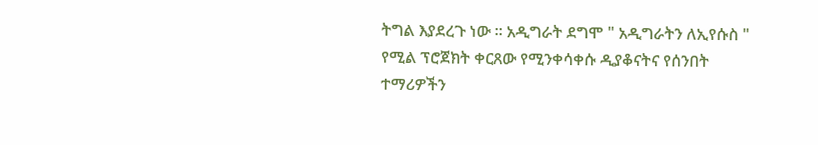ትግል እያደረጉ ነው ። አዲግራት ደግሞ " አዲግራትን ለኢየሱስ " የሚል ፕሮጀክት ቀርጸው የሚንቀሳቀሱ ዲያቆናትና የሰንበት ተማሪዎችን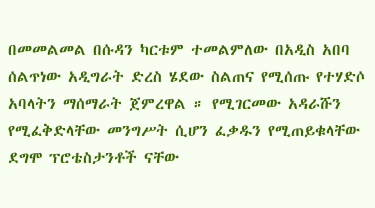በመመልመል በሱዳን ካርቱም ተመልምለው በአዲስ አበባ ሰልጥነው አዲግራት ድረስ ሄደው ስልጠና የሚሰጡ የተሃድሶ አባላትን ማሰማራት ጀምረዋል ። የሚገርመው አዳራሹን የሚፈቅድላቸው መንግሥት ሲሆን ፈቃዱን የሚጠይቁላቸው ደግሞ ፕሮቴስታንቶች ናቸው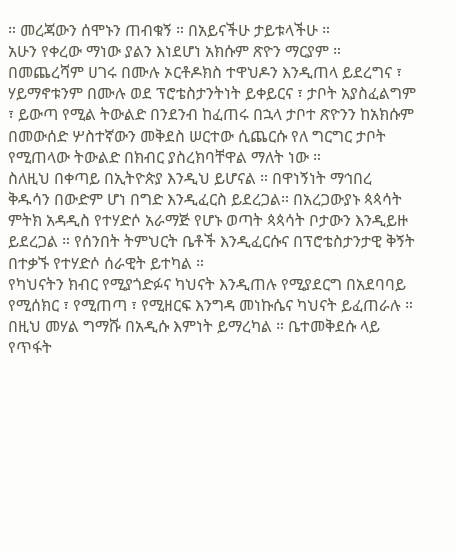። መረጃውን ሰሞኑን ጠብቁኝ ። በአይናችሁ ታይቱላችሁ ።
አሁን የቀረው ማነው ያልን እነደሆነ አክሱም ጽዮን ማርያም ። በመጨረሻም ሀገሩ በሙሉ ኦርቶዶክስ ተዋህዶን እንዲጠላ ይደረግና ፣ ሃይማኖቱንም በሙሉ ወደ ፕሮቴስታንትነት ይቀይርና ፣ ታቦት አያስፈልግም ፣ ይውጣ የሚል ትውልድ በንደንብ ከፈጠሩ በኋላ ታቦተ ጽዮንን ከአክሱም በመውሰድ ሦስተኛውን መቅደስ ሠርተው ሲጨርሱ የለ ግርግር ታቦት የሚጠላው ትውልድ በክብር ያስረክባቸዋል ማለት ነው ።
ስለዚህ በቀጣይ በኢትዮጵያ እንዲህ ይሆናል ። በዋነኝነት ማኅበረ ቅዱሳን በውድም ሆነ በግድ እንዲፈርስ ይደረጋል። በአረጋውያኑ ጳጳሳት ምትክ አዳዲስ የተሃድሶ አራማጅ የሆኑ ወጣት ጳጳሳት ቦታውን እንዲይዙ ይደረጋል ። የሰንበት ትምህርት ቤቶች እንዲፈርሱና በፕሮቴስታንታዊ ቅኝት በተቃኙ የተሃድሶ ሰራዊት ይተካል ።
የካህናትን ክብር የሚያጎድፉና ካህናት እንዲጠሉ የሚያደርግ በአደባባይ የሚሰክር ፣ የሚጠጣ ፣ የሚዘርፍ እንግዳ መነኩሴና ካህናት ይፈጠራሉ ።
በዚህ መሃል ግማሹ በአዲሱ እምነት ይማረካል ። ቤተመቅደሱ ላይ የጥፋት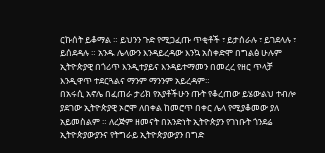ርኩሰት ይቆማል ። ይህንን ጉድ የሚጋፈጡ ጥቂቶች ፣ ይታሰራሉ ፣ ይገደላሉ ፣ ይሰደዳሉ ። አንዱ ሌላውን እንዳይረዳው እንኳ አስቀድሞ በግልፅ ሁሉም ኢትዮጵያዊ በጎሪጥ እንዲተያይና እንዳይተማመን በመረረ የዘር ጥላቻ እንዲዋጥ ተደርጓልና ማንም ማንንም አይረዳም።
በአሩሲ አኖሌ በፈጠራ ታሪክ የአያቶችሁን ጡት የቆረጠው ይሄውልህ ተብሎ ያደገው ኢትዮጵያዊ ኦሮሞ ለበቀል ከመሮጥ በቀር ሌላ የሚያቆመው ያለ አይመስልም ። ለረጅም ዘመናት በአንድነት ኢትዮጵያን የገነቡት ጎንደሬ ኢትዮጵያውያንና የትግራይ ኢትዮጵያውያን በግድ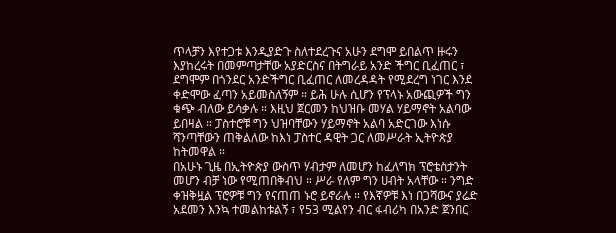ጥላቻን እየተጋቱ እንዲያድጉ ስለተደረጉና አሁን ደግሞ ይበልጥ ዙሩን እያከረሩት በመምጣታቸው አያድርስና በትግራይ አንድ ችግር ቢፈጠር ፣ ደግሞም በጎንደር አንድችግር ቢፈጠር ለመረዳዳት የሚደረግ ነገር እንደ ቀድሞው ፈጣን አይመስለኝም ። ይሕ ሁሉ ሲሆን የፕላኑ አውጪዎች ግን ቁጭ ብለው ይሳቃሉ ። እዚህ ጀርመን ከህዝቡ መሃል ሃይማኖት አልባው ይበዛል ። ፓስተሮቹ ግን ህዝባቸውን ሃይማኖት አልባ አድርገው እነሱ ሻንጣቸውን ጠቅልለው ከእነ ፓስተር ዳዊት ጋር ለመሥራት ኢትዮጵያ ከትመዋል ።
በአሁኑ ጊዜ በኢትዮጵያ ውስጥ ሃብታም ለመሆን ከፈለግክ ፕሮቴስታንት መሆን ብቻ ነው የሚጠበቅብህ ። ሥራ የለም ግን ሀብት አላቸው ። ንግድ ቀዝቅዟል ፕሮዎቹ ግን የናጠጠ ኑሮ ይኖራሉ ። የእኛዎቹ እነ በጋሻውና ያሬድ አደመን እንኳ ተመልከቱልኝ ፣ የ53 ሚልየን ብር ፋብሪካ በአንድ ጀንበር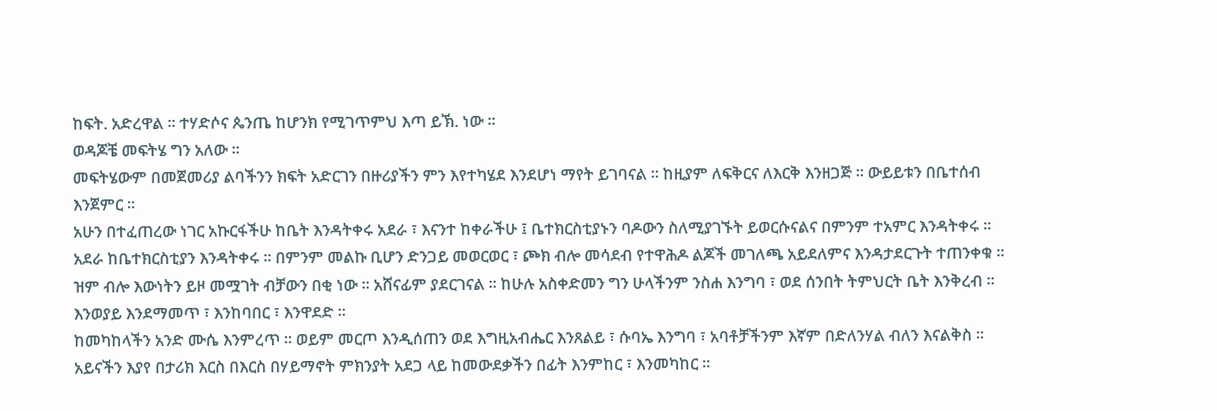ከፍት. አድረዋል ። ተሃድሶና ጴንጤ ከሆንክ የሚገጥምህ እጣ ይኽ. ነው ።
ወዳጆቼ መፍትሄ ግን አለው ።
መፍትሄውም በመጀመሪያ ልባችንን ክፍት አድርገን በዙሪያችን ምን እየተካሄደ እንደሆነ ማየት ይገባናል ። ከዚያም ለፍቅርና ለእርቅ እንዘጋጅ ። ውይይቱን በቤተሰብ እንጀምር ።
አሁን በተፈጠረው ነገር አኩርፋችሁ ከቤት እንዳትቀሩ አደራ ፣ እናንተ ከቀራችሁ ፤ ቤተክርስቲያኑን ባዶውን ስለሚያገኙት ይወርሱናልና በምንም ተአምር እንዳትቀሩ ። አደራ ከቤተክርስቲያን እንዳትቀሩ ። በምንም መልኩ ቢሆን ድንጋይ መወርወር ፣ ጮክ ብሎ መሳደብ የተዋሕዶ ልጆች መገለጫ አይደለምና እንዳታደርጉት ተጠንቀቁ ። ዝም ብሎ እውነትን ይዞ መሟገት ብቻውን በቂ ነው ። አሸናፊም ያደርገናል ። ከሁሉ አስቀድመን ግን ሁላችንም ንስሐ እንግባ ፣ ወደ ሰንበት ትምህርት ቤት እንቅረብ ። እንወያይ እንደማመጥ ፣ እንከባበር ፣ እንዋደድ ።
ከመካከላችን አንድ ሙሴ እንምረጥ ። ወይም መርጦ እንዲሰጠን ወደ እግዚአብሔር እንጸልይ ፣ ሱባኤ እንግባ ፣ አባቶቻችንም እኛም በድለንሃል ብለን እናልቅስ ። አይናችን እያየ በታሪክ እርስ በእርስ በሃይማኖት ምክንያት አደጋ ላይ ከመውደቃችን በፊት እንምከር ፣ እንመካከር ።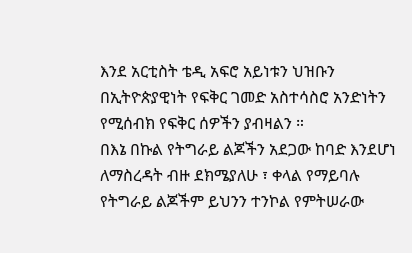እንደ አርቲስት ቴዲ አፍሮ አይነቱን ህዝቡን በኢትዮጵያዊነት የፍቅር ገመድ አስተሳስሮ አንድነትን የሚሰብክ የፍቅር ሰዎችን ያብዛልን ።
በእኔ በኩል የትግራይ ልጆችን አደጋው ከባድ እንደሆነ ለማስረዳት ብዙ ደክሜያለሁ ፣ ቀላል የማይባሉ የትግራይ ልጆችም ይህንን ተንኮል የምትሠራው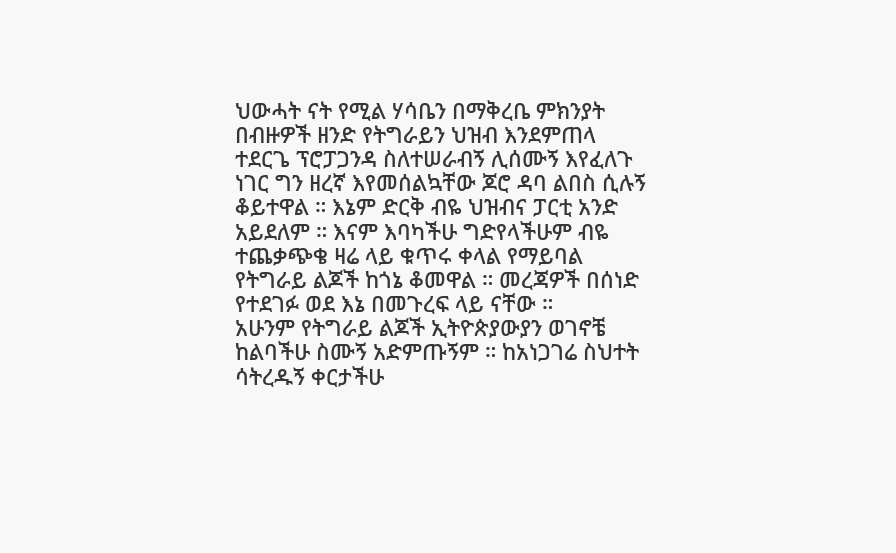ህውሓት ናት የሚል ሃሳቤን በማቅረቤ ምክንያት በብዙዎች ዘንድ የትግራይን ህዝብ እንደምጠላ ተደርጌ ፕሮፓጋንዳ ስለተሠራብኝ ሊሰሙኝ እየፈለጉ ነገር ግን ዘረኛ እየመሰልኳቸው ጆሮ ዳባ ልበስ ሲሉኝ ቆይተዋል ። እኔም ድርቅ ብዬ ህዝብና ፓርቲ አንድ አይደለም ። እናም እባካችሁ ግድየላችሁም ብዬ ተጨቃጭቄ ዛሬ ላይ ቁጥሩ ቀላል የማይባል የትግራይ ልጆች ከጎኔ ቆመዋል ። መረጃዎች በሰነድ የተደገፉ ወደ እኔ በመጉረፍ ላይ ናቸው ።
አሁንም የትግራይ ልጆች ኢትዮጵያውያን ወገኖቼ ከልባችሁ ስሙኝ አድምጡኝም ። ከአነጋገሬ ስህተት ሳትረዱኝ ቀርታችሁ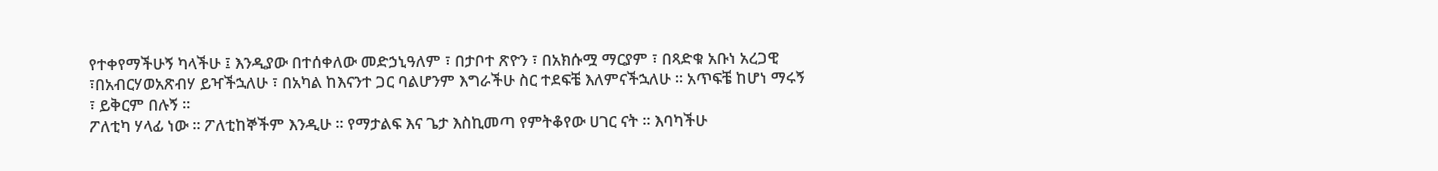የተቀየማችሁኝ ካላችሁ ፤ እንዲያው በተሰቀለው መድኃኒዓለም ፣ በታቦተ ጽዮን ፣ በአክሱሟ ማርያም ፣ በጻድቁ አቡነ አረጋዊ ፣በአብርሃወአጽብሃ ይዣችኋለሁ ፣ በአካል ከእናንተ ጋር ባልሆንም እግራችሁ ስር ተደፍቼ እለምናችኋለሁ ። አጥፍቼ ከሆነ ማሩኝ ፣ ይቅርም በሉኝ ።
ፖለቲካ ሃላፊ ነው ። ፖለቲከኞችም እንዲሁ ። የማታልፍ እና ጌታ እስኪመጣ የምትቆየው ሀገር ናት ። እባካችሁ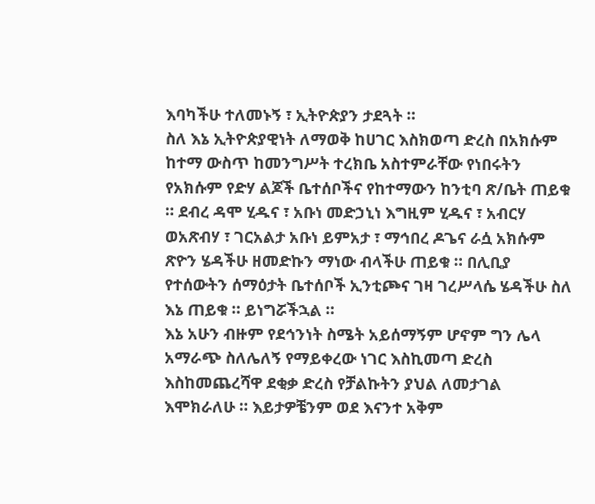እባካችሁ ተለመኑኝ ፣ ኢትዮጵያን ታደጓት ።
ስለ እኔ ኢትዮጵያዊነት ለማወቅ ከሀገር እስክወጣ ድረስ በአክሱም ከተማ ውስጥ ከመንግሥት ተረክቤ አስተምራቸው የነበሩትን የአክሱም የድሃ ልጆች ቤተሰቦችና የከተማውን ከንቲባ ጽ/ቤት ጠይቁ ። ደብረ ዳሞ ሂዱና ፣ አቡነ መድኃኒነ እግዚም ሂዱና ፣ አብርሃ ወአጽብሃ ፣ ገርአልታ አቡነ ይምአታ ፣ ማኅበረ ዶጌና ራሷ አክሱም ጽዮን ሄዳችሁ ዘመድኩን ማነው ብላችሁ ጠይቁ ። በሊቢያ የተሰውትን ሰማዕታት ቤተሰቦች ኢንቲጮና ገዛ ገረሥላሴ ሄዳችሁ ስለ እኔ ጠይቁ ። ይነግሯችኋል ።
እኔ አሁን ብዙም የደኅንነት ስሜት አይሰማኝም ሆኖም ግን ሌላ አማራጭ ስለሌለኝ የማይቀረው ነገር እስኪመጣ ድረስ እስከመጨረሻዋ ደቂቃ ድረስ የቻልኩትን ያህል ለመታገል እሞክራለሁ ። እይታዎቼንም ወደ እናንተ አቅም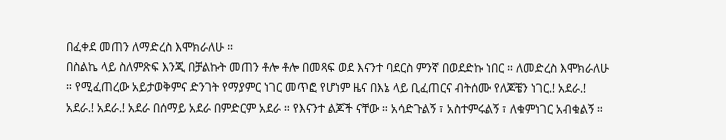በፈቀደ መጠን ለማድረስ እሞክራለሁ ።
በስልኬ ላይ ስለምጽፍ እንጂ በቻልኩት መጠን ቶሎ ቶሎ በመጻፍ ወደ እናንተ ባደርስ ምንኛ በወደድኩ ነበር ። ለመድረስ እሞክራለሁ ። የሚፈጠረው አይታወቅምና ድንገት የማያምር ነገር መጥፎ የሆነም ዜና በእኔ ላይ ቢፈጠርና ብትሰሙ የለጆቼን ነገር.! አደራ.! አደራ.! አደራ.! አደራ በሰማይ አደራ በምድርም አደራ ። የእናንተ ልጆች ናቸው ። አሳድጉልኝ ፣ አስተምሩልኝ ፣ ለቁምነገር አብቁልኝ ።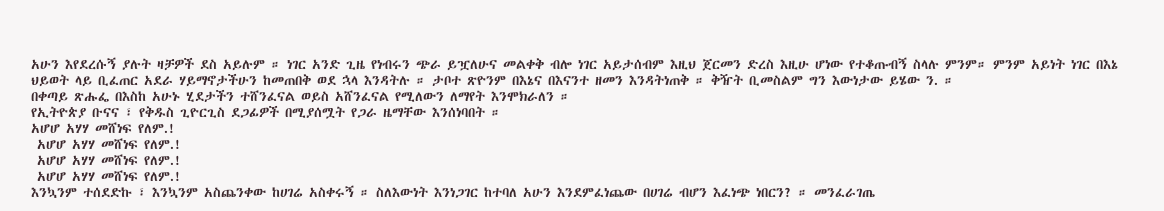አሁን እየደረሱኝ ያሉት ዛቻዎች ደስ አይሉም ። ነገር አንድ ጊዜ የነብሩን ጭራ ይዧለሁና መልቀቅ ብሎ ነገር አይታሰብም እዚህ ጀርመን ድረስ እዚሁ ሆነው የተቆጡብኝ ስላሉ ምንም። ምንም አይነት ነገር በእኔ ህይወት ላይ ቢፈጠር አደራ ሃይማኖታችሁን ከመጠበቅ ወደ ኋላ እንዳትሉ ። ታቦተ ጽዮንም በእኔና በእናንተ ዘመን እንዳትነጠቅ ። ቅዥት ቢመስልም ግን እውነታው ይሄው ን. ።
በቀጣይ ጽሑፌ በእስከ አሁኑ ሂደታችን ተሸንፈናል ወይስ አሸንፈናል የሚለውን ለማየት እንሞክራለን ።
የኢትዮጵያ ቡናና ፣ የቅዱስ ጊዮርጊስ ደጋፊዎች በሚያሰሟት የጋራ ዜማቸው እንሰነባበት ።
አሆሆ አሃሃ መሸነፍ የለም.!
 አሆሆ አሃሃ መሸነፍ የለም.!
 አሆሆ አሃሃ መሸነፍ የለም.!
 አሆሆ አሃሃ መሸነፍ የለም.!
እንኳንም ተሰደድኩ ፣ እንኳንም አስጨንቀው ከሀገሬ አስቀሩኝ ። ስለእውነት እንነጋገር ከተባለ አሁን እንደምፈነጨው በሀገሬ ብሆን እፈነጭ ነበርን? ። መንፈራገጤ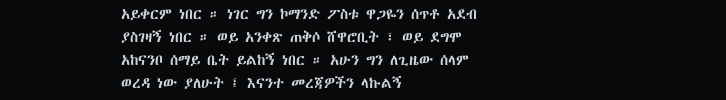አይቀርም ነበር ። ነገር ግን ኮማንድ ፖስቱ ዋጋዬን ሰጥቶ አደብ ያስገዛኝ ነበር ። ወይ አንቀጽ ጠቅሶ ሸዋሮቢት ፣ ወይ ደግሞ አከናንቦ ሰማይ ቤት ይልከኝ ነበር ። አሁን ግን ለጊዜው ሰላም ወረዳ ነው ያለሁት ፤ እናንተ መረጃዎችን ላኩልኝ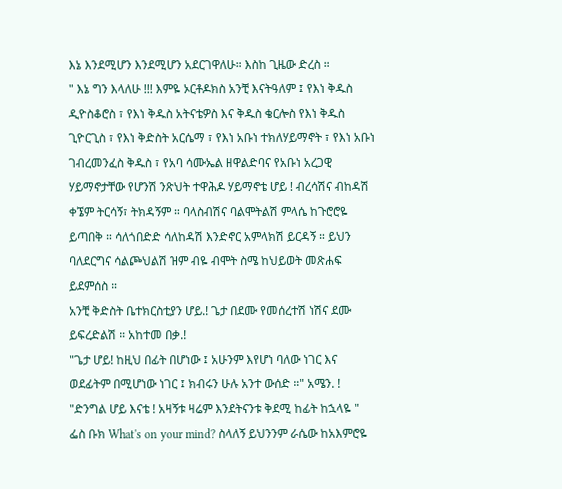እኔ እንደሚሆን እንደሚሆን አደርገዋለሁ። እስከ ጊዜው ድረስ ።
" እኔ ግን እላለሁ !!! እምዬ ኦርቶዶክስ አንቺ እናትዓለም ፤ የእነ ቅዱስ ዲዮስቆሮስ ፣ የእነ ቅዱስ አትናቴዎስ እና ቅዱስ ቄርሎስ የእነ ቅዱስ ጊዮርጊስ ፣ የእነ ቅድስት አርሴማ ፣ የእነ አቡነ ተክለሃይማኖት ፣ የእነ አቡነ ገብረመንፈስ ቅዱስ ፣ የአባ ሳሙኤል ዘዋልድባና የአቡነ አረጋዊ ሃይማኖታቸው የሆንሽ ንጽህት ተዋሕዶ ሃይማኖቴ ሆይ ! ብረሳሽና ብከዳሽ ቀኜም ትርሳኝ፣ ትክዳኝም ። ባላስብሽና ባልሞትልሽ ምላሴ ከጉሮሮዬ ይጣበቅ ። ሳለጎበድድ ሳለከዳሽ እንድኖር አምላክሽ ይርዳኝ ። ይህን ባለደርግና ሳልጮህልሽ ዝም ብዬ ብሞት ስሜ ከህይወት መጽሐፍ ይደምሰስ ።
አንቺ ቅድስት ቤተክርስቲያን ሆይ.! ጌታ በደሙ የመሰረተሽ ነሽና ደሙ ይፍረድልሽ ። አከተመ በቃ.!
"ጌታ ሆይ! ከዚህ በፊት በሆነው ፤ አሁንም እየሆነ ባለው ነገር እና ወደፊትም በሚሆነው ነገር ፤ ክብሩን ሁሉ አንተ ውሰድ ።" አሜን. !
"ድንግል ሆይ እናቴ ! አዛኝቱ ዛሬም እንደትናንቱ ቅደሚ ከፊት ከኋላዬ "
ፌስ ቡክ What's on your mind? ስላለኝ ይህንንም ራሴው ከአእምሮዬ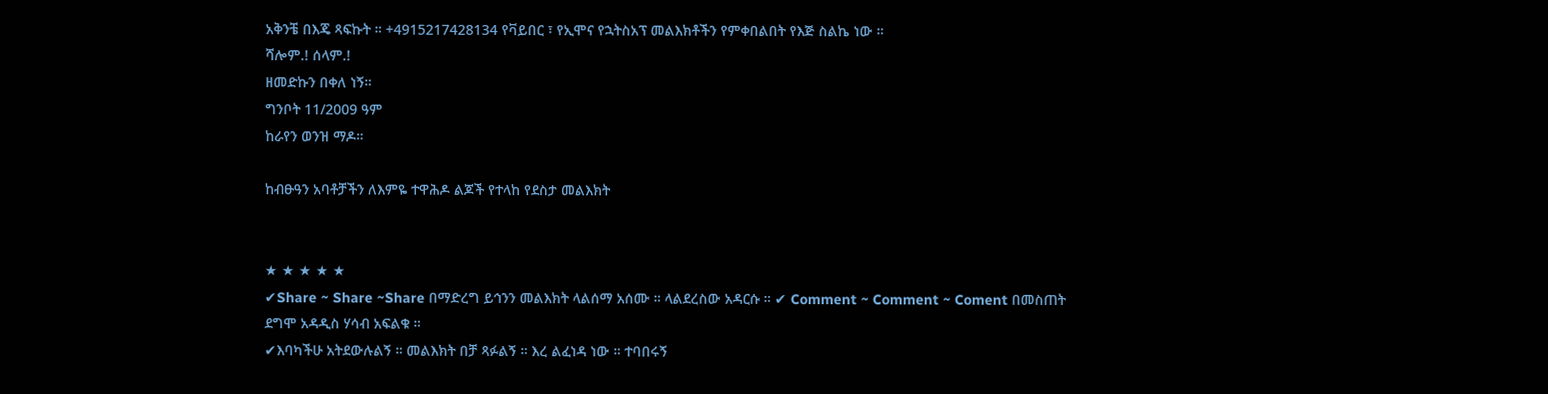አቅንቼ በእጄ ጻፍኩት ። +4915217428134 የቫይበር ፣ የኢሞና የኋትስአፕ መልእክቶችን የምቀበልበት የእጅ ስልኬ ነው ።
ሻሎም.! ሰላም.!
ዘመድኩን በቀለ ነኝ።
ግንቦት 11/2009 ዓም
ከራየን ወንዝ ማዶ።

ከብፁዓን አባቶቻችን ለእምዬ ተዋሕዶ ልጆች የተላከ የደስታ መልእክት


★ ★ ★ ★ ★
✔Share ~ Share ~Share በማድረግ ይኅንን መልእክት ላልሰማ አሰሙ ። ላልደረስው አዳርሱ ። ✔ Comment ~ Comment ~ Coment በመስጠት ደግሞ አዳዲስ ሃሳብ አፍልቁ ።
✔እባካችሁ አትደውሉልኝ ። መልእክት በቻ ጻፉልኝ ። እረ ልፈነዳ ነው ። ተባበሩኝ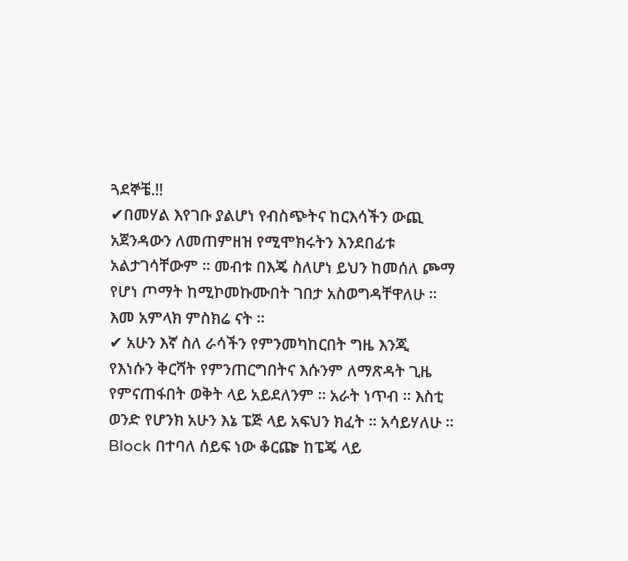ጓደኞቼ.!!
✔በመሃል እየገቡ ያልሆነ የብስጭትና ከርእሳችን ውጪ አጀንዳውን ለመጠምዘዝ የሚሞክሩትን እንደበፊቱ አልታገሳቸውም ። መብቱ በእጄ ስለሆነ ይህን ከመሰለ ጮማ የሆነ ጦማት ከሚኮመኩሙበት ገበታ አስወግዳቸዋለሁ ። እመ አምላክ ምስክሬ ናት ።
✔ አሁን እኛ ስለ ራሳችን የምንመካከርበት ግዜ እንጂ የእነሱን ቅርሻት የምንጠርግበትና እሱንም ለማጽዳት ጊዜ የምናጠፋበት ወቅት ላይ አይደለንም ። አራት ነጥብ ። እስቲ ወንድ የሆንክ አሁን እኔ ፔጅ ላይ አፍህን ክፈት ። አሳይሃለሁ ። Block በተባለ ሰይፍ ነው ቆርጬ ከፔጄ ላይ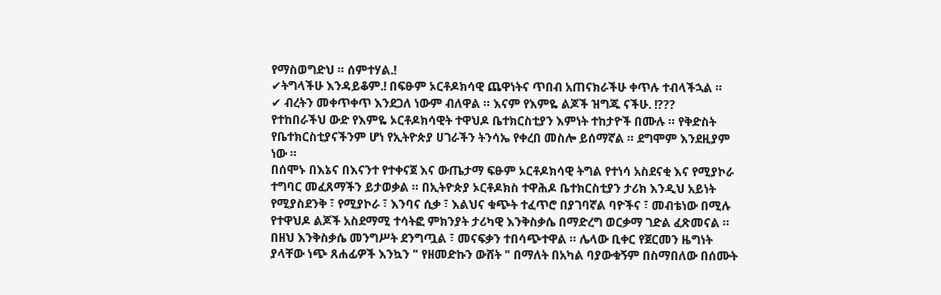የማስወግድህ ። ሰምተሃል.!
✔ትግላችሁ እንዳይቆም.! በፍፁም ኦርቶዶክሳዊ ጨዋነትና ጥበብ አጠናክራችሁ ቀጥሉ ተብላችኋል ።
✔ ብረትን መቀጥቀጥ እንደጋለ ነውም ብለዋል ። እናም የእምዬ ልጆች ዝግጁ ናችሁ. !???
የተከበራችህ ውድ የእምዬ ኦርቶዶክሳዊት ተዋህዶ ቤተክርስቲያን እምነት ተከታዮች በሙሉ ። የቅድስት የቤተክርስቲያናችንም ሆነ የኢትዮጵያ ሀገራችን ትንሳኤ የቀረበ መስሎ ይሰማኛል ። ደግሞም እንደዚያም ነው ።
በሰሞኑ በእኔና በእናንተ የተቀናጀ እና ውጤታማ ፍፁም ኦርቶዶክሳዊ ትግል የተነሳ አስደናቂ እና የሚያኮራ ተግባር መፈጸማችን ይታወቃል ። በኢትዮጵያ ኦርቶዶክስ ተዋሕዶ ቤተክርስቲያን ታሪክ እንዲህ አይነት የሚያስደንቅ ፣ የሚያኮራ ፣ እንባና ሲቃ ፣ እልህና ቁጭት ተፈጥሮ በያገባኛል ባዮችና ፣ መብቴነው በሚሉ የተዋህዶ ልጆች አስደማሚ ተሳትፎ ምክንያት ታሪካዊ እንቅስቃሴ በማድረግ ወርቃማ ገድል ፈጽመናል ።
በዘህ እንቅስቃሴ መንግሥት ደንግጧል ፣ መናፍቃን ተበሳጭተዋል ። ሌላው ቢቀር የጀርመን ዜግነት ያላቸው ነጭ ጸሐፊዎች እንኳን " የዘመድኩን ውሸት " በማለት በአካል ባያውቁኝም በስማበለው በሰሙት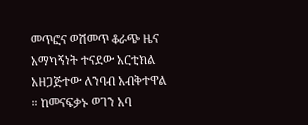መጥፎና ወሽመጥ ቆራጭ ዜና አማካኝነት ተናደው አርቲክል አዘጋጅተው ለንባብ አብቅተዋል ። ከመናፍቃኑ ወገን አባ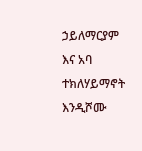ኃይለማርያም እና አባ ተክለሃይማኖት እንዲሾሙ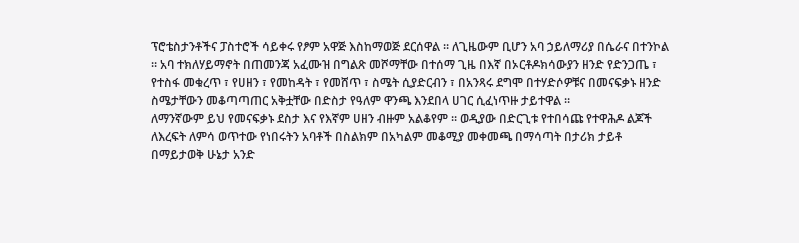ፕሮቴስታንቶችና ፓስተሮች ሳይቀሩ የፆም አዋጅ እስከማወጅ ደርሰዋል ። ለጊዜውም ቢሆን አባ ኃይለማሪያ በሴራና በተንኮል ። አባ ተክለሃይማኖት በጠመንጃ አፈሙዝ በግልጽ መሾማቸው በተሰማ ጊዜ በእኛ በኦርቶዶክሳውያን ዘንድ የድንጋጤ ፣ የተስፋ መቁረጥ ፣ የሀዘን ፣ የመከዳት ፣ የመሸጥ ፣ ስሜት ሲያድርብን ፣ በአንጻሩ ደግሞ በተሃድሶዎቹና በመናፍቃኑ ዘንድ ስሜታቸውን መቆጣጣጠር አቅቷቸው በድስታ የዓለም ዋንጫ እንደበላ ሀገር ሲፈነጥዙ ታይተዋል ።
ለማንኛውም ይህ የመናፍቃኑ ደስታ እና የእኛም ሀዘን ብዙም አልቆየም ። ወዲያው በድርጊቱ የተበሳጩ የተዋሕዶ ልጆች ለእረፍት ለምሳ ወጥተው የነበሩትን አባቶች በስልክም በአካልም መቆሚያ መቀመጫ በማሳጣት በታሪክ ታይቶ በማይታወቅ ሁኔታ አንድ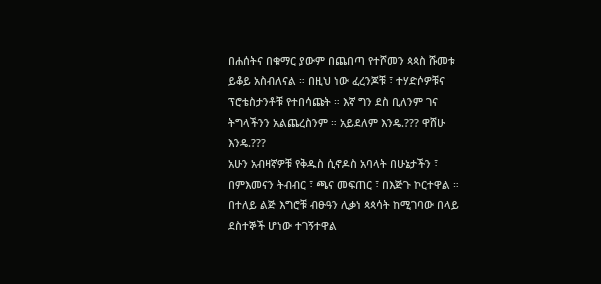በሐሰትና በቁማር ያውም በጨበጣ የተሾመን ጳጳስ ሹመቱ ይቆይ አስብለናል ። በዚህ ነው ፈረንጆቹ ፣ ተሃድሶዎቹና ፕሮቴስታንቶቹ የተበሳጩት ። እኛ ግን ደስ ቢለንም ገና ትግላችንን አልጨረስንም ። አይደለም እንዴ.??? ዋሸሁ እንዴ.???
አሁን አብዛኛዎቹ የቅዱስ ሲኖዶስ አባላት በሁኔታችን ፣ በምእመናን ትብብር ፣ ጫና መፍጠር ፣ በእጅጉ ኮርተዋል ። በተለይ ልጅ እግሮቹ ብፁዓን ሊቃነ ጳጳሳት ከሚገባው በላይ ደስተኞች ሆነው ተገኝተዋል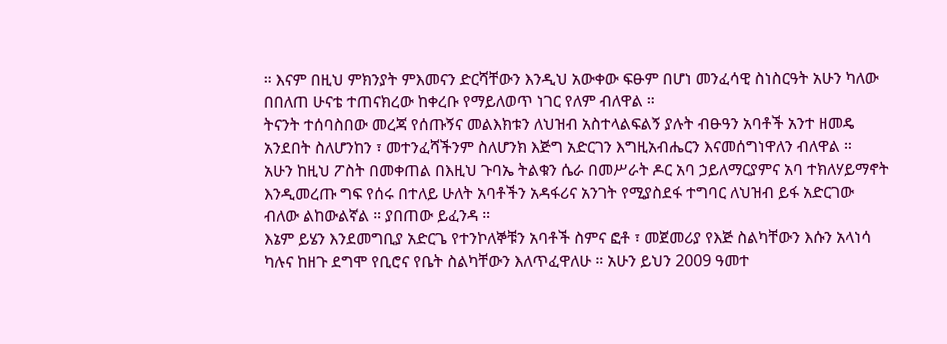። እናም በዚህ ምክንያት ምእመናን ድርሻቸውን እንዲህ አውቀው ፍፁም በሆነ መንፈሳዊ ስነስርዓት አሁን ካለው በበለጠ ሁናቴ ተጠናክረው ከቀረቡ የማይለወጥ ነገር የለም ብለዋል ።
ትናንት ተሰባስበው መረጃ የሰጡኝና መልእክቱን ለህዝብ አስተላልፍልኝ ያሉት ብፁዓን አባቶች አንተ ዘመዴ አንደበት ስለሆንከን ፣ መተንፈሻችንም ስለሆንክ እጅግ አድርገን እግዚአብሔርን እናመሰግነዋለን ብለዋል ።
አሁን ከዚህ ፖስት በመቀጠል በእዚህ ጉባኤ ትልቁን ሴራ በመሥራት ዶር አባ ኃይለማርያምና አባ ተክለሃይማኖት እንዲመረጡ ግፍ የሰሩ በተለይ ሁለት አባቶችን አዳፋሪና አንገት የሚያስደፋ ተግባር ለህዝብ ይፋ አድርገው ብለው ልከውልኛል ። ያበጠው ይፈንዳ ።
እኔም ይሄን እንደመግቢያ አድርጌ የተንኮለኞቹን አባቶች ስምና ፎቶ ፣ መጀመሪያ የእጅ ስልካቸውን እሱን አላነሳ ካሉና ከዘጉ ደግሞ የቢሮና የቤት ስልካቸውን እለጥፈዋለሁ ። አሁን ይህን 2009 ዓመተ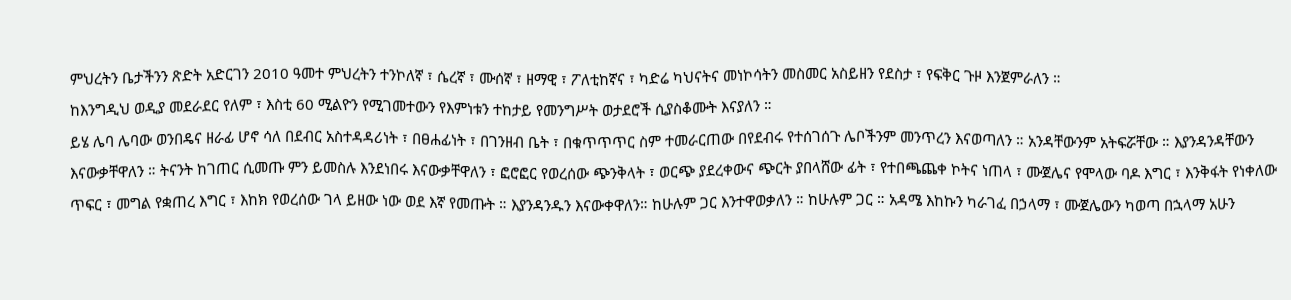ምህረትን ቤታችንን ጽድት አድርገን 2010 ዓመተ ምህረትን ተንኮለኛ ፣ ሴረኛ ፣ ሙሰኛ ፣ ዘማዊ ፣ ፖለቲከኛና ፣ ካድሬ ካህናትና መነኮሳትን መስመር አስይዘን የደስታ ፣ የፍቅር ጉዞ እንጀምራለን ።
ከእንግዲህ ወዲያ መደራደር የለም ፣ እስቲ 60 ሚልዮን የሚገመተውን የእምነቱን ተከታይ የመንግሥት ወታደሮች ሲያስቆሙት እናያለን ።
ይሄ ሌባ ሌባው ወንበዴና ዘራፊ ሆኖ ሳለ በደብር አስተዳዳሪነት ፣ በፀሐፊነት ፣ በገንዘብ ቤት ፣ በቁጥጥጥር ስም ተመራርጠው በየደብሩ የተሰገሰጉ ሌቦችንም መንጥረን እናወጣለን ። አንዳቸውንም አትፍሯቸው ። እያንዳንዳቸውን እናውቃቸዋለን ። ትናንት ከገጠር ሲመጡ ምን ይመስሉ እንደነበሩ እናውቃቸዋለን ፣ ፎሮፎር የወረሰው ጭንቅላት ፣ ወርጭ ያደረቀውና ጭርት ያበላሸው ፊት ፣ የተበጫጨቀ ኮትና ነጠላ ፣ ሙጀሌና የሞላው ባዶ እግር ፣ እንቅፋት የነቀለው ጥፍር ፣ መግል የቋጠረ እግር ፣ እከክ የወረሰው ገላ ይዘው ነው ወደ እኛ የመጡት ። እያንዳንዱን እናውቀዋለን። ከሁሉም ጋር እንተዋወቃለን ። ከሁሉም ጋር ። አዳሜ እከኩን ካራገፈ በኃላማ ፣ ሙጀሌውን ካወጣ በኋላማ አሁን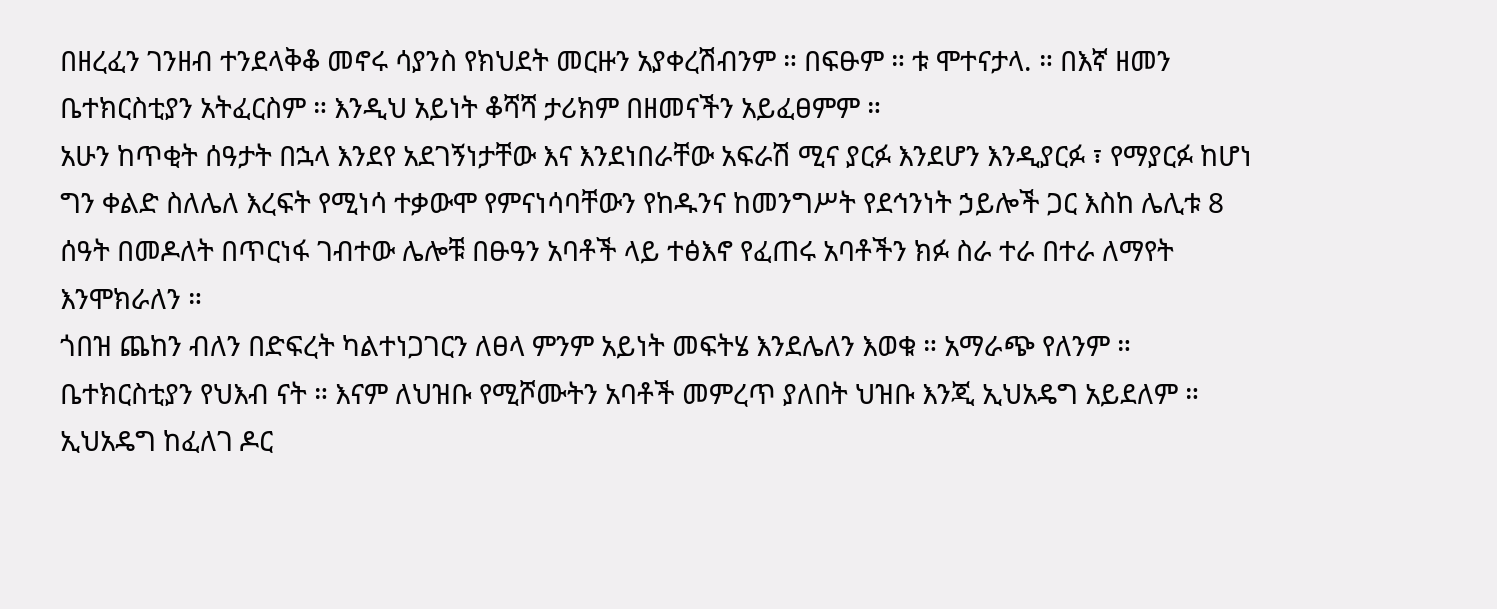በዘረፈን ገንዘብ ተንደላቅቆ መኖሩ ሳያንስ የክህደት መርዙን አያቀረሽብንም ። በፍፁም ። ቱ ሞተናታላ. ። በእኛ ዘመን ቤተክርስቲያን አትፈርስም ። እንዲህ አይነት ቆሻሻ ታሪክም በዘመናችን አይፈፀምም ።
አሁን ከጥቂት ሰዓታት በኋላ እንደየ አደገኝነታቸው እና እንደነበራቸው አፍራሽ ሚና ያርፉ እንደሆን እንዲያርፉ ፣ የማያርፉ ከሆነ ግን ቀልድ ስለሌለ እረፍት የሚነሳ ተቃውሞ የምናነሳባቸውን የከዱንና ከመንግሥት የደኅንነት ኃይሎች ጋር እስከ ሌሊቱ 8 ሰዓት በመዶለት በጥርነፋ ገብተው ሌሎቹ በፁዓን አባቶች ላይ ተፅእኖ የፈጠሩ አባቶችን ክፉ ስራ ተራ በተራ ለማየት እንሞክራለን ።
ጎበዝ ጨከን ብለን በድፍረት ካልተነጋገርን ለፀላ ምንም አይነት መፍትሄ እንደሌለን እወቁ ። አማራጭ የለንም ። ቤተክርስቲያን የህእብ ናት ። እናም ለህዝቡ የሚሾሙትን አባቶች መምረጥ ያለበት ህዝቡ እንጂ ኢህአዴግ አይደለም ። ኢህአዴግ ከፈለገ ዶር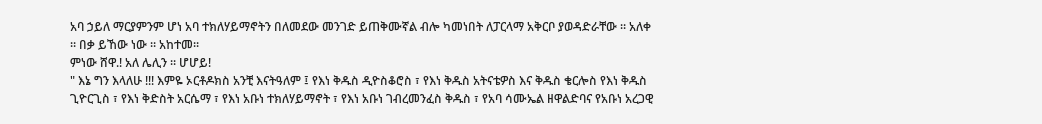አባ ኃይለ ማርያምንም ሆነ አባ ተክለሃይማኖትን በለመደው መንገድ ይጠቅሙኛል ብሎ ካመነበት ለፓርላማ አቅርቦ ያወዳድራቸው ። አለቀ ። በቃ ይኸው ነው ። አከተመ።
ምነው ሸዋ.! አለ ሌሊን ። ሆሆይ!
" እኔ ግን እላለሁ !!! እምዬ ኦርቶዶክስ አንቺ እናትዓለም ፤ የእነ ቅዱስ ዲዮስቆሮስ ፣ የእነ ቅዱስ አትናቴዎስ እና ቅዱስ ቄርሎስ የእነ ቅዱስ ጊዮርጊስ ፣ የእነ ቅድስት አርሴማ ፣ የእነ አቡነ ተክለሃይማኖት ፣ የእነ አቡነ ገብረመንፈስ ቅዱስ ፣ የአባ ሳሙኤል ዘዋልድባና የአቡነ አረጋዊ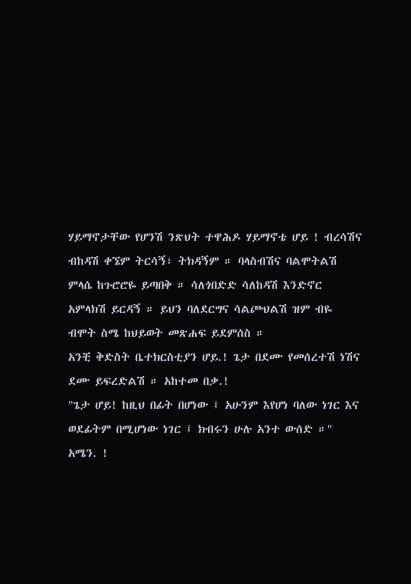ሃይማኖታቸው የሆንሽ ንጽህት ተዋሕዶ ሃይማኖቴ ሆይ ! ብረሳሽና ብከዳሽ ቀኜም ትርሳኝ፣ ትክዳኝም ። ባላስብሽና ባልሞትልሽ ምላሴ ከጉሮሮዬ ይጣበቅ ። ሳለጎበድድ ሳለከዳሽ እንድኖር አምላክሽ ይርዳኝ ። ይህን ባለደርግና ሳልጮህልሽ ዝም ብዬ ብሞት ስሜ ከህይወት መጽሐፍ ይደምሰስ ።
አንቺ ቅድስት ቤተክርስቲያን ሆይ.! ጌታ በደሙ የመሰረተሽ ነሽና ደሙ ይፍረድልሽ ። አከተመ በቃ.!
"ጌታ ሆይ! ከዚህ በፊት በሆነው ፤ አሁንም እየሆነ ባለው ነገር እና ወደፊትም በሚሆነው ነገር ፤ ክብሩን ሁሉ አንተ ውሰድ ።" አሜን. !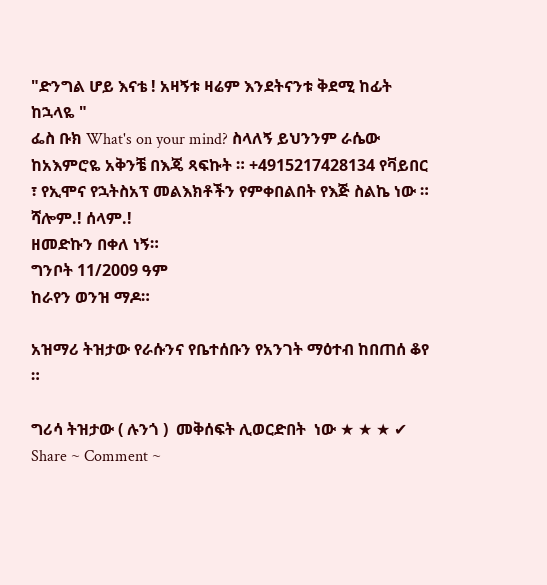"ድንግል ሆይ እናቴ ! አዛኝቱ ዛሬም እንደትናንቱ ቅደሚ ከፊት ከኋላዬ "
ፌስ ቡክ What's on your mind? ስላለኝ ይህንንም ራሴው ከአእምሮዬ አቅንቼ በእጄ ጻፍኩት ። +4915217428134 የቫይበር ፣ የኢሞና የኋትስአፕ መልእክቶችን የምቀበልበት የእጅ ስልኬ ነው ።
ሻሎም.! ሰላም.!
ዘመድኩን በቀለ ነኝ።
ግንቦት 11/2009 ዓም
ከራየን ወንዝ ማዶ።

አዝማሪ ትዝታው የራሱንና የቤተሰቡን የአንገት ማዕተብ ከበጠሰ ቆየ ።

ግሪሳ ትዝታው ( ሉንጎ )  መቅሰፍት ሊወርድበት  ነው ★ ★ ★ ✔  Share ~ Comment ~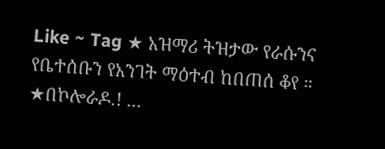Like ~ Tag ★ አዝማሪ ትዝታው የራሱንና የቤተሰቡን የአንገት ማዕተብ ከበጠሰ ቆየ ። ★በኮሎራዶ.! ...